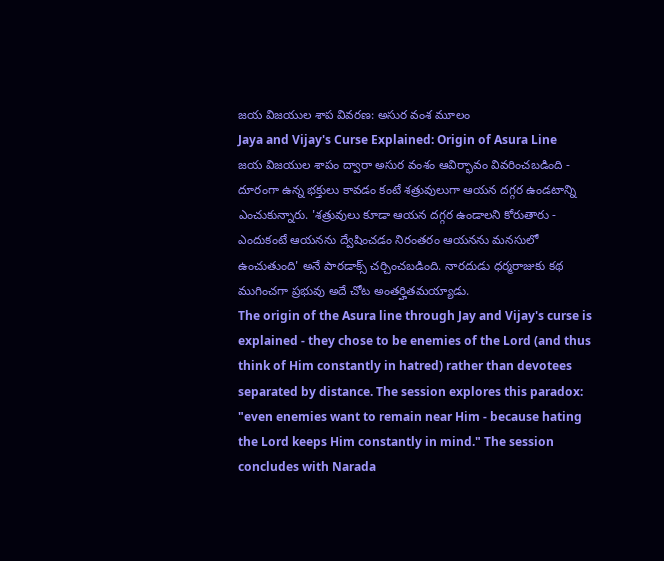జయ విజయుల శాప వివరణ: అసుర వంశ మూలం
Jaya and Vijay's Curse Explained: Origin of Asura Line
జయ విజయుల శాపం ద్వారా అసుర వంశం ఆవిర్భావం వివరించబడింది - దూరంగా ఉన్న భక్తులు కావడం కంటే శత్రువులుగా ఆయన దగ్గర ఉండటాన్ని ఎంచుకున్నారు. 'శత్రువులు కూడా ఆయన దగ్గర ఉండాలని కోరుతారు - ఎందుకంటే ఆయనను ద్వేషించడం నిరంతరం ఆయనను మనసులో ఉంచుతుంది' అనే పారడాక్స్ చర్చించబడింది. నారదుడు ధర్మరాజుకు కథ ముగించగా ప్రభువు అదే చోట అంతర్హితమయ్యాడు.
The origin of the Asura line through Jay and Vijay's curse is explained - they chose to be enemies of the Lord (and thus think of Him constantly in hatred) rather than devotees separated by distance. The session explores this paradox: "even enemies want to remain near Him - because hating the Lord keeps Him constantly in mind." The session concludes with Narada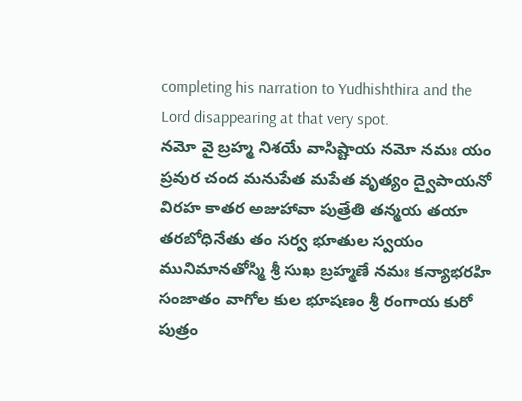completing his narration to Yudhishthira and the Lord disappearing at that very spot.
నమో వై బ్రహ్మ నిశయే వాసిష్టాయ నమో నమః యం ప్రవుర చంద మనుపేత మపేత వృత్యం ద్వైపాయనో విరహ కాతర అజుహావా పుత్రేతి తన్మయ తయా తరబోధినేతు తం సర్వ భూతుల స్వయం మునిమానతోస్మి శ్రీ సుఖ బ్రహ్మణే నమః కన్యాభరహి సంజాతం వాగోల కుల భూషణం శ్రీ రంగాయ కురో పుత్రం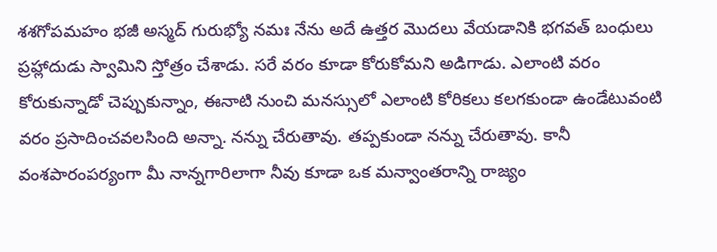శశగోపమహం భజీ అస్మద్ గురుభ్యో నమః నేను అదే ఉత్తర మొదలు వేయడానికి భగవత్ బంధులు ప్రహ్లాదుడు స్వామిని స్తోత్రం చేశాడు. సరే వరం కూడా కోరుకోమని అడిగాడు. ఎలాంటి వరం కోరుకున్నాడో చెప్పుకున్నాం, ఈనాటి నుంచి మనస్సులో ఎలాంటి కోరికలు కలగకుండా ఉండేటువంటి వరం ప్రసాదించవలసింది అన్నా. నన్ను చేరుతావు. తప్పకుండా నన్ను చేరుతావు. కానీ వంశపారంపర్యంగా మీ నాన్నగారిలాగా నీవు కూడా ఒక మన్వాంతరాన్ని రాజ్యం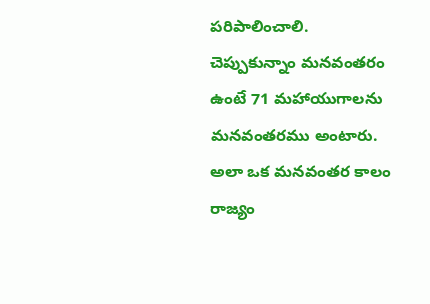పరిపాలించాలి. చెప్పుకున్నాం మనవంతరం ఉంటే 71 మహాయుగాలను మనవంతరము అంటారు. అలా ఒక మనవంతర కాలం రాజ్యం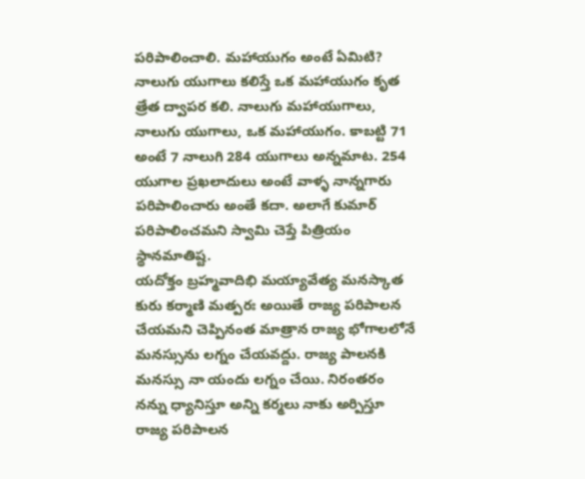పరిపాలించాలి. మహాయుగం అంటే ఏమిటి? నాలుగు యుగాలు కలిస్తే ఒక మహాయుగం కృత త్రేత ద్వాపర కలి. నాలుగు మహాయుగాలు, నాలుగు యుగాలు, ఒక మహాయుగం. కాబట్టి 71 అంటే 7 నాలుగి 284 యుగాలు అన్నమాట. 254 యుగాల ప్రఖలాదులు అంటే వాళ్ళ నాన్నగారు పరిపాలించారు అంతే కదా. అలాగే కుమార్ పరిపాలించమని స్వామి చెప్తే పిత్రియం స్థానమాతిష్ట.
యదోక్తం బ్రహ్మవాదిభి మయ్యావేత్య మనస్కాత కురు కర్మాణి మత్పరః అయితే రాజ్య పరిపాలన చేయమని చెప్పినంత మాత్రాన రాజ్య భోగాలలోనే మనస్సును లగ్నం చేయవద్దు. రాజ్య పాలనకి మనస్సు నా యందు లగ్నం చేయి. నిరంతరం నన్ను ధ్యానిస్తూ అన్ని కర్మలు నాకు అర్పిస్తూ రాజ్య పరిపాలన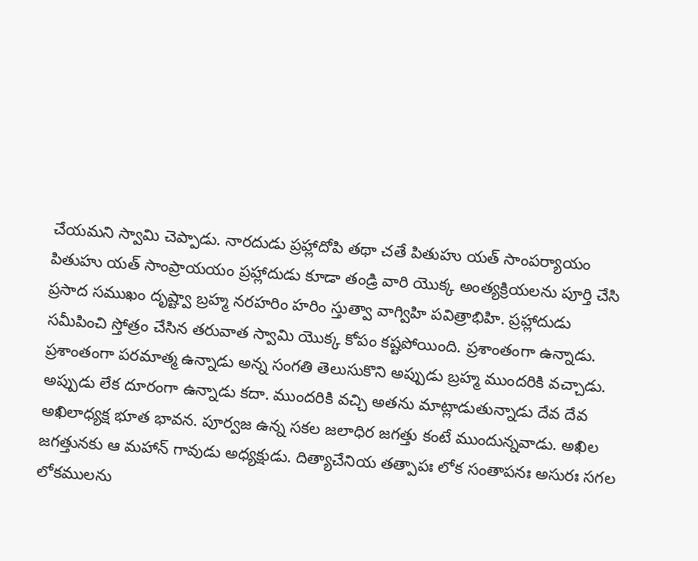చేయమని స్వామి చెప్పాడు. నారదుడు ప్రహ్లాదోపి తథా చతే పితుహు యత్ సాంపర్యాయం పితుహు యత్ సాంప్రాయయం ప్రహ్లాదుడు కూడా తండ్రి వారి యొక్క అంత్యక్రియలను పూర్తి చేసి ప్రసాద సముఖం దృష్ట్వా బ్రహ్మ నరహరిం హరిం స్తుత్వా వాగ్విహి పవిత్రాభిహి. ప్రహ్లాదుడు సమీపించి స్తోత్రం చేసిన తరువాత స్వామి యొక్క కోపం కష్టపోయింది. ప్రశాంతంగా ఉన్నాడు. ప్రశాంతంగా పరమాత్మ ఉన్నాడు అన్న సంగతి తెలుసుకొని అప్పుడు బ్రహ్మ ముందరికి వచ్చాడు. అప్పుడు లేక దూరంగా ఉన్నాడు కదా. ముందరికి వచ్చి అతను మాట్లాడుతున్నాడు దేవ దేవ అఖిలాధ్యక్ష భూత భావన. పూర్వజ ఉన్న సకల జలాధిర జగత్తు కంటే ముందున్నవాడు. అఖిల జగత్తునకు ఆ మహాన్ గావుడు అధ్యక్షుడు. దిత్యాచేనియ తత్పాపః లోక సంతాపనః అసురః సగల లోకములను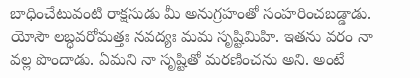బాధించేటువంటి రాక్షసుడు మీ అనుగ్రహంతో సంహరించబడ్డాడు. యోసౌ లబ్ధవరోమత్తః నవద్యః మమ సృష్టిమిహి. ఇతను వరం నా వల్ల పొందాడు. ఏమని నా సృష్టితో మరణించను అని. అంటే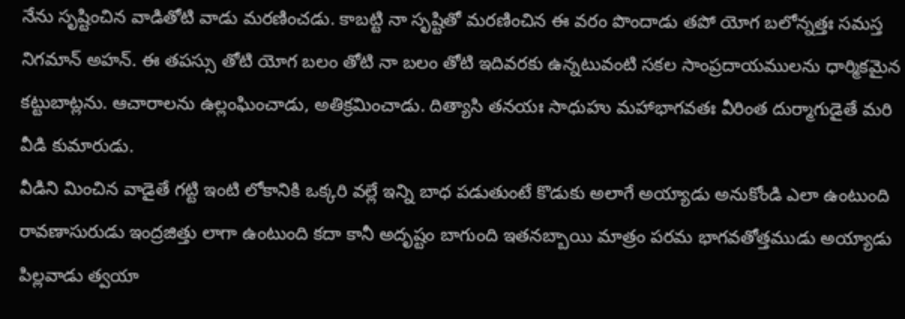నేను సృష్టించిన వాడితోటి వాడు మరణించడు. కాబట్టి నా సృష్టితో మరణించిన ఈ వరం పొందాడు తపో యోగ బలోన్నత్తః సమస్త నిగమాన్ అహన్. ఈ తపస్సు తోటి యోగ బలం తోటి నా బలం తోటి ఇదివరకు ఉన్నటువంటి సకల సాంప్రదాయములను ధార్మికమైన కట్టుబాట్లను. ఆచారాలను ఉల్లంఘించాడు, అతిక్రమించాడు. దిత్యాసి తనయః సాధుహు మహాభాగవతః వీరింత దుర్మాగుడైతే మరి వీడి కుమారుడు.
వీడిని మించిన వాడైతే గట్టి ఇంటి లోకానికి ఒక్కరి వల్లే ఇన్ని బాధ పడుతుంటే కొడుకు అలాగే అయ్యాడు అనుకోండి ఎలా ఉంటుంది రావణాసురుడు ఇంద్రజిత్తు లాగా ఉంటుంది కదా కానీ అదృష్టం బాగుంది ఇతనబ్బాయి మాత్రం పరమ భాగవతోత్తముడు అయ్యాడు పిల్లవాడు త్వయా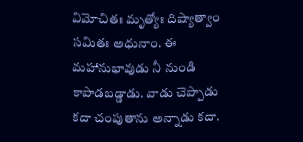విమోచితః మృత్యోః దిష్యాత్వాం సమితః అధునాం. ఈ మహానుభావుడు నీ నుండి కాపాడబడ్డాడు. వాడు చెప్పాడు కదా చంపుతాను అన్నాడు కదా.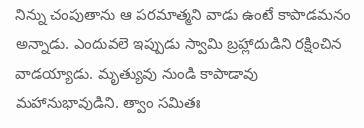నిన్ను చంపుతాను ఆ పరమాత్మని వాడు ఉంటే కాపాడమనం అన్నాడు. ఎందువలె ఇప్పుడు స్వామి బ్రహ్లాదుడిని రక్షించిన వాడయ్యాడు. మృత్యువు నుండి కాపాడావు మహానుభావుడిని. త్వాం సమితః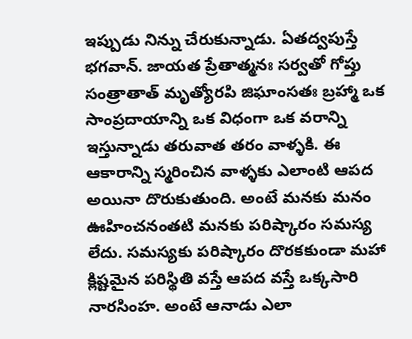ఇప్పుడు నిన్ను చేరుకున్నాడు. ఏతద్వపుస్తే భగవాన్. జాయత ప్రేతాత్మనః సర్వతో గోప్తు సంత్రాతాత్ మృత్యోరపి జిఘాంసతః బ్రహ్మా ఒక సాంప్రదాయాన్ని ఒక విధంగా ఒక వరాన్ని ఇస్తున్నాడు తరువాత తరం వాళ్ళకి. ఈ ఆకారాన్ని స్మరించిన వాళ్ళకు ఎలాంటి ఆపద అయినా దొరుకుతుంది. అంటే మనకు మనం ఊహించనంతటి మనకు పరిష్కారం సమస్య లేదు. సమస్యకు పరిష్కారం దొరకకుండా మహా క్లిష్టమైన పరిస్థితి వస్తే ఆపద వస్తే ఒక్కసారి నారసింహ. అంటే ఆనాడు ఎలా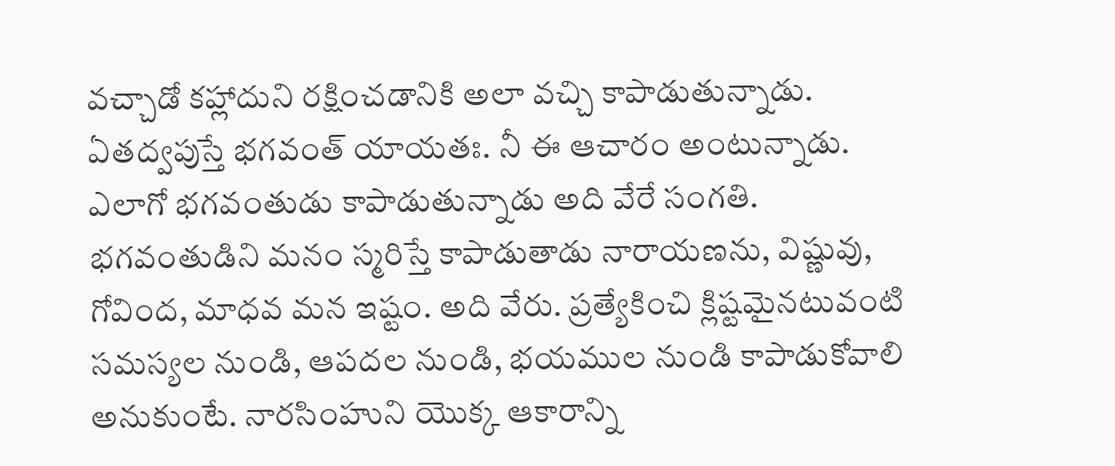వచ్చాడో కహ్లాదుని రక్షించడానికి అలా వచ్చి కాపాడుతున్నాడు. ఏతద్వపుస్తే భగవంత్ యాయతః. నీ ఈ ఆచారం అంటున్నాడు. ఎలాగో భగవంతుడు కాపాడుతున్నాడు అది వేరే సంగతి. భగవంతుడిని మనం స్మరిస్తే కాపాడుతాడు నారాయణను, విష్ణువు, గోవింద, మాధవ మన ఇష్టం. అది వేరు. ప్రత్యేకించి క్లిష్టమైనటువంటి సమస్యల నుండి, ఆపదల నుండి, భయముల నుండి కాపాడుకోవాలి అనుకుంటే. నారసింహుని యొక్క ఆకారాన్ని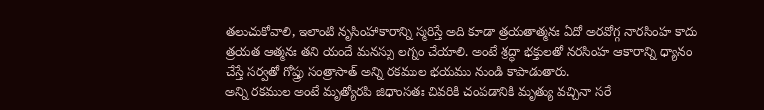తలుచుకోవాలి, ఇలాంటి నృసింహాకారాన్ని స్మరిస్తే అది కూడా త్రయతాత్మనః ఏదో అరవోగ్గ నారసింహ కాదు త్రయత ఆత్మనః తని యందే మనస్సు లగ్నం చేయాలి. అంటే శ్రద్ధా భక్తులతో నరసింహ ఆకారాన్ని ధ్యానం చేస్తే సర్వతో గోప్త్రు సంత్రాసాత్ అన్ని రకముల భయము నుండి కాపాడుతారు.
అన్ని రకముల అంటే మృత్యోరపి జిధాంసతః చివరికి చంపడానికి మృత్యు వచ్చినా సరే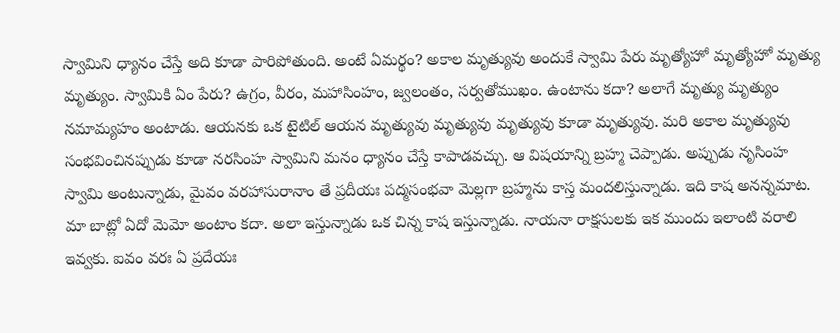స్వామిని ధ్యానం చేస్తే అది కూడా పారిపోతుంది. అంటే ఏమర్థం? అకాల మృత్యువు అందుకే స్వామి పేరు మృత్యోహో మృత్యోహో మృత్యు మృత్యుం. స్వామికి ఏం పేరు? ఉగ్రం, వీరం, మహాసింహం, జ్వలంతం, సర్వతోముఖం. ఉంటాను కదా? అలాగే మృత్యు మృత్యుం నమామ్యహం అంటాడు. ఆయనకు ఒక టైటిల్ ఆయన మృత్యువు మృత్యువు మృత్యువు కూడా మృత్యువు. మరి అకాల మృత్యువు సంభవించినప్పుడు కూడా నరసింహ స్వామిని మనం ధ్యానం చేస్తే కాపాడవచ్చు. ఆ విషయాన్ని బ్రహ్మ చెప్పాడు. అప్పుడు నృసింహ స్వామి అంటున్నాడు, మైవం వరహాసురానాం తే ప్రదీయః పద్మసంభవా మెల్లగా బ్రహ్మను కాస్త మందలిస్తున్నాడు. ఇది కాష అనన్నమాట. మా బాట్లో ఏదో మెమో అంటాం కదా. అలా ఇస్తున్నాడు ఒక చిన్న కాష ఇస్తున్నాడు. నాయనా రాక్షసులకు ఇక ముందు ఇలాంటి వరాలి ఇవ్వకు. ఐవం వరః ఏ ప్రదేయః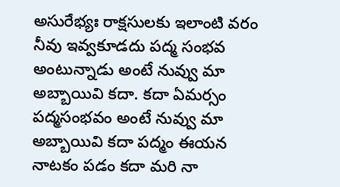అసురేభ్యః రాక్షసులకు ఇలాంటి వరం నీవు ఇవ్వకూడదు పద్మ సంభవ అంటున్నాడు అంటే నువ్వు మా అబ్బాయివి కదా. కదా ఏమర్సం పద్మసంభవం అంటే నువ్వు మా అబ్బాయివి కదా పద్మం ఈయన నాటకం పడం కదా మరి నా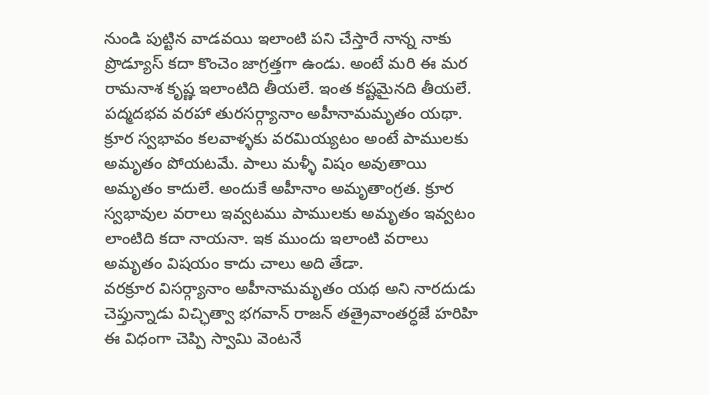నుండి పుట్టిన వాడవయి ఇలాంటి పని చేస్తారే నాన్న నాకు ప్రొడ్యూస్ కదా కొంచెం జాగ్రత్తగా ఉండు. అంటే మరి ఈ మర రామనాశ కృష్ణ ఇలాంటిది తీయలే. ఇంత కష్టమైనది తీయలే. పద్మదభవ వరహా తురసర్గ్యానాం అహీనామమృతం యథా. క్రూర స్వభావం కలవాళ్ళకు వరమియ్యటం అంటే పాములకు అమృతం పోయటమే. పాలు మళ్ళీ విషం అవుతాయి అమృతం కాదులే. అందుకే అహీనాం అమృతాంగ్రత. క్రూర స్వభావుల వరాలు ఇవ్వటము పాములకు అమృతం ఇవ్వటం లాంటిది కదా నాయనా. ఇక ముందు ఇలాంటి వరాలు అమృతం విషయం కాదు చాలు అది తేడా.
వరక్రూర విసర్గ్యానాం అహీనామమృతం యథ అని నారదుడు చెప్తున్నాడు విచ్ఛిత్వా భగవాన్ రాజన్ తత్రైవాంతర్ధజే హరిహి ఈ విధంగా చెప్పి స్వామి వెంటనే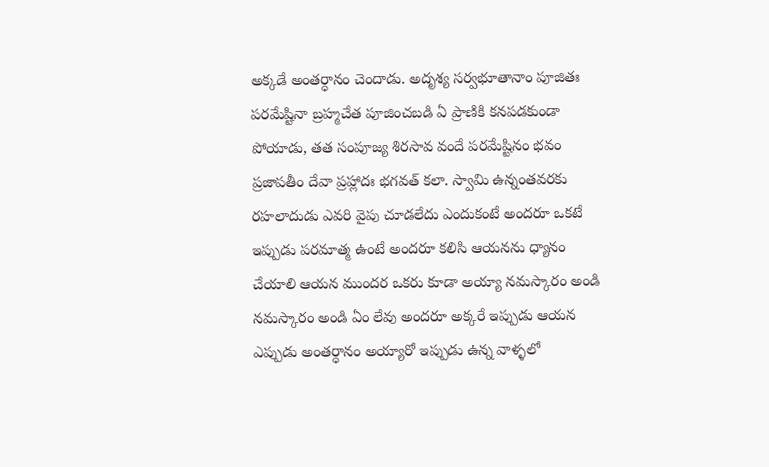అక్కడే అంతర్ధానం చెందాడు. అదృశ్య సర్వభూతానాం పూజితః పరమేష్టినా బ్రహ్మచేత పూజించబడి ఏ ప్రాణికి కనపడకుండా పోయాడు, తత సంపూజ్య శిరసావ వందే పరమేష్టినం భవం ప్రజాపతీం దేవా ప్రహ్లాదః భగవత్ కలా. స్వామి ఉన్నంతవరకు రహలాదుడు ఎవరి వైపు చూడలేదు ఎందుకంటే అందరూ ఒకటే ఇప్పుడు పరమాత్మ ఉంటే అందరూ కలిసి ఆయనను ధ్యానం చేయాలి ఆయన ముందర ఒకరు కూడా అయ్యా నమస్కారం అండి నమస్కారం అండి ఏం లేవు అందరూ అక్కరే ఇప్పుడు ఆయన ఎప్పుడు అంతర్ధానం అయ్యారో ఇప్పుడు ఉన్న వాళ్ళలో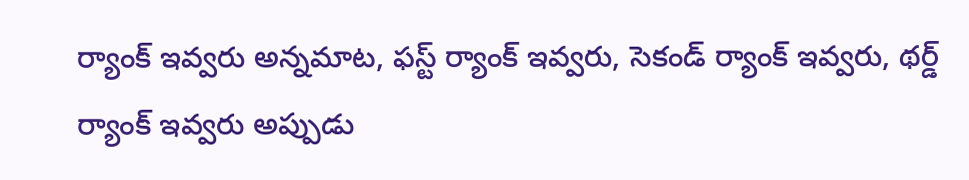ర్యాంక్ ఇవ్వరు అన్నమాట, ఫస్ట్ ర్యాంక్ ఇవ్వరు, సెకండ్ ర్యాంక్ ఇవ్వరు, థర్డ్ ర్యాంక్ ఇవ్వరు అప్పుడు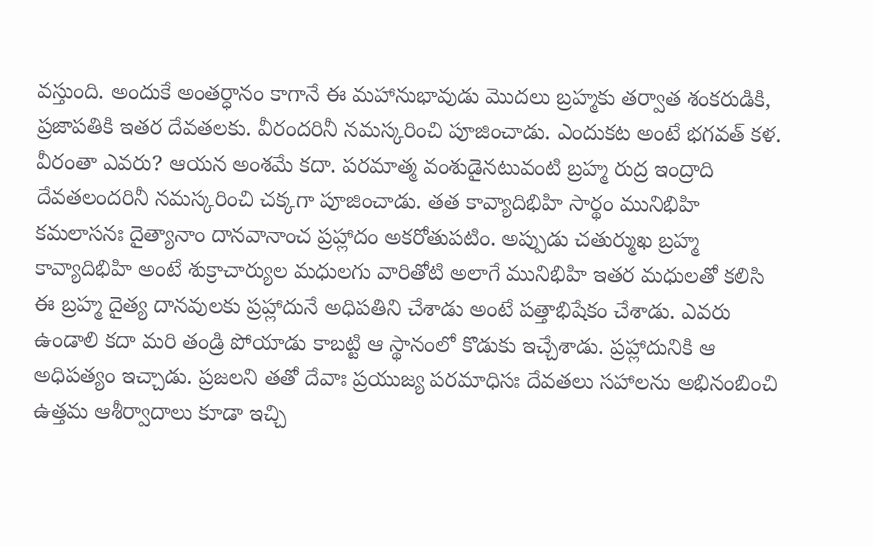వస్తుంది. అందుకే అంతర్ధానం కాగానే ఈ మహానుభావుడు మొదలు బ్రహ్మకు తర్వాత శంకరుడికి, ప్రజాపతికి ఇతర దేవతలకు. వీరందరినీ నమస్కరించి పూజించాడు. ఎందుకట అంటే భగవత్ కళ. వీరంతా ఎవరు? ఆయన అంశమే కదా. పరమాత్మ వంశుడైనటువంటి బ్రహ్మ రుద్ర ఇంద్రాది దేవతలందరినీ నమస్కరించి చక్కగా పూజించాడు. తత కావ్యాదిభిహి సార్థం మునిభిహి కమలాసనః దైత్యానాం దానవానాంచ ప్రహ్లాదం అకరోతుపటిం. అప్పుడు చతుర్ముఖ బ్రహ్మ కావ్యాదిభిహి అంటే శుక్రాచార్యుల మధులగు వారితోటి అలాగే మునిభిహి ఇతర మధులతో కలిసి ఈ బ్రహ్మ దైత్య దానవులకు ప్రహ్లాదునే అధిపతిని చేశాడు అంటే పత్తాభిషేకం చేశాడు. ఎవరు ఉండాలి కదా మరి తండ్రి పోయాడు కాబట్టి ఆ స్థానంలో కొడుకు ఇచ్చేశాడు. ప్రహ్లాదునికి ఆ అధిపత్యం ఇచ్చాడు. ప్రజలని తతో దేవాః ప్రయుజ్య పరమాధిసః దేవతలు సహాలను అభినంబించి ఉత్తమ ఆశీర్వాదాలు కూడా ఇచ్చి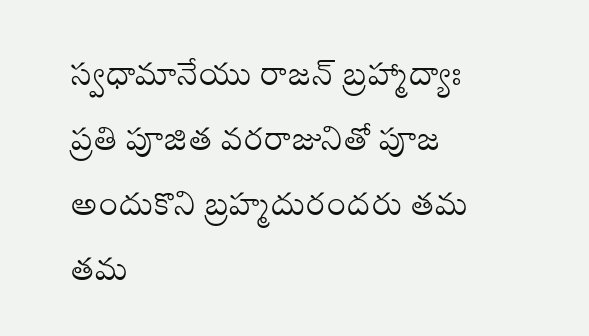స్వధామానేయు రాజన్ బ్రహ్మాద్యాః ప్రతి పూజిత వరరాజునితో పూజ అందుకొని బ్రహ్మదురందరు తమ తమ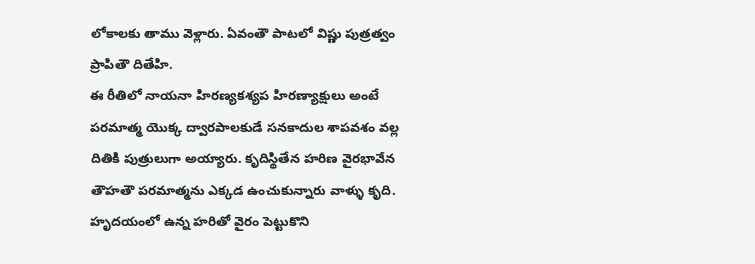లోకాలకు తాము వెళ్లారు. ఏవంతౌ పాటలో విష్ణు పుత్రత్వం ప్రాపితౌ దితేహి.
ఈ రీతిలో నాయనా హిరణ్యకశ్యప హిరణ్యాక్షులు అంటే పరమాత్మ యొక్క ద్వారపాలకుడే సనకాదుల శాపవశం వల్ల దితికి పుత్రులుగా అయ్యారు. కృదిస్థితేన హరిణ వైరభావేన తౌహతౌ పరమాత్మను ఎక్కడ ఉంచుకున్నారు వాళ్ళు కృది. హృదయంలో ఉన్న హరితో వైరం పెట్టుకొని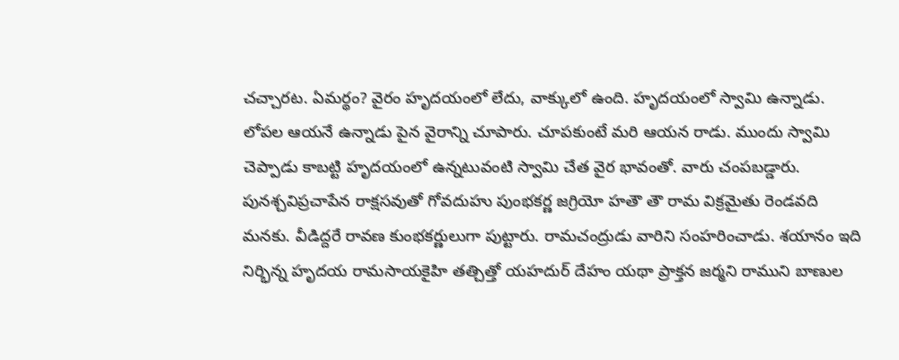చచ్చారట. ఏమర్థం? వైరం హృదయంలో లేదు, వాక్కులో ఉంది. హృదయంలో స్వామి ఉన్నాడు. లోపల ఆయనే ఉన్నాడు పైన వైరాన్ని చూపారు. చూపకుంటే మరి ఆయన రాడు. ముందు స్వామి చెప్పాడు కాబట్టి హృదయంలో ఉన్నటువంటి స్వామి చేత వైర భావంతో. వారు చంపబడ్డారు. పునశ్చవిప్రచాపేన రాక్షసవుతో గోవదుహు పుంభకర్ణ జగ్రియో హతౌ తౌ రామ విక్రమైతు రెండవది మనకు. వీడిద్దరే రావణ కుంభకర్ణులుగా పుట్టారు. రామచంద్రుడు వారిని సంహరించాడు. శయానం ఇది నిర్భిన్న హృదయ రామసాయకైహి తత్చిత్తో యహదుర్ దేహం యథా ప్రాక్తన జర్మని రాముని బాణుల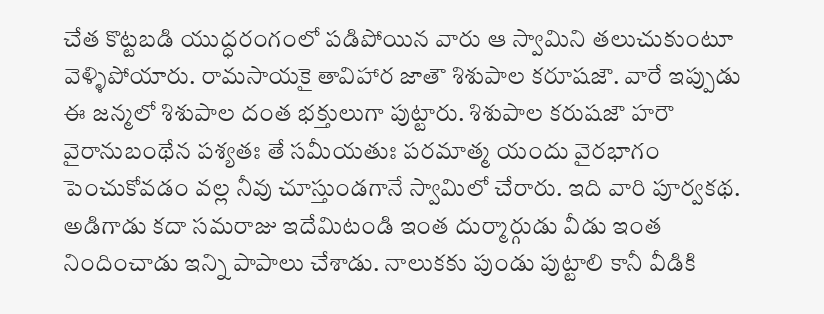చేత కొట్టబడి యుద్ధరంగంలో పడిపోయిన వారు ఆ స్వామిని తలుచుకుంటూ వెళ్ళిపోయారు. రామసాయకై తావిహార జాతౌ శిశుపాల కరూషజౌ. వారే ఇప్పుడు ఈ జన్మలో శిశుపాల దంత భక్తులుగా పుట్టారు. శిశుపాల కరుషజౌ హరౌ వైరానుబంథేన పశ్యతః తే సమీయతుః పరమాత్మ యందు వైరభాగం పెంచుకోవడం వల్ల నీవు చూస్తుండగానే స్వామిలో చేరారు. ఇది వారి పూర్వకథ. అడిగాడు కదా సమరాజు ఇదేమిటండి ఇంత దుర్మార్గుడు వీడు ఇంత నిందించాడు ఇన్ని పాపాలు చేశాడు. నాలుకకు పుండు పుట్టాలి కానీ వీడికి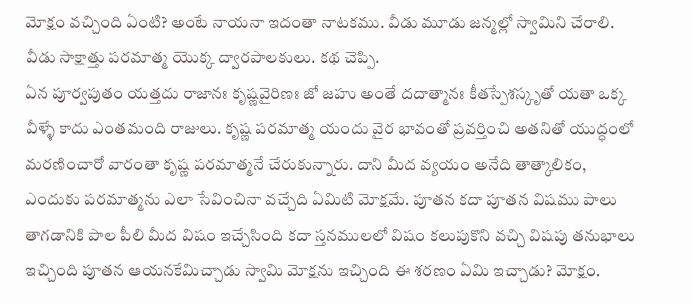మోక్షం వచ్చింది ఏంటి? అంటే నాయనా ఇదంతా నాటకము. వీడు మూడు జన్మల్లో స్వామిని చేరాలి. వీడు సాక్షాత్తు పరమాత్మ యొక్క ద్వారపాలకులు. కథ చెప్పి.
ఏన పూర్వపుతం యత్తదు రాజానః కృష్ణవైరిణః జో జహు అంతే దదాత్మానః కీతస్పేశస్కృతో యతా ఒక్క వీళ్ళే కాదు ఎంతమంది రాజులు. కృష్ణ పరమాత్మ యందు వైర భావంతో ప్రవర్తించి అతనితో యుద్ధంలో మరణించారో వారంతా కృష్ణ పరమాత్మనే చేరుకున్నారు. దాని మీద వ్యయం అనేది తాత్కాలికం, ఎందుకు పరమాత్మను ఎలా సేవించినా వచ్చేది ఏమిటి మోక్షమే. పూతన కదా పూతన విషము పాలు తాగడానికి పాల పీలి మీద విషం ఇచ్చేసింది కదా స్తనములలో విషం కలుపుకొని వచ్చి విషపు తనుభాలు ఇచ్చింది పూతన ఆయనకేమిచ్చాడు స్వామి మోక్షను ఇచ్చింది ఈ శరణం ఏమి ఇచ్చాడు? మోక్షం.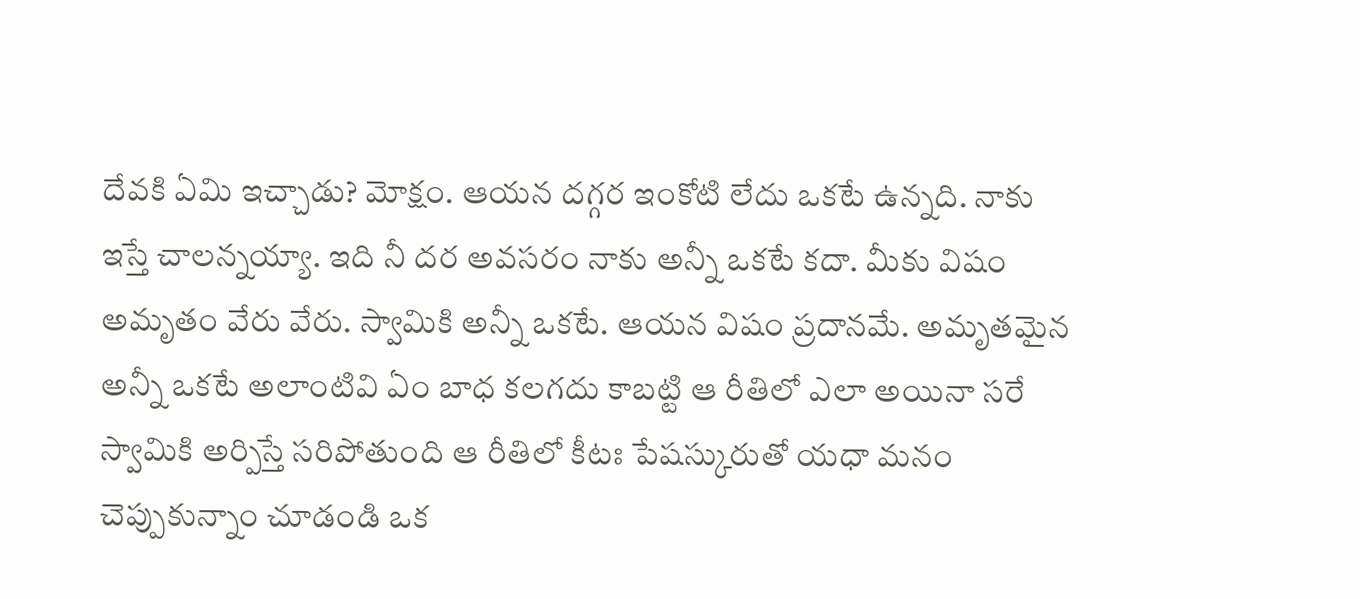దేవకి ఏమి ఇచ్చాడు? మోక్షం. ఆయన దగ్గర ఇంకోటి లేదు ఒకటే ఉన్నది. నాకు ఇస్తే చాలన్నయ్యా. ఇది నీ దర అవసరం నాకు అన్నీ ఒకటే కదా. మీకు విషం అమృతం వేరు వేరు. స్వామికి అన్నీ ఒకటే. ఆయన విషం ప్రదానమే. అమృతమైన అన్నీ ఒకటే అలాంటివి ఏం బాధ కలగదు కాబట్టి ఆ రీతిలో ఎలా అయినా సరే స్వామికి అర్పిస్తే సరిపోతుంది ఆ రీతిలో కీటః పేషస్కురుతో యధా మనం చెప్పుకున్నాం చూడండి ఒక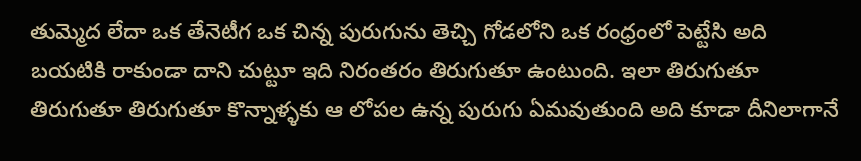తుమ్మెద లేదా ఒక తేనెటీగ ఒక చిన్న పురుగును తెచ్చి గోడలోని ఒక రంధ్రంలో పెట్టేసి అది బయటికి రాకుండా దాని చుట్టూ ఇది నిరంతరం తిరుగుతూ ఉంటుంది. ఇలా తిరుగుతూ తిరుగుతూ తిరుగుతూ కొన్నాళ్ళకు ఆ లోపల ఉన్న పురుగు ఏమవుతుంది అది కూడా దీనిలాగానే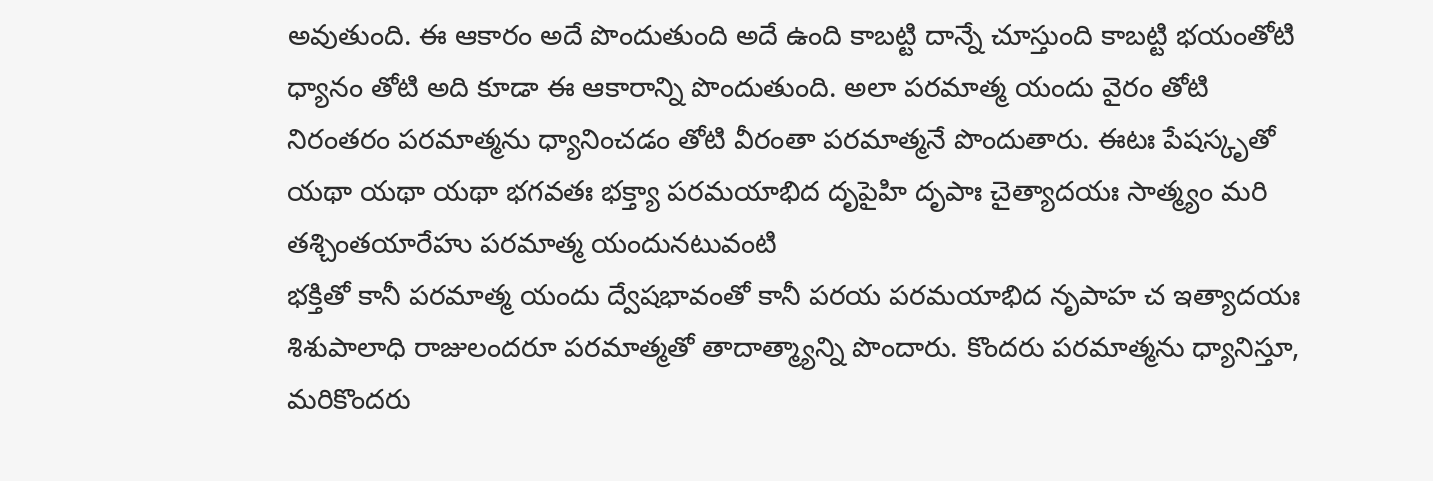అవుతుంది. ఈ ఆకారం అదే పొందుతుంది అదే ఉంది కాబట్టి దాన్నే చూస్తుంది కాబట్టి భయంతోటి ధ్యానం తోటి అది కూడా ఈ ఆకారాన్ని పొందుతుంది. అలా పరమాత్మ యందు వైరం తోటి నిరంతరం పరమాత్మను ధ్యానించడం తోటి వీరంతా పరమాత్మనే పొందుతారు. ఈటః పేషస్కృతో యథా యథా యథా భగవతః భక్త్యా పరమయాభిద దృపైహి దృపాః చైత్యాదయః సాత్మ్యం మరి తశ్చింతయారేహు పరమాత్మ యందునటువంటి
భక్తితో కానీ పరమాత్మ యందు ద్వేషభావంతో కానీ పరయ పరమయాభిద నృపాహ చ ఇత్యాదయః శిశుపాలాధి రాజులందరూ పరమాత్మతో తాదాత్మ్యాన్ని పొందారు. కొందరు పరమాత్మను ధ్యానిస్తూ, మరికొందరు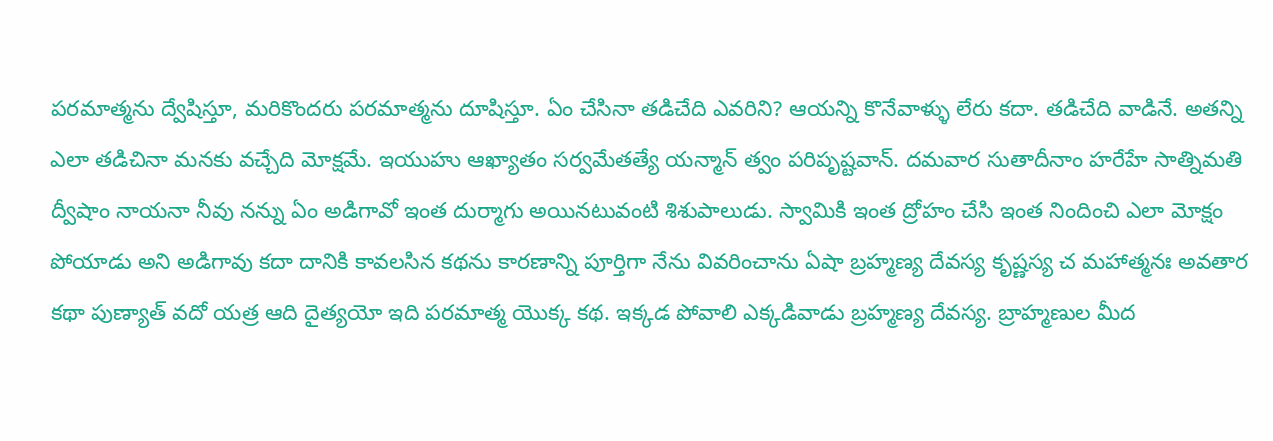పరమాత్మను ద్వేషిస్తూ, మరికొందరు పరమాత్మను దూషిస్తూ. ఏం చేసినా తడిచేది ఎవరిని? ఆయన్ని కొనేవాళ్ళు లేరు కదా. తడిచేది వాడినే. అతన్ని ఎలా తడిచినా మనకు వచ్చేది మోక్షమే. ఇయుహు ఆఖ్యాతం సర్వమేతత్యే యన్మాన్ త్వం పరిపృష్టవాన్. దమవార సుతాదీనాం హరేహే సాత్నిమతి ద్వీషాం నాయనా నీవు నన్ను ఏం అడిగావో ఇంత దుర్మాగు అయినటువంటి శిశుపాలుడు. స్వామికి ఇంత ద్రోహం చేసి ఇంత నిందించి ఎలా మోక్షం పోయాడు అని అడిగావు కదా దానికి కావలసిన కథను కారణాన్ని పూర్తిగా నేను వివరించాను ఏషా బ్రహ్మణ్య దేవస్య కృష్ణస్య చ మహాత్మనః అవతార కథా పుణ్యాత్ వదో యత్ర ఆది దైత్యయో ఇది పరమాత్మ యొక్క కథ. ఇక్కడ పోవాలి ఎక్కడివాడు బ్రహ్మణ్య దేవస్య. బ్రాహ్మణుల మీద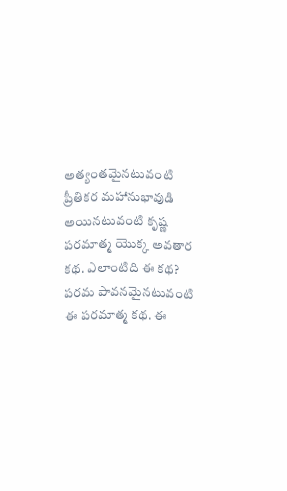అత్యంతమైనటువంటి ప్రీతికర మహానుభావుడి అయినటువంటి కృష్ణ పరమాత్మ యొక్క అవతార కథ. ఎలాంటిది ఈ కథ? పరమ పావనమైనటువంటి ఈ పరమాత్మ కథ. ఈ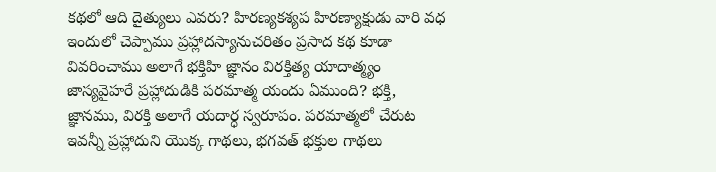కథలో ఆది దైత్యులు ఎవరు? హిరణ్యకశ్యప హిరణ్యాక్షుడు వారి వధ ఇందులో చెప్పాము ప్రహ్లాదస్యానుచరితం ప్రసాద కథ కూడా వివరించాము అలాగే భక్తిహి జ్ఞానం విరక్తిత్య యాదాత్మ్యం జాస్యవైహరే ప్రహ్లాదుడికి పరమాత్మ యందు ఏముంది? భక్తి, జ్ఞానము, విరక్తి అలాగే యదార్ధ స్వరూపం. పరమాత్మలో చేరుట ఇవన్నీ ప్రహ్లాదుని యొక్క గాథలు, భగవత్ భక్తుల గాథలు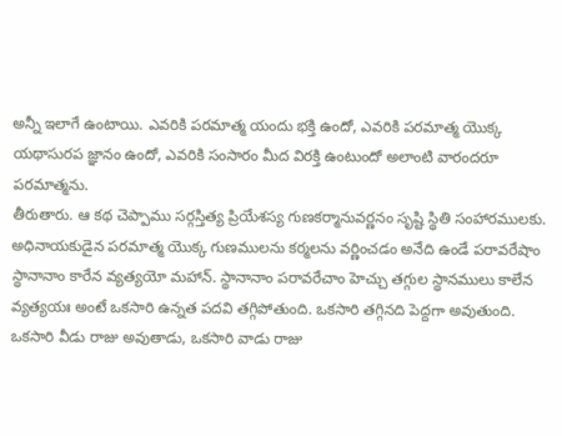అన్నీ ఇలాగే ఉంటాయి. ఎవరికి పరమాత్మ యందు భక్తి ఉందో, ఎవరికి పరమాత్మ యొక్క యథాసురప జ్ఞానం ఉందో, ఎవరికి సంసారం మీద విరక్తి ఉంటుందో అలాంటి వారందరూ పరమాత్మను.
తీరుతారు. ఆ కథ చెప్పాము సర్గస్తిత్య ప్రియేశస్య గుణకర్మానువర్ణనం సృష్టి స్థితి సంహారములకు. అధినాయకుడైన పరమాత్మ యొక్క గుణములను కర్మలను వర్ణించడం అనేది ఉండే పరావరేషాం స్థానానాం కారేన వ్యత్యయో మహాన్. స్థానానాం పరావరేచాం హెచ్చు తగ్గుల స్థానములు కాలేన వ్యత్యయః అంటే ఒకసారి ఉన్నత పదవి తగ్గిపోతుంది. ఒకసారి తగ్గినది పెద్దగా అవుతుంది. ఒకసారి వీడు రాజు అవుతాడు, ఒకసారి వాడు రాజు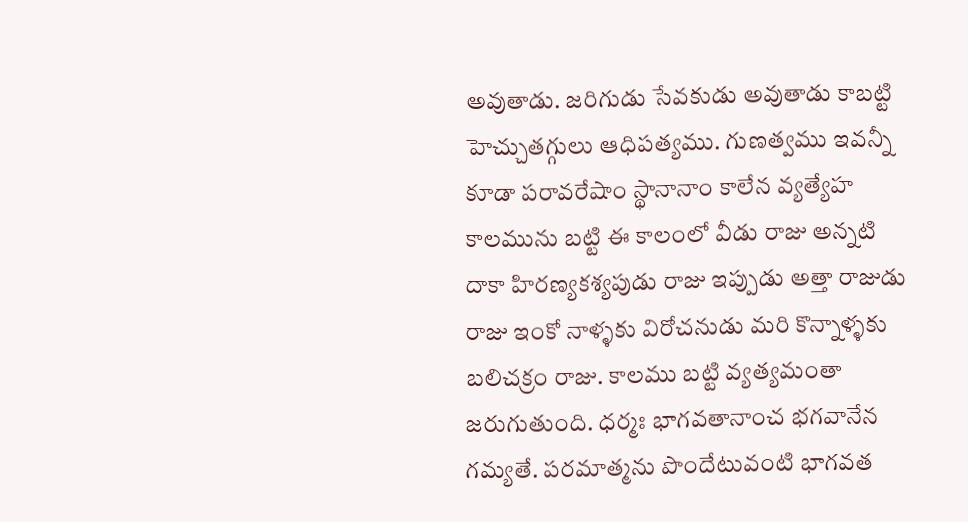అవుతాడు. జరిగుడు సేవకుడు అవుతాడు కాబట్టి హెచ్చుతగ్గులు ఆధిపత్యము. గుణత్వము ఇవన్నీ కూడా పరావరేషాం స్థానానాం కాలేన వ్యత్యేహ కాలమును బట్టి ఈ కాలంలో వీడు రాజు అన్నటి దాకా హిరణ్యకశ్యపుడు రాజు ఇప్పుడు అత్తా రాజుడు రాజు ఇంకో నాళ్ళకు విరోచనుడు మరి కొన్నాళ్ళకు బలిచక్రం రాజు. కాలము బట్టి వ్యత్యమంతా జరుగుతుంది. ధర్మః భాగవతానాంచ భగవానేన గమ్యతే. పరమాత్మను పొందేటువంటి భాగవత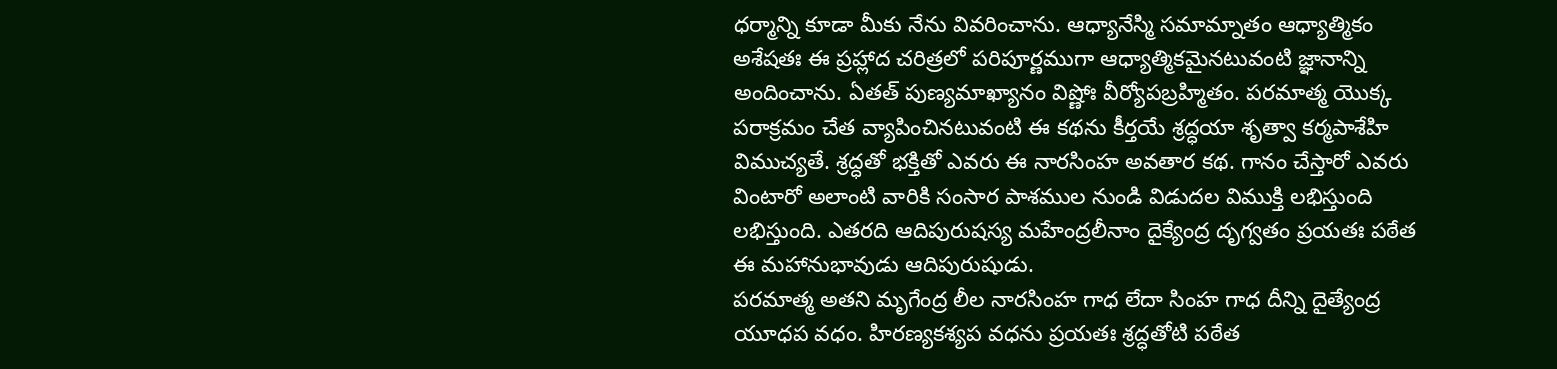ధర్మాన్ని కూడా మీకు నేను వివరించాను. ఆధ్యానేస్మి సమామ్నాతం ఆధ్యాత్మికం అశేషతః ఈ ప్రహ్లాద చరిత్రలో పరిపూర్ణముగా ఆధ్యాత్మికమైనటువంటి జ్ఞానాన్ని అందించాను. ఏతత్ పుణ్యమాఖ్యానం విష్ణోః వీర్యోపబ్రహ్మితం. పరమాత్మ యొక్క పరాక్రమం చేత వ్యాపించినటువంటి ఈ కథను కీర్తయే శ్రద్ధయా శృత్వా కర్మపాశేహి విముచ్యతే. శ్రద్ధతో భక్తితో ఎవరు ఈ నారసింహ అవతార కథ. గానం చేస్తారో ఎవరు వింటారో అలాంటి వారికి సంసార పాశముల నుండి విడుదల విముక్తి లభిస్తుంది లభిస్తుంది. ఎతరది ఆదిపురుషస్య మహేంద్రలీనాం దైక్యేంద్ర దృగ్వతం ప్రయతః పఠేత ఈ మహానుభావుడు ఆదిపురుషుడు.
పరమాత్మ అతని మృగేంద్ర లీల నారసింహ గాధ లేదా సింహ గాధ దీన్ని దైత్యేంద్ర యూధప వధం. హిరణ్యకశ్యప వధను ప్రయతః శ్రద్ధతోటి పఠేత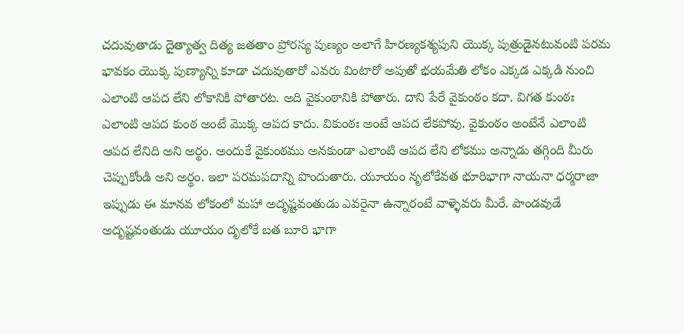చదువుతాడు దైత్యాత్వ దిత్య జతతాం ప్రోరస్య పుణ్యం అలాగే హిరణ్యకశ్యపుని యొక్క పుత్రుడైనటువంటి పరమ భావకం యొక్క పుణ్యాన్ని కూడా చదువుతారో ఎవరు వింటారో అపుతో భయమేతి లోకం ఎక్కడ ఎక్కడి నుంచి ఎలాంటి ఆపద లేని లోకానికి పోతారట. అది వైకుంఠానికి పోతారు. దాని పేరే వైకుంఠం కదా. విగత కుంఠః ఎలాంటి ఆపద కుంఠ అంటే మొక్క ఆపద కాదు. వికుంఠః అంటే ఆపద లేకపోవు. వైకుంఠం అంటేనే ఎలాంటి ఆపద లేనిది అని అర్థం. అందుకే వైకుంఠము అనకుండా ఎలాంటి ఆపద లేని లోకము అన్నాడు తగ్గింది మీరు చెప్పుకోండి అని అర్థం. ఇలా పరమపదాన్ని పొందుతారు. యూయం నృలోకేవత భూరిభాగా నాయనా ధర్మరాజా ఇప్పుడు ఈ మానవ లోకంలో మహా అదృష్టవంతుడు ఎవరైనా ఉన్నారంటే వాళ్ళెవరు మీరే. పాండవుడే అదృష్టవంతుడు యూయం దృలోకే బత బూరి భాగా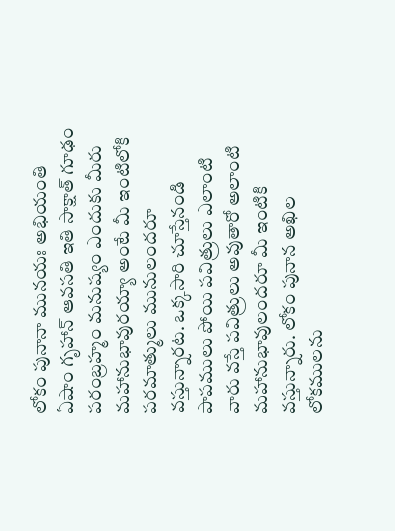లోకం పునానా మునయః అభియంతి ఏషాం గృహాన్ ఆవసతి ఇతి సాక్షాత్ గూఢం పరంబ్రహ్మం మనుష్యం ఎందుకు మీరు మహానుభావురయ్యా అంటే మీ ఇంటిలోకి పరమాత్ములు మునులందరూ వస్తున్నారట. ఒక్కసారి చూస్తేనండి పాపములు పోయి పవిత్రులు ఎలాంటి వారు వస్తే పవిత్రులు అవుతారో అలాంటి మహానుభావులందరూ మీ ఇంటికి వస్తున్నారు. లోకం పునాన అఖిల లోకములను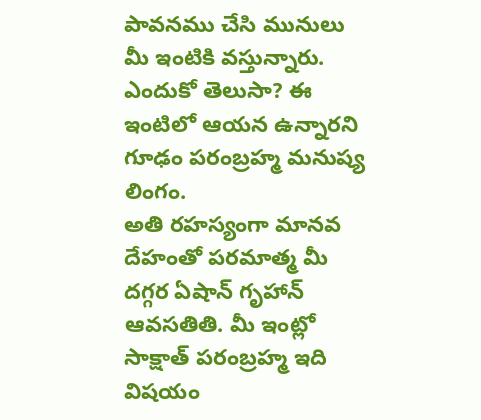పావనము చేసి మునులు మీ ఇంటికి వస్తున్నారు. ఎందుకో తెలుసా? ఈ ఇంటిలో ఆయన ఉన్నారని గూఢం పరంబ్రహ్మ మనుష్య లింగం.
అతి రహస్యంగా మానవ దేహంతో పరమాత్మ మీ దగ్గర ఏషాన్ గృహాన్ ఆవసతితి. మీ ఇంట్లో సాక్షాత్ పరంబ్రహ్మ ఇది విషయం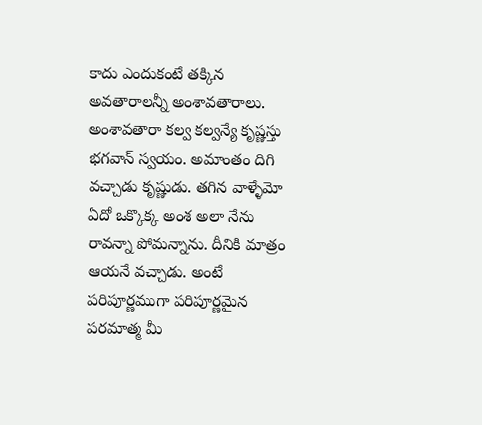కాదు ఎందుకంటే తక్కిన అవతారాలన్నీ అంశావతారాలు. అంశావతారా కల్వ కల్వన్యే కృష్ణస్తు భగవాన్ స్వయం. అమాంతం దిగి వచ్చాడు కృష్ణుడు. తగిన వాళ్ళేమో ఏదో ఒక్కొక్క అంశ అలా నేను రావన్నా పోమన్నాను. దీనికి మాత్రం ఆయనే వచ్చాడు. అంటే పరిపూర్ణముగా పరిపూర్ణమైన పరమాత్మ మీ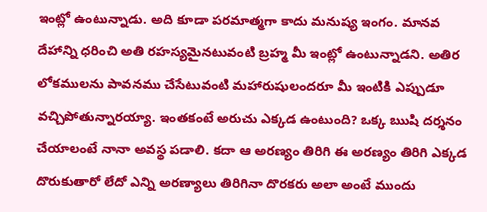ఇంట్లో ఉంటున్నాడు. అది కూడా పరమాత్మగా కాదు మనుష్య ఇంగం. మానవ దేహాన్ని ధరించి అతి రహస్యమైనటువంటి బ్రహ్మ మీ ఇంట్లో ఉంటున్నాడని. అతిర లోకములను పావనము చేసేటువంటి మహారుషులందరూ మీ ఇంటికి ఎప్పుడూ వచ్చిపోతున్నారయ్యా. ఇంతకంటే అరుచు ఎక్కడ ఉంటుంది? ఒక్క ఋషి దర్శనం చేయాలంటే నానా అవస్థ పడాలి. కదా ఆ అరణ్యం తిరిగి ఈ అరణ్యం తిరిగి ఎక్కడ దొరుకుతారో లేదో ఎన్ని అరణ్యాలు తిరిగినా దొరకరు అలా అంటే ముందు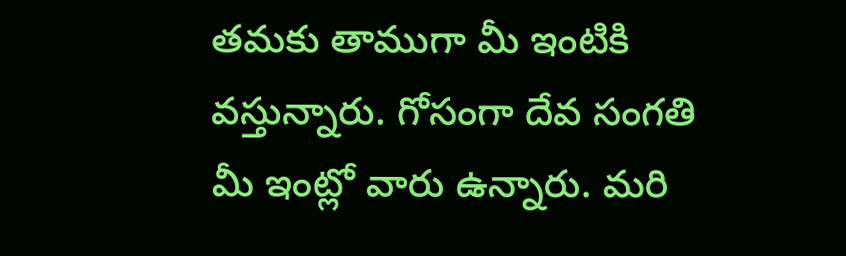తమకు తాముగా మీ ఇంటికి వస్తున్నారు. గోసంగా దేవ సంగతి మీ ఇంట్లో వారు ఉన్నారు. మరి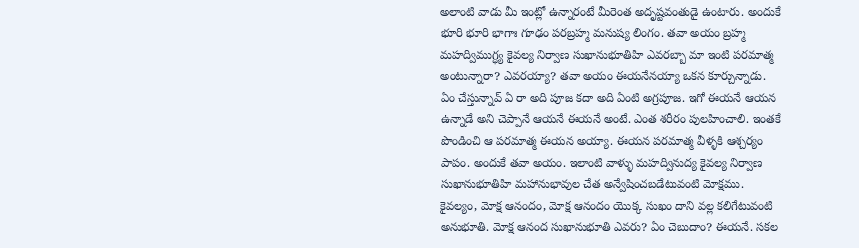అలాంటి వాడు మీ ఇంట్లో ఉన్నారంటే మీరెంత అదృష్టవంతుడై ఉంటారు. అందుకే భూరి భూరి భాగాః గూఢం పరబ్రహ్మ మనుష్య లింగం. తవా అయం బ్రహ్మ మహద్విముగ్ధ్య కైవల్య నిర్వాణ సుఖానుభూతిహి ఎవరబ్బా మా ఇంటి పరమాత్మ అంటున్నారా? ఎవరయ్యా? తవా అయం ఈయనేనయ్యా ఒకన కూర్చున్నాడు. ఏం చేస్తున్నావ్ ఏ రా అది పూజ కదా అది ఏంటి అగ్రపూజ. ఇగో ఈయనే ఆయన ఉన్నాడే అని చెప్పానే ఆయనే ఈయనే అంటే. ఎంత శరీరం పులహించాలి. ఇంతకే పొండించి ఆ పరమాత్మ ఈయన అయ్యా. ఈయన పరమాత్మ వీళ్ళకి ఆశ్చర్యం పాపం. అందుకే తవా అయం. ఇలాంటి వాళ్ళు మహద్వినుద్య కైవల్య నిర్వాణ సుఖానుభూతిహి మహానుభావుల చేత అన్వేషించబడేటువంటి మోక్షము.
కైవల్యం, మోక్ష ఆనందం, మోక్ష ఆనందం యొక్క సుఖం దాని వల్ల కలిగేటువంటి అనుభూతి. మోక్ష ఆనంద సుఖానుభూతి ఎవరు? ఏం చెబుదాం? ఈయనే. సకల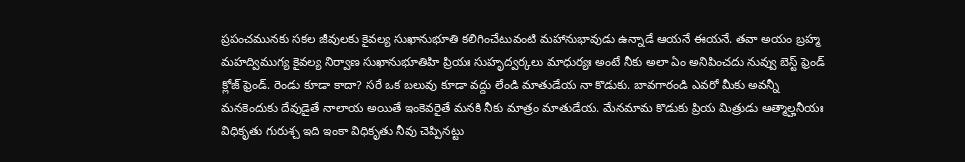ప్రపంచమునకు సకల జీవులకు కైవల్య సుఖానుభూతి కలిగించేటువంటి మహానుభావుడు ఉన్నాడే ఆయనే ఈయనే. తవా అయం బ్రహ్మ మహద్విముగ్య కైవల్య నిర్వాణ సుఖానుభూతిహి ప్రియః సుహృద్వర్కలు మాధుర్యః అంటే నీకు అలా ఏం అనిపించదు నువ్వు బెస్ట్ ఫ్రెండ్ క్లోజ్ ఫ్రెండ్. రెండు కూడా కాదా? సరే ఒక బలువు కూడా వద్దు లేండి మాతుడేయ నా కొడుకు. బావగారండి ఎవరో మీకు అవన్నీ మనకెందుకు దేవుడైతే నాలాయ అయితే ఇంకెవరైతే మనకి నీకు మాత్రం మాతుడేయ. మేనమామ కొడుకు ప్రియ మిత్రుడు ఆత్మాల్హనీయః విధికృతు గురుశ్చ ఇది ఇంకా విధికృతు నీవు చెప్పినట్టు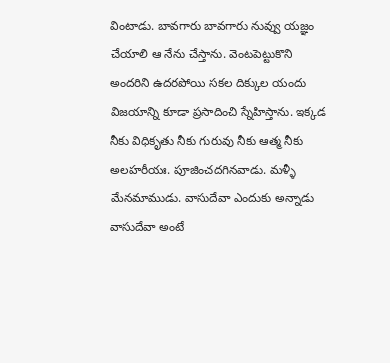వింటాడు. బావగారు బావగారు నువ్వు యజ్ఞం చేయాలి ఆ నేను చేస్తాను. వెంటపెట్టుకొని అందరిని ఉదరపోయి సకల దిక్కుల యందు విజయాన్ని కూడా ప్రసాదించి స్నేహిస్తాను. ఇక్కడ నీకు విధికృతు నీకు గురువు నీకు ఆత్మ నీకు అలహరీయః. పూజించదగినవాడు. మళ్ళీ మేనమాముడు. వాసుదేవా ఎందుకు అన్నాడు వాసుదేవా అంటే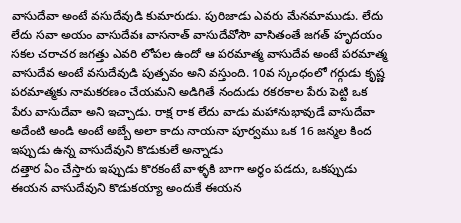వాసుదేవా అంటే వసుదేవుడి కుమారుడు. పురిజాడు ఎవరు మేనమాముడు. లేదు లేదు సవా అయం వాసుదేవః వాసనాత్ వాసుదేవోసౌ వాసితంతే జగత్ హృదయం సకల చరాచర జగత్తు ఎవరి లోపల ఉందో ఆ పరమాత్మ వాసుదేవ అంటే పరమాత్మ వాసుదేవ అంటే వసుదేవుడి పుత్పవం అని వస్తుంది. 10వ స్కంధంలో గర్గుడు కృష్ణ పరమాత్మకు నామకరణం చేయమని అడిగితే నందుడు రకరకాల పేరు పెట్టి ఒక పేరు వాసుదేవా అని ఇచ్చాడు. రాక్ష రాక లేదు వాడు మహానుభావుడే వాసుదేవా అదేంటి అండి అంటే అబ్బే అలా కాదు నాయనా పూర్వము ఒక 16 జన్మల కింద ఇప్పుడు ఉన్న వాసుదేవుని కొడుకులే అన్నాడు
దత్తార ఏం చేస్తారు ఇప్పుడు కొరకంటే వాళ్ళకి బాగా అర్థం పడదు, ఒకప్పుడు ఈయన వాసుదేవుని కొడుకయ్యా అందుకే ఈయన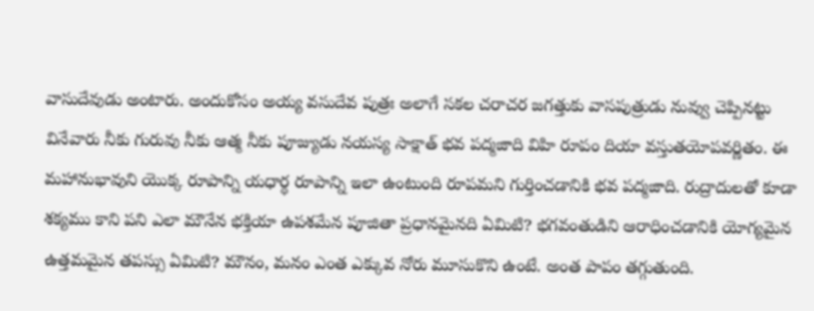వాసుదేవుడు అంటారు. అందుకోసం అయ్య వసుదేవ పుత్రః అలాగే సకల చరాచర జగత్తుకు వాసపుత్రుడు నువ్వు చెప్పినట్టు వినేవారు నీకు గురువు నీకు ఆత్మ నీకు పూజ్యుడు నయస్య సాక్షాత్ భవ పద్మజాది విహి రూపం దియా వస్తుతయోపవర్ణితం. ఈ మహానుభావుని యొక్క రూపాన్ని యధార్ధ రూపాన్ని ఇలా ఉంటుంది రూపమని గుర్తించడానికి భవ పద్మజాది. రుద్రాదులతో కూడా శక్యము కాని పని ఎలా మౌనేన భక్తియా ఉపశమేన పూజితా ప్రధానమైనది ఏమిటి? భగవంతుడిని ఆరాధించడానికి యోగ్యమైన ఉత్తమమైన తపస్సు ఏమిటి? మౌనం, మనం ఎంత ఎక్కువ నోరు మూసుకొని ఉంటే. అంత పాపం తగ్గుతుంది.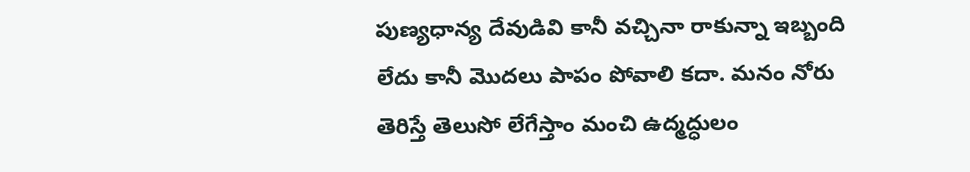పుణ్యధాన్య దేవుడివి కానీ వచ్చినా రాకున్నా ఇబ్బంది లేదు కానీ మొదలు పాపం పోవాలి కదా. మనం నోరు తెరిస్తే తెలుసో లేగేస్తాం మంచి ఉద్మద్ధులం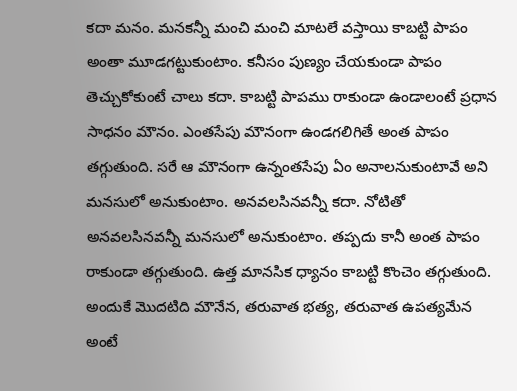కదా మనం. మనకన్నీ మంచి మంచి మాటలే వస్తాయి కాబట్టి పాపం అంతా మూడగట్టుకుంటాం. కనీసం పుణ్యం చేయకుండా పాపం తెచ్చుకోకుంటే చాలు కదా. కాబట్టి పాపము రాకుండా ఉండాలంటే ప్రధాన సాధనం మౌనం. ఎంతసేపు మౌనంగా ఉండగలిగితే అంత పాపం తగ్గుతుంది. సరే ఆ మౌనంగా ఉన్నంతసేపు ఏం అనాలనుకుంటావే అని మనసులో అనుకుంటాం. అనవలసినవన్నీ కదా. నోటితో అనవలసినవన్నీ మనసులో అనుకుంటాం. తప్పదు కానీ అంత పాపం రాకుండా తగ్గుతుంది. ఉత్త మానసిక ధ్యానం కాబట్టి కొంచెం తగ్గుతుంది. అందుకే మొదటిది మౌనేన, తరువాత భత్య, తరువాత ఉపత్యమేన అంటే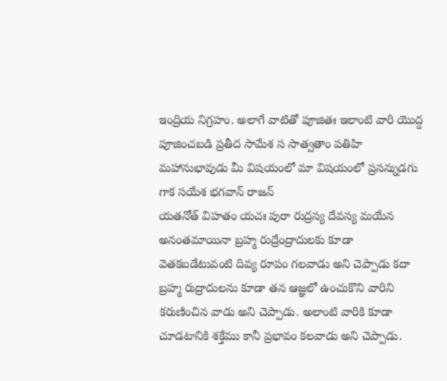ఇంద్రియ నిగ్రహం. అలాగే వాటితో పూజితః ఇలాంటి వారి యొద్ద పూజించబడి ప్రతీద సామేశ స సాత్వతాం పతిహి మహానుభావుడు మీ విషయంలో మా విషయంలో ప్రసన్నుడగు గాక సయేశ భగవాన్ రాజన్
యతనోత్ విహతం యచః పురా రుద్రస్య దేవస్య మయేన అనంతమాయినా బ్రహ్మ రుద్రేంద్రాదులకు కూడా వెతకబడేటువంటి దివ్య రూపం గలవాడు అని చెప్పాడు కదా బ్రహ్మ రుద్రాదులను కూడా తన ఆజ్ఞలో ఉంచుకొని వారిని కరుణించిన వాడు అని చెప్పాడు. అలాంటి వారికి కూడా చూడటానికి శక్తేము కానీ ప్రభావం కలవాడు అని చెప్పాడు.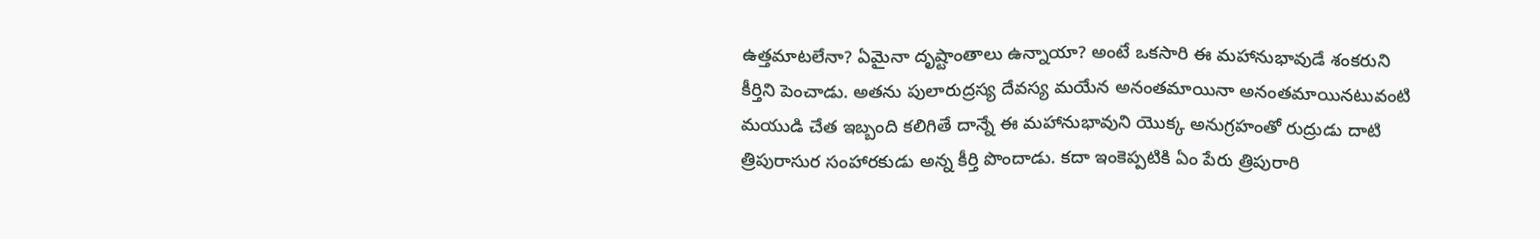ఉత్తమాటలేనా? ఏమైనా దృష్టాంతాలు ఉన్నాయా? అంటే ఒకసారి ఈ మహానుభావుడే శంకరుని కీర్తిని పెంచాడు. అతను పులారుద్రస్య దేవస్య మయేన అనంతమాయినా అనంతమాయినటువంటి మయుడి చేత ఇబ్బంది కలిగితే దాన్నే ఈ మహానుభావుని యొక్క అనుగ్రహంతో రుద్రుడు దాటి త్రిపురాసుర సంహారకుడు అన్న కీర్తి పొందాడు. కదా ఇంకెప్పటికి ఏం పేరు త్రిపురారి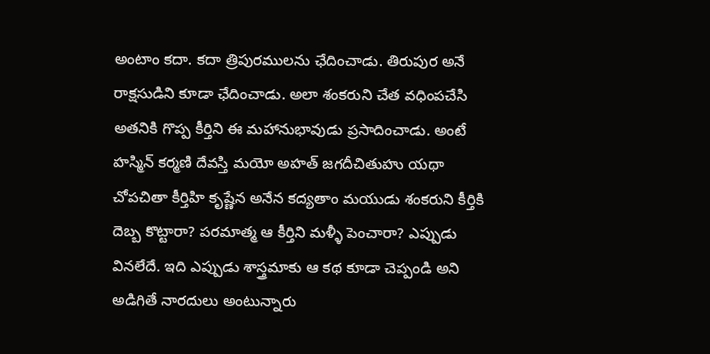అంటాం కదా. కదా త్రిపురములను ఛేదించాడు. తిరుపుర అనే రాక్షసుడిని కూడా ఛేదించాడు. అలా శంకరుని చేత వధింపచేసి అతనికి గొప్ప కీర్తిని ఈ మహానుభావుడు ప్రసాదించాడు. అంటే హస్మిన్ కర్మణి దేవస్తి మయో అహత్ జగదీచితుహు యథా చోపచితా కీర్తిహి కృష్ణేన అనేన కద్యతాం మయుడు శంకరుని కీర్తికి దెబ్బ కొట్టారా? పరమాత్మ ఆ కీర్తిని మళ్ళీ పెంచారా? ఎప్పుడు వినలేదే. ఇది ఎప్పుడు శాస్త్రమాకు ఆ కథ కూడా చెప్పండి అని అడిగితే నారదులు అంటున్నారు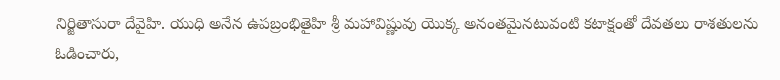నిర్జితాసురా దేవైహి. యుధి అనేన ఉపబ్రంభితైహి శ్రీ మహావిష్ణువు యొక్క అనంతమైనటువంటి కటాక్షంతో దేవతలు రాశతులను ఓడించారు,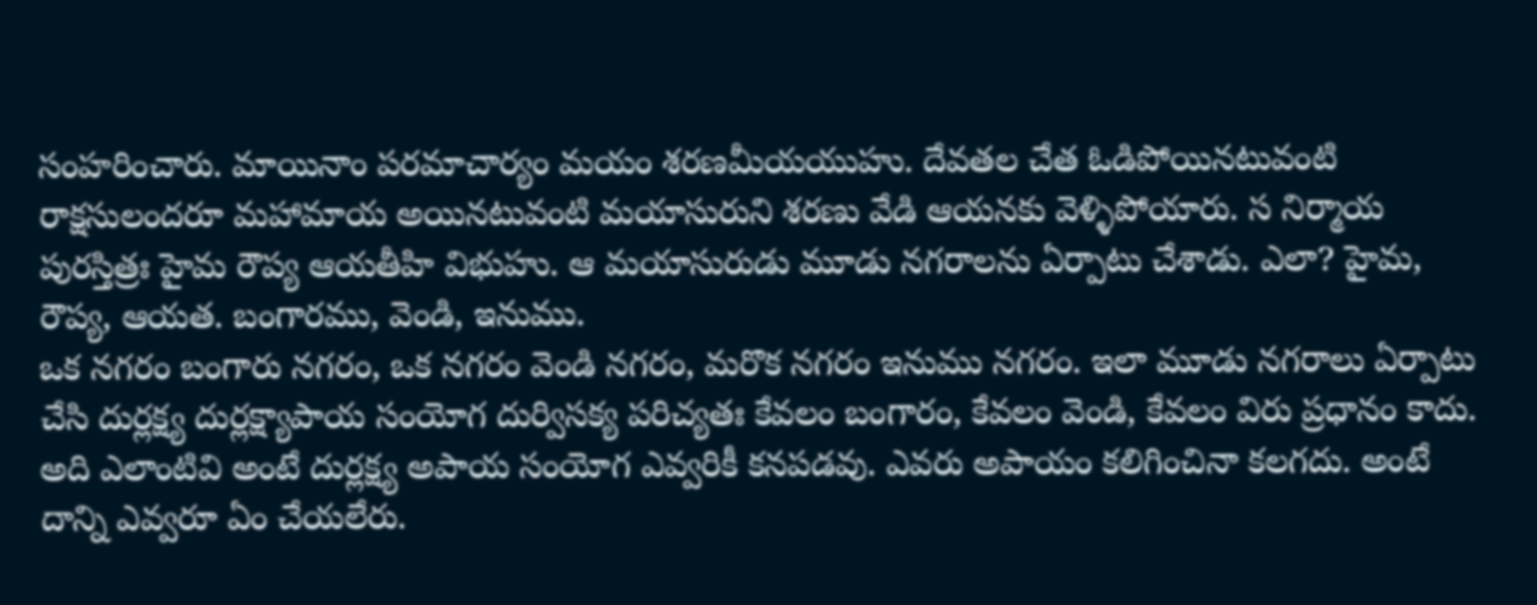సంహరించారు. మాయినాం పరమాచార్యం మయం శరణమీయయుహు. దేవతల చేత ఓడిపోయినటువంటి రాక్షసులందరూ మహామాయ అయినటువంటి మయాసురుని శరణు వేడి ఆయనకు వెళ్ళిపోయారు. స నిర్మాయ పురస్తిత్రః హైమ రౌప్య ఆయతీహి విభుహు. ఆ మయాసురుడు మూడు నగరాలను ఏర్పాటు చేశాడు. ఎలా? హైమ, రౌప్య, ఆయత. బంగారము, వెండి, ఇనుము.
ఒక నగరం బంగారు నగరం, ఒక నగరం వెండి నగరం, మరొక నగరం ఇనుము నగరం. ఇలా మూడు నగరాలు ఏర్పాటు చేసి దుర్లక్ష్య దుర్లక్ష్యాపాయ సంయోగ దుర్విసక్య పరిచ్యతః కేవలం బంగారం, కేవలం వెండి, కేవలం విరు ప్రధానం కాదు. అది ఎలాంటివి అంటే దుర్లక్ష్య అపాయ సంయోగ ఎవ్వరికీ కనపడవు. ఎవరు అపాయం కలిగించినా కలగదు. అంటే దాన్ని ఎవ్వరూ ఏం చేయలేరు.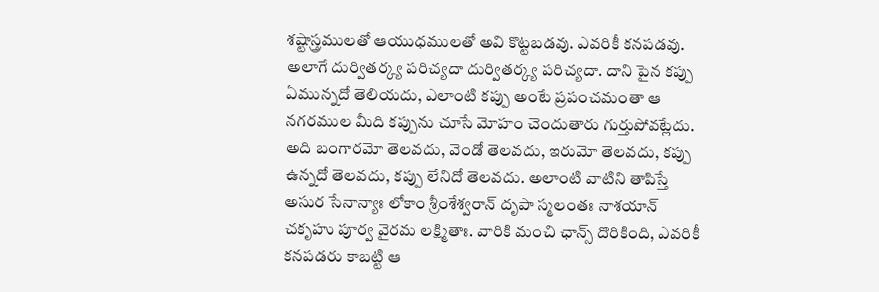శష్టాస్త్రములతో ఆయుధములతో అవి కొట్టబడవు. ఎవరికీ కనపడవు. అలాగే దుర్వితర్క్య పరిచ్యదా దుర్వితర్క్య పరిచ్యదా. దాని పైన కప్పు ఏమున్నదో తెలియదు, ఎలాంటి కప్పు అంటే ప్రపంచమంతా ఆ నగరముల మీది కప్పును చూసే మోహం చెందుతారు గుర్తుపోవట్లేదు. అది బంగారమో తెలవదు, వెండో తెలవదు, ఇరుమో తెలవదు, కప్పు ఉన్నదో తెలవదు, కప్పు లేనిదో తెలవదు. అలాంటి వాటిని తాపిస్తే అసుర సేనాన్యాః లోకాం శ్రీంశేశ్వరాన్ దృపా స్మలంతః నాశయాన్ చకృహు పూర్వ వైరమ లక్ష్మితాః. వారికి మంచి ఛాన్స్ దొరికింది, ఎవరికీ కనపడరు కాబట్టి ఆ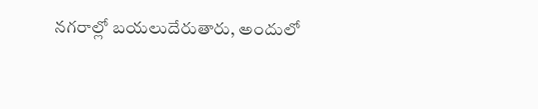నగరాల్లో బయలుదేరుతారు, అందులో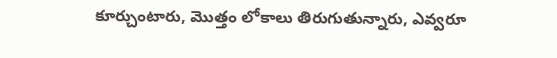కూర్చుంటారు, మొత్తం లోకాలు తిరుగుతున్నారు, ఎవ్వరూ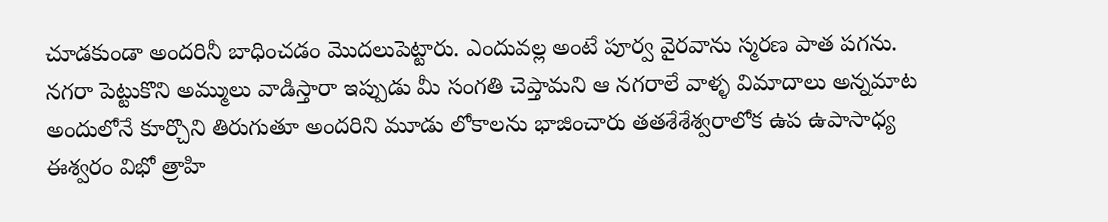చూడకుండా అందరినీ బాధించడం మొదలుపెట్టారు. ఎందువల్ల అంటే పూర్వ వైరవాను స్మరణ పాత పగను. నగరా పెట్టుకొని అమ్ములు వాడిస్తారా ఇప్పుడు మీ సంగతి చెప్తామని ఆ నగరాలే వాళ్ళ విమాదాలు అన్నమాట అందులోనే కూర్చొని తిరుగుతూ అందరిని మూడు లోకాలను భాజించారు తతశేశేశ్వరాలోక ఉప ఉపాసాధ్య ఈశ్వరం విభో త్రాహి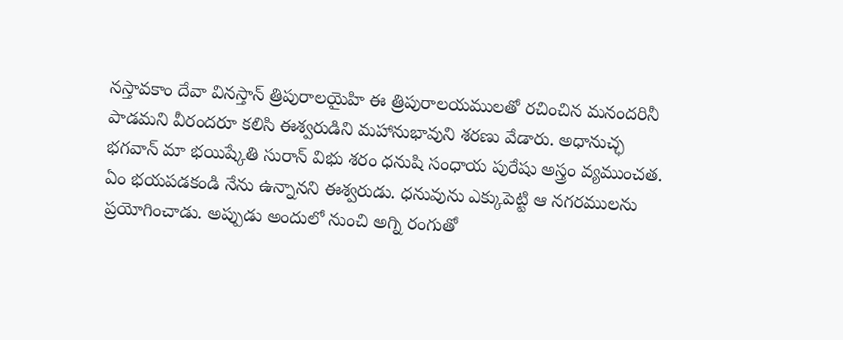నస్తావకాం దేవా వినస్తాన్ త్రిపురాలయైహి ఈ త్రిపురాలయములతో రచించిన మనందరినీ పాడమని వీరందరూ కలిసి ఈశ్వరుడిని మహానుభావుని శరణు వేడారు. అధానుచ్ఛ భగవాన్ మా భయిష్కేతి సురాన్ విభు శరం ధనుషి సంధాయ పురేషు అస్త్రం వ్యముంచత. ఏం భయపడకండి నేను ఉన్నానని ఈశ్వరుడు. ధనువును ఎక్కుపెట్టి ఆ నగరములను ప్రయోగించాడు. అప్పుడు అందులో నుంచి అగ్ని రంగుతో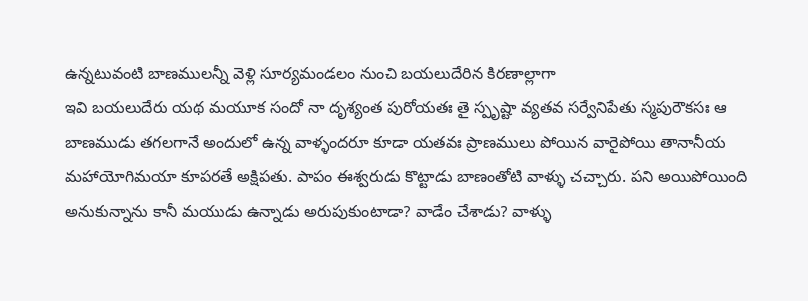ఉన్నటువంటి బాణములన్నీ వెళ్లి సూర్యమండలం నుంచి బయలుదేరిన కిరణాల్లాగా
ఇవి బయలుదేరు యథ మయూక సందో నా దృశ్యంత పురోయతః తై స్పృష్టా వ్యతవ సర్వేనిపేతు స్మపురౌకసః ఆ బాణముడు తగలగానే అందులో ఉన్న వాళ్ళందరూ కూడా యతవః ప్రాణములు పోయిన వారైపోయి తానానీయ మహాయోగిమయా కూపరతే అక్షిపతు. పాపం ఈశ్వరుడు కొట్టాడు బాణంతోటి వాళ్ళు చచ్చారు. పని అయిపోయింది అనుకున్నాను కానీ మయుడు ఉన్నాడు అరుపుకుంటాడా? వాడేం చేశాడు? వాళ్ళు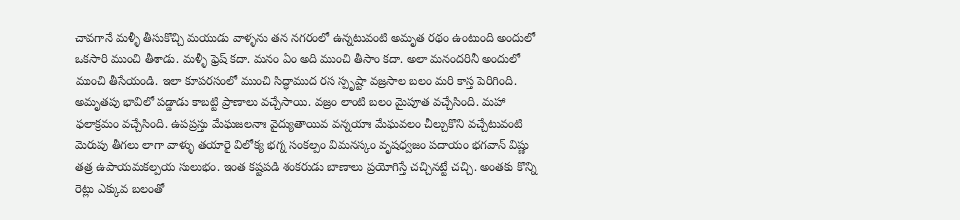చావగానే మళ్ళీ తీసుకొచ్చి మయుడు వాళ్ళను తన నగరంలో ఉన్నటువంటి అమృత రథం ఉంటుంది అందులో ఒకసారి ముంచి తీశాడు. మళ్ళీ ఫ్రెష్ కదా. మనం ఏం అది ముంచి తీసాం కదా. అలా మనందరినీ అందులో ముంచి తీసేయండి. ఇలా కూపరసంలో ముంచి సిద్ధాముద రస స్పృష్టా వజ్రసాల బలం మరి కాస్త పెరిగింది. అమృతపు భావిలో పడ్డాడు కాబట్టి ప్రాణాలు వచ్చేసాయి. వజ్రం లాంటి బలం మైపూత వచ్చేసింది. మహా ఫలాక్రమం వచ్చేసింది. ఉపప్రస్తు మేఘజలనాః వైద్యుతాయివ వన్నయాః మేఘవలం చీల్చుకొని వచ్చేటువంటి మెరుపు తీగలు లాగా వాళ్ళు తయారై విలోక్య భగ్న సంకల్పం విమనస్కం వృషధ్వజం పదాయం భగవాన్ విష్ణు తత్ర ఉపాయమకల్పయ సులుభం. ఇంత కష్టపడి శంకరుడు బాణాలు ప్రయోగిస్తే చచ్చినట్టే చచ్చి. అంతకు కొన్ని రెట్లు ఎక్కువ బలంతో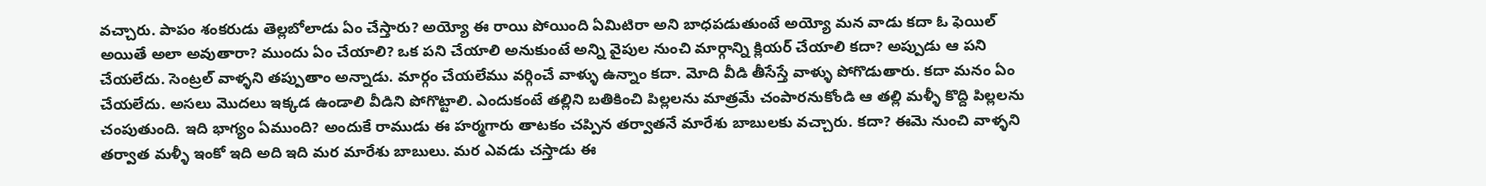వచ్చారు. పాపం శంకరుడు తెల్లబోలాడు ఏం చేస్తారు? అయ్యో ఈ రాయి పోయింది ఏమిటిరా అని బాధపడుతుంటే అయ్యో మన వాడు కదా ఓ ఫెయిల్ అయితే అలా అవుతారా? ముందు ఏం చేయాలి? ఒక పని చేయాలి అనుకుంటే అన్ని వైపుల నుంచి మార్గాన్ని క్లియర్ చేయాలి కదా? అప్పుడు ఆ పని చేయలేదు. సెంట్రల్ వాళ్ళని తప్పుతాం అన్నాడు. మార్గం చేయలేము వర్గించే వాళ్ళు ఉన్నాం కదా. మోది వీడి తీసేస్తే వాళ్ళు పోగొడుతారు. కదా మనం ఏం చేయలేదు. అసలు మొదలు ఇక్కడ ఉండాలి వీడిని పోగొట్టాలి. ఎందుకంటే తల్లిని బతికించి పిల్లలను మాత్రమే చంపారనుకోండి ఆ తల్లి మళ్ళీ కొద్ది పిల్లలను చంపుతుంది. ఇది భాగ్యం ఏముంది? అందుకే రాముడు ఈ హర్మగారు తాటకం చప్పిన తర్వాతనే మారేశు బాబులకు వచ్చారు. కదా? ఈమె నుంచి వాళ్ళని తర్వాత మళ్ళీ ఇంకో ఇది అది ఇది మర మారేశు బాబులు. మర ఎవడు చస్తాడు ఈ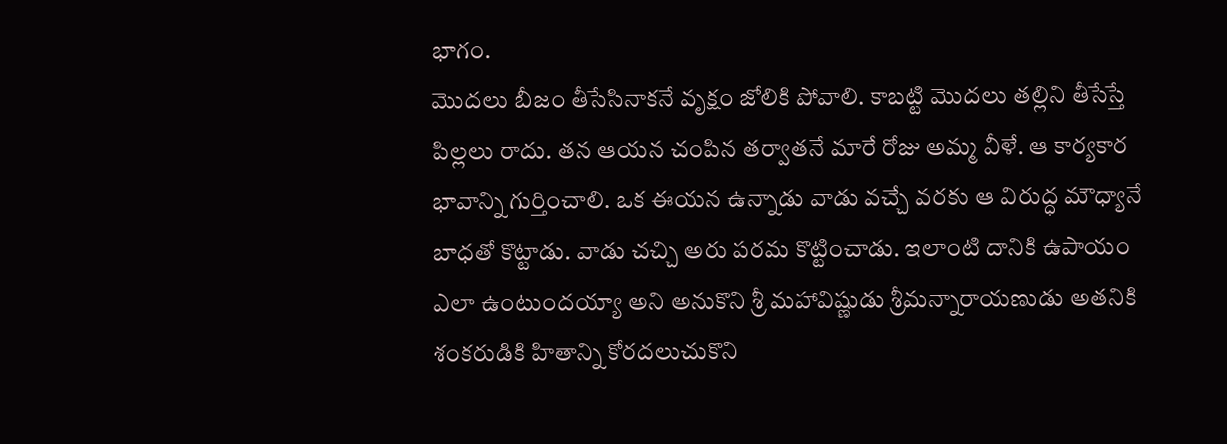భాగం.
మొదలు బీజం తీసేసినాకనే వృక్షం జోలికి పోవాలి. కాబట్టి మొదలు తల్లిని తీసేస్తే పిల్లలు రాదు. తన ఆయన చంపిన తర్వాతనే మారే రోజు అమ్మ వీళే. ఆ కార్యకార భావాన్ని గుర్తించాలి. ఒక ఈయన ఉన్నాడు వాడు వచ్చే వరకు ఆ విరుద్ధ మౌధ్యానే బాధతో కొట్టాడు. వాడు చచ్చి అరు పరమ కొట్టించాడు. ఇలాంటి దానికి ఉపాయం ఎలా ఉంటుందయ్యా అని అనుకొని శ్రీ మహావిష్ణుడు శ్రీమన్నారాయణుడు అతనికి శంకరుడికి హితాన్ని కోరదలుచుకొని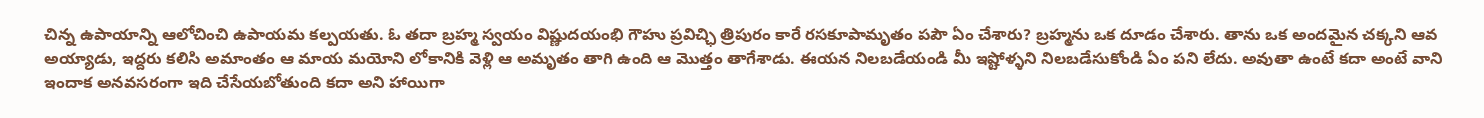చిన్న ఉపాయాన్ని ఆలోచించి ఉపాయమ కల్పయతు. ఓ తదా బ్రహ్మ స్వయం విష్ణుదయంభి గౌహు ప్రవిచ్ఛి త్రిపురం కారే రసకూపామృతం పపౌ ఏం చేశారు? బ్రహ్మను ఒక దూడం చేశారు. తాను ఒక అందమైన చక్కని ఆవ అయ్యాడు, ఇద్దరు కలిసి అమాంతం ఆ మాయ మయోని లోకానికి వెళ్లి ఆ అమృతం తాగి ఉంది ఆ మొత్తం తాగేశాడు. ఈయన నిలబడేయండి మీ ఇష్టోళ్ళని నిలబడేసుకోండి ఏం పని లేదు. అవుతా ఉంటే కదా అంటే వాని ఇందాక అనవసరంగా ఇది చేసేయబోతుంది కదా అని హాయిగా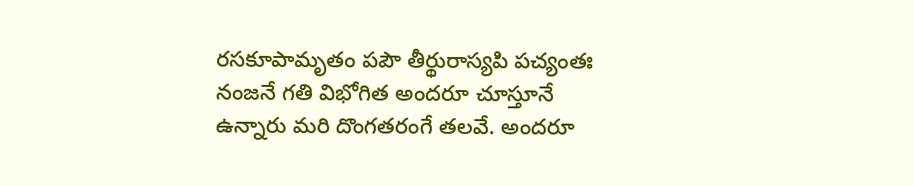రసకూపామృతం పపౌ తీర్థురాస్యపి పచ్యంతః నంజనే గతి విభోగిత అందరూ చూస్తూనే ఉన్నారు మరి దొంగతరంగే తలవే. అందరూ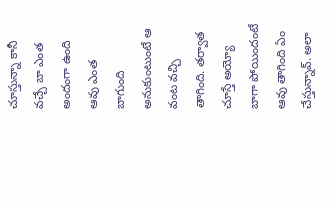చూస్తున్నా కానీ వచ్చే బా ఎంత అందంగా ఉంది ఆవు ఎంత బాగుంది అనుకుంటుంటే ఆ వంట వచ్చి తాగింది. తర్వాత చూస్తే అయ్యో బాగా పోయిందంటే ఆవు తాగింది ఏం చేస్తున్నావ్. అలా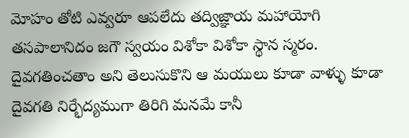మోహం తోటి ఎవ్వరూ ఆపలేదు తద్విజ్ఞాయ మహాయోగి తసపాలానిదం జగౌ స్వయం విశోకా విశోకా స్థాన స్మరం. దైవగతించతాం అని తెలుసుకొని ఆ మయులు కూడా వాళ్ళు కూడా దైవగతి నిర్భేద్యముగా తిరిగి మనమే కానీ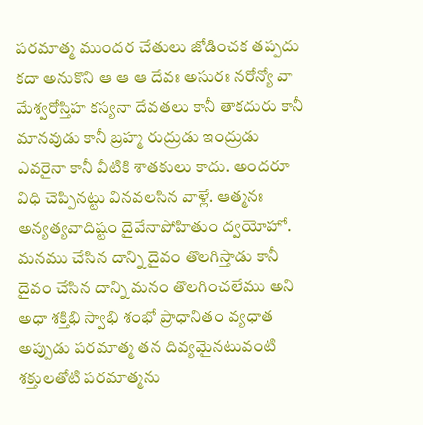పరమాత్మ ముందర చేతులు జోడించక తప్పదు కదా అనుకొని ఆ ఆ ఆ దేవః అసురః నరోన్యో వా మేశ్వరోస్తిహ కస్యనా దేవతలు కానీ తాకదురు కానీ మానవుడు కానీ బ్రహ్మ రుద్రుడు ఇంద్రుడు ఎవరైనా కానీ వీటికి శాతకులు కాదు. అందరూ విధి చెప్పినట్టు వినవలసిన వాళ్లే. ఆత్మనః అన్యత్యవాదిష్టం దైవేనాపోహితుం ద్వయోహో.
మనము చేసిన దాన్ని దైవం తొలగిస్తాడు కానీ దైవం చేసిన దాన్ని మనం తొలగించలేము అని అధా శక్తిభి స్వాభి శంభో ప్రాధానితం వ్యధాత అప్పుడు పరమాత్మ తన దివ్యమైనటువంటి శక్తులతోటి పరమాత్మను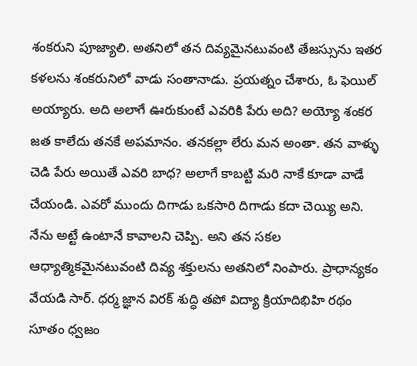శంకరుని పూజ్యాలి. అతనిలో తన దివ్యమైనటువంటి తేజస్సును ఇతర కళలను శంకరునిలో వాడు సంతానాడు. ప్రయత్నం చేశారు, ఓ ఫెయిల్ అయ్యారు. అది అలాగే ఊరుకుంటే ఎవరికి పేరు అది? అయ్యో శంకర జత కాలేదు తనకే అపమానం. తనకల్లా లేరు మన అంతా. తన వాళ్ళు చెడి పేరు అయితే ఎవరి బాధ? అలాగే కాబట్టి మరి నాకే కూడా వాడే చేయండి. ఎవరో ముందు దిగాడు ఒకసారి దిగాడు కదా చెయ్యి అని. నేను అట్టే ఉంటానే కావాలని చెప్పి. అని తన సకల ఆధ్యాత్మికమైనటువంటి దివ్య శక్తులను అతనిలో నింపారు. ప్రాధాన్యకం వేయడి సార్. ధర్మ జ్ఞాన విరక్ శుద్ధి తపో విద్యా క్రియాదిభిహి రథం సూతం ధ్వజం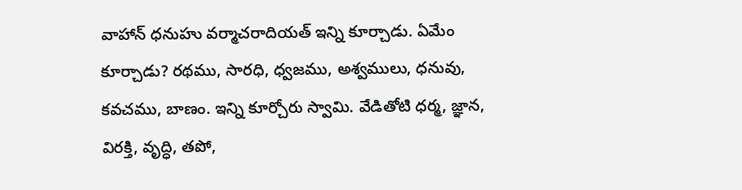వాహాన్ ధనుహు వర్మాచరాదియత్ ఇన్ని కూర్చాడు. ఏమేం కూర్చాడు? రథము, సారధి, ధ్వజము, అశ్వములు, ధనువు, కవచము, బాణం. ఇన్ని కూర్చోరు స్వామి. వేడితోటి ధర్మ, జ్ఞాన, విరక్తి, వృద్ధి, తపో,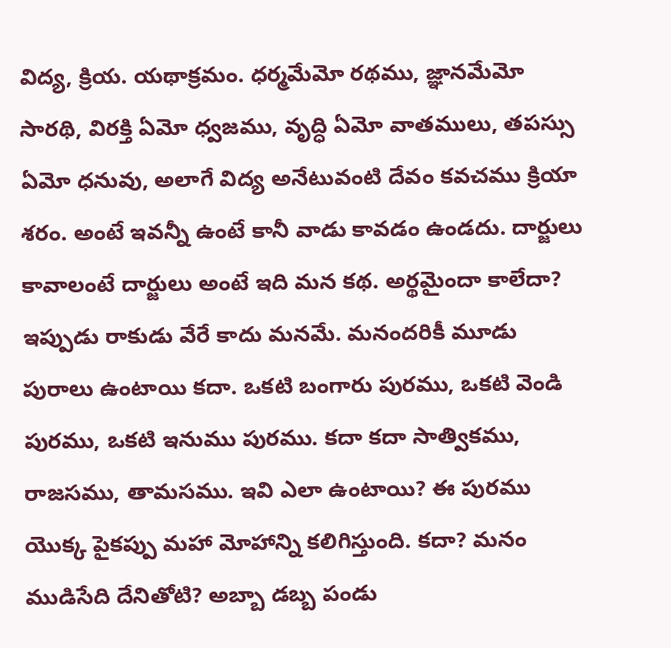విద్య, క్రియ. యథాక్రమం. ధర్మమేమో రథము, జ్ఞానమేమో సారథి, విరక్తి ఏమో ధ్వజము, వృద్ధి ఏమో వాతములు, తపస్సు ఏమో ధనువు, అలాగే విద్య అనేటువంటి దేవం కవచము క్రియా శరం. అంటే ఇవన్నీ ఉంటే కానీ వాడు కావడం ఉండదు. దార్జులు కావాలంటే దార్జులు అంటే ఇది మన కథ. అర్థమైందా కాలేదా? ఇప్పుడు రాకుడు వేరే కాదు మనమే. మనందరికీ మూడు పురాలు ఉంటాయి కదా. ఒకటి బంగారు పురము, ఒకటి వెండి పురము, ఒకటి ఇనుము పురము. కదా కదా సాత్వికము, రాజసము, తామసము. ఇవి ఎలా ఉంటాయి? ఈ పురము యొక్క పైకప్పు మహా మోహాన్ని కలిగిస్తుంది. కదా? మనం ముడిసేది దేనితోటి? అబ్బా డబ్బ పండు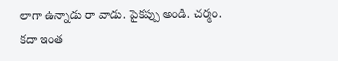లాగా ఉన్నాడు రా వాడు. పైకప్పు అండి. చర్మం.
కదా ఇంత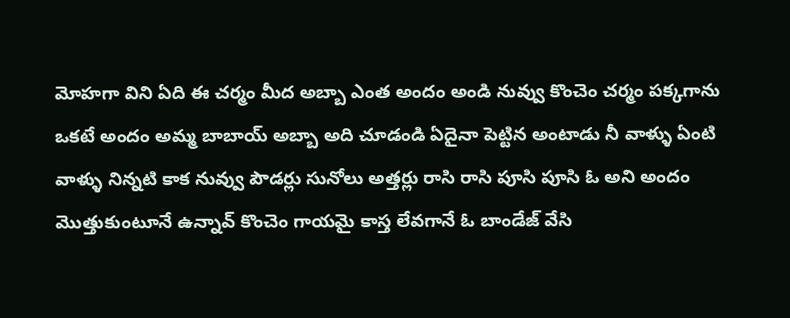మోహగా విని ఏది ఈ చర్మం మీద అబ్బా ఎంత అందం అండి నువ్వు కొంచెం చర్మం పక్కగాను ఒకటే అందం అమ్మ బాబాయ్ అబ్బా అది చూడండి ఏదైనా పెట్టిన అంటాడు నీ వాళ్ళు ఏంటి వాళ్ళు నిన్నటి కాక నువ్వు పౌడర్లు సునోలు అత్తర్లు రాసి రాసి పూసి పూసి ఓ అని అందం మొత్తుకుంటూనే ఉన్నావ్ కొంచెం గాయమై కాస్త లేవగానే ఓ బాండేజ్ వేసి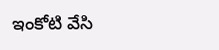ఇంకోటి వేసి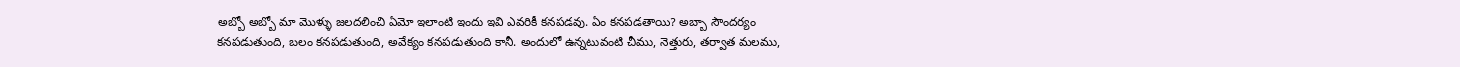అబ్బో అబ్బో మా మొళ్ళు జలదలించి ఏమో ఇలాంటి ఇందు ఇవి ఎవరికీ కనపడవు. ఏం కనపడతాయి? అబ్బా సౌందర్యం కనపడుతుంది, బలం కనపడుతుంది, అవేక్యం కనపడుతుంది కానీ. అందులో ఉన్నటువంటి చీము, నెత్తురు, తర్వాత మలము,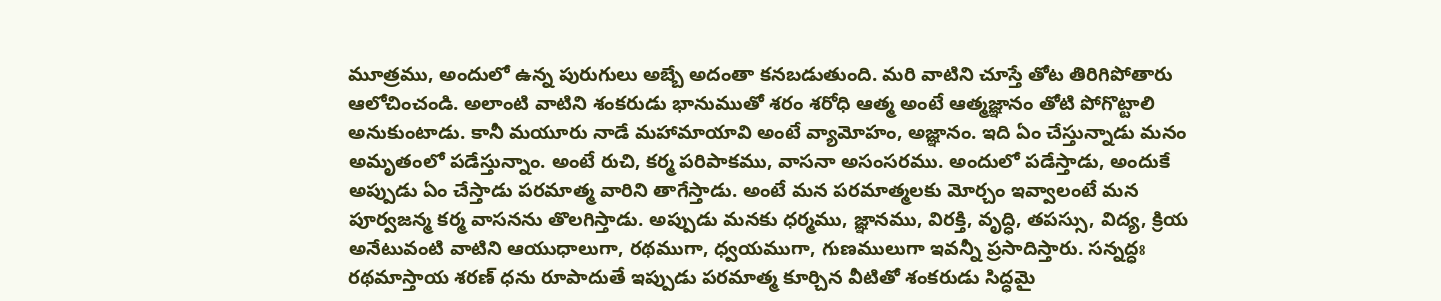మూత్రము, అందులో ఉన్న పురుగులు అబ్బే అదంతా కనబడుతుంది. మరి వాటిని చూస్తే తోట తిరిగిపోతారు ఆలోచించండి. అలాంటి వాటిని శంకరుడు భానుముతో శరం శరోధి ఆత్మ అంటే ఆత్మజ్ఞానం తోటి పోగొట్టాలి అనుకుంటాడు. కానీ మయూరు నాడే మహామాయావి అంటే వ్యామోహం, అజ్ఞానం. ఇది ఏం చేస్తున్నాడు మనం అమృతంలో పడేస్తున్నాం. అంటే రుచి, కర్మ పరిపాకము, వాసనా అసంసరము. అందులో పడేస్తాడు, అందుకే అప్పుడు ఏం చేస్తాడు పరమాత్మ వారిని తాగేస్తాడు. అంటే మన పరమాత్మలకు మోర్చం ఇవ్వాలంటే మన పూర్వజన్మ కర్మ వాసనను తొలగిస్తాడు. అప్పుడు మనకు ధర్మము, జ్ఞానము, విరక్తి, వృద్ధి, తపస్సు, విద్య, క్రియ అనేటువంటి వాటిని ఆయుధాలుగా, రథముగా, ధ్వయముగా, గుణములుగా ఇవన్నీ ప్రసాదిస్తారు. సన్నద్ధః రథమాస్తాయ శరణ్ ధను రూపాదుతే ఇప్పుడు పరమాత్మ కూర్చిన వీటితో శంకరుడు సిద్ధమై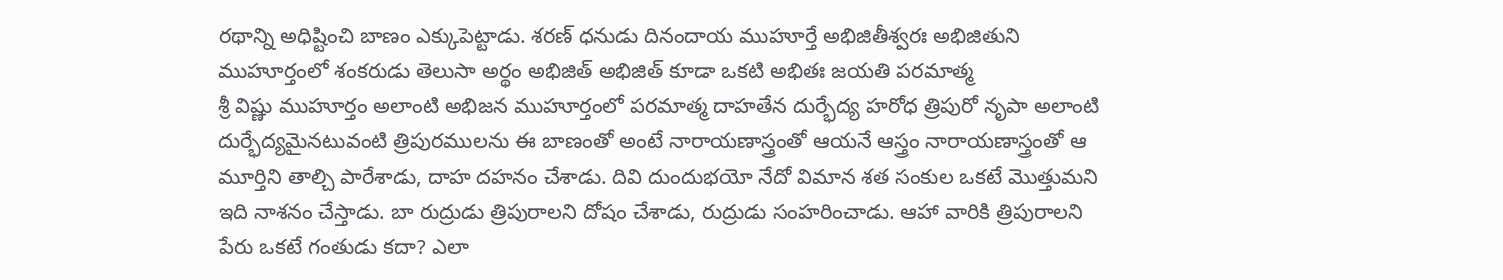రథాన్ని అధిష్టించి బాణం ఎక్కుపెట్టాడు. శరణ్ ధనుడు దినందాయ ముహూర్తే అభిజితీశ్వరః అభిజితుని ముహూర్తంలో శంకరుడు తెలుసా అర్థం అభిజిత్ అభిజిత్ కూడా ఒకటి అభితః జయతి పరమాత్మ
శ్రీ విష్ణు ముహూర్తం అలాంటి అభిజన ముహూర్తంలో పరమాత్మ దాహతేన దుర్భేద్య హరోధ త్రిపురో నృపా అలాంటి దుర్భేద్యమైనటువంటి త్రిపురములను ఈ బాణంతో అంటే నారాయణాస్త్రంతో ఆయనే ఆస్త్రం నారాయణాస్త్రంతో ఆ మూర్తిని తాల్చి పారేశాడు, దాహ దహనం చేశాడు. దివి దుందుభయో నేదో విమాన శత సంకుల ఒకటే మొత్తుమని ఇది నాశనం చేస్తాడు. బా రుద్రుడు త్రిపురాలని దోషం చేశాడు, రుద్రుడు సంహరించాడు. ఆహా వారికి త్రిపురాలని పేరు ఒకటే గంతుడు కదా? ఎలా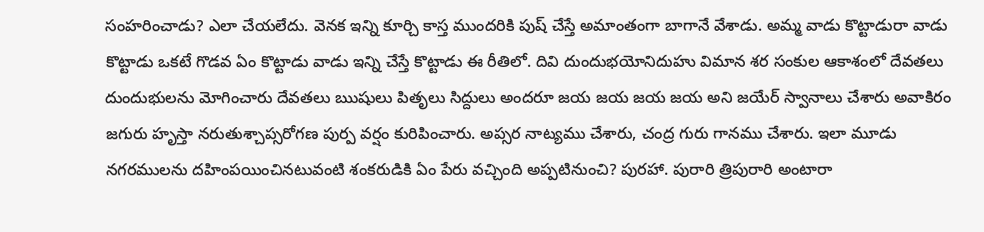సంహరించాడు? ఎలా చేయలేదు. వెనక ఇన్ని కూర్చి కాస్త ముందరికి పుష్ చేస్తే అమాంతంగా బాగానే వేశాడు. అమ్మ వాడు కొట్టాడురా వాడు కొట్టాడు ఒకటే గొడవ ఏం కొట్టాడు వాడు ఇన్ని చేస్తే కొట్టాడు ఈ రీతిలో. దివి దుందుభయోనిదుహు విమాన శర సంకుల ఆకాశంలో దేవతలు దుందుభులను మోగించారు దేవతలు ఋషులు పితృలు సిద్దులు అందరూ జయ జయ జయ జయ అని జయేర్ స్వానాలు చేశారు అవాకిరం జగురు హృస్తా నరుతుశ్చాప్సరోగణ పుర్ప వర్షం కురిపించారు. అప్సర నాట్యము చేశారు, చంద్ర గురు గానము చేశారు. ఇలా మూడు నగరములను దహింపయించినటువంటి శంకరుడికి ఏం పేరు వచ్చింది అప్పటినుంచి? పురహా. పురారి త్రిపురారి అంటారా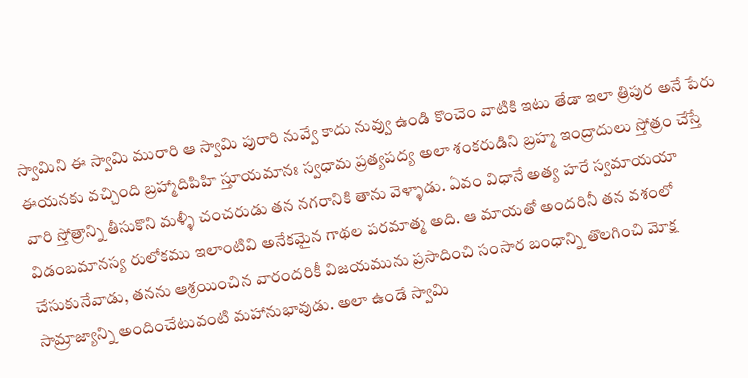స్వామిని ఈ స్వామి మురారి ఆ స్వామి పురారి నువ్వే కాదు నువ్వు ఉండి కొంచెం వాటికి ఇటు తేడా ఇలా త్రిపుర అనే పేరు ఈయనకు వచ్చింది బ్రహ్మాదిపిహి స్తూయమానః స్వధామ ప్రత్యపద్య అలా శంకరుడిని బ్రహ్మ ఇంద్రాదులు స్తోత్రం చేస్తే వారి స్తోత్రాన్ని తీసుకొని మళ్ళీ చంచరుడు తన నగరానికి తాను వెళ్ళాడు. ఏవం విధానే అత్య హరే స్వమాయయా విడంబమానస్య రులోకము ఇలాంటివి అనేకమైన గాథల పరమాత్మ అది. ఆ మాయతో అందరినీ తన వశంలో చేసుకునేవాడు, తనను ఆశ్రయించిన వారందరికీ విజయమును ప్రసాదించి సంసార బంధాన్ని తొలగించి మోక్ష సామ్రాజ్యాన్ని అందించేటువంటి మహానుభావుడు. అలా ఉండే స్వామి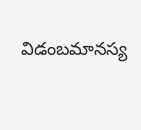విడంబమానస్య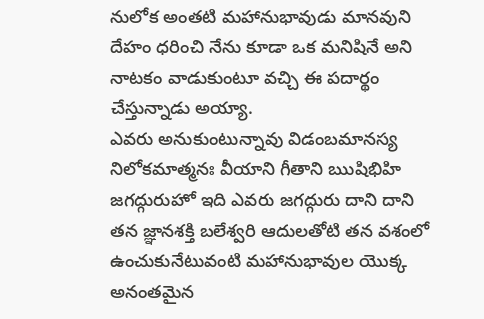నులోక అంతటి మహానుభావుడు మానవుని దేహం ధరించి నేను కూడా ఒక మనిషినే అని నాటకం వాడుకుంటూ వచ్చి ఈ పదార్థం చేస్తున్నాడు అయ్యా.
ఎవరు అనుకుంటున్నావు విడంబమానస్య నిలోకమాత్మనః వీయాని గీతాని ఋషిభిహి జగద్గురుహో ఇది ఎవరు జగద్గురు దాని దాని తన జ్ఞానశక్తి బలేశ్వరి ఆదులతోటి తన వశంలో ఉంచుకునేటువంటి మహానుభావుల యొక్క అనంతమైన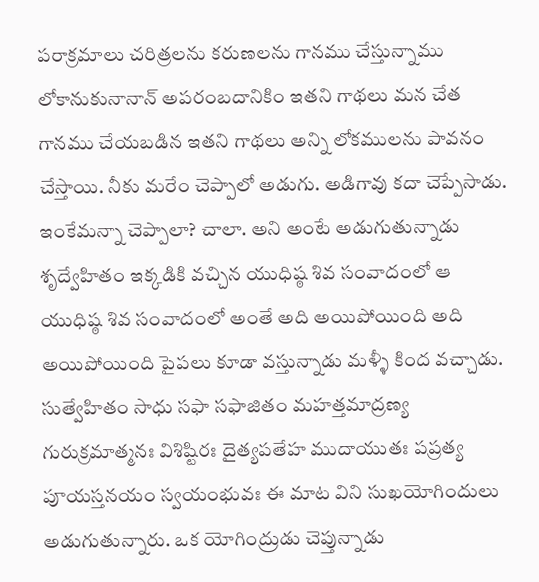పరాక్రమాలు చరిత్రలను కరుణలను గానము చేస్తున్నాము లోకానుకునానాన్ అపరంబదానికిం ఇతని గాథలు మన చేత గానము చేయబడిన ఇతని గాథలు అన్ని లోకములను పావనం చేస్తాయి. నీకు మరేం చెప్పాలో అడుగు. అడిగావు కదా చెప్పేసాడు. ఇంకేమన్నా చెప్పాలా? చాలా. అని అంటే అడుగుతున్నాడు శృద్వేహితం ఇక్కడికి వచ్చిన యుధిష్ఠ శివ సంవాదంలో ఆ యుధిష్ఠ శివ సంవాదంలో అంతే అది అయిపోయింది అది అయిపోయింది పైపలు కూడా వస్తున్నాడు మళ్ళీ కింద వచ్చాడు. సుత్వేహితం సాధు సఫా సఫాజితం మహత్తమాద్రణ్య గురుక్రమాత్మనః విశిష్టిరః దైత్యపతేహ ముదాయుతః పప్రత్య పూయస్తనయం స్వయంభువః ఈ మాట విని సుఖయోగిందులు అడుగుతున్నారు. ఒక యోగింద్రుడు చెప్తున్నాడు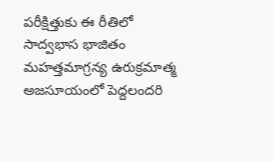పరీక్షిత్తుకు ఈ రీతిలో సాద్వభాస భాజితం మహత్తమాగ్రన్య ఉరుక్రమాత్మ అజసూయంలో పెద్దలందరి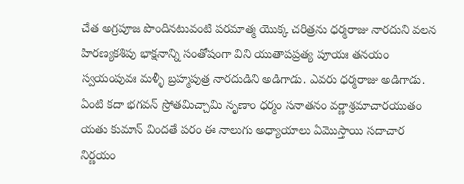చేత అగ్రపూజ పొందినటువంటి పరమాత్మ యొక్క చరిత్రను ధర్మరాజు నారదుని వలన హిరణ్యకశిపు భాక్షనాన్ని సంతోషంగా విని యుతాపప్రత్య పూయః తనయం స్వయంపువః మళ్ళీ బ్రహ్మపుత్ర నారదుడిని అడిగాడు. ఎవరు ధర్మరాజు అడిగాడు. ఏంటి కదా భగవన్ స్రోతమిచ్చామి నృణాం ధర్మం సనాతనం వర్ణాశ్రమాచారయుతం యతు కుమాన్ విందతే పరం ఈ నాలుగు అధ్యాయాలు ఏమొస్తాయి సదాచార నిర్ణయం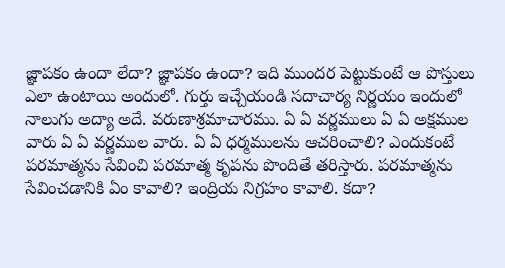జ్ఞాపకం ఉందా లేదా? జ్ఞాపకం ఉందా? ఇది ముందర పెట్టుకుంటే ఆ పొస్తులు ఎలా ఉంటాయి అందులో. గుర్తు ఇచ్చేయండి సదాచార్య నిర్ణయం ఇందులో నాలుగు అద్యా అదే. వరుణాశ్రమాచారము. ఏ ఏ వర్ణములు ఏ ఏ అక్షముల వారు ఏ ఏ వర్ణముల వారు. ఏ ఏ ధర్మములను ఆచరించాలి? ఎందుకంటే పరమాత్మను సేవించి పరమాత్మ కృపను పొందితే తరిస్తారు. పరమాత్మను సేవించడానికి ఏం కావాలి? ఇంద్రియ నిగ్రహం కావాలి. కదా?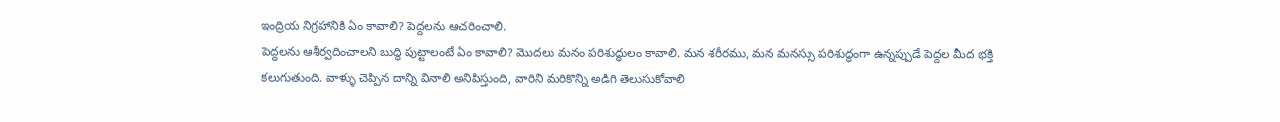ఇంద్రియ నిగ్రహానికి ఏం కావాలి? పెద్దలను ఆచరించాలి.
పెద్దలను ఆశీర్వదించాలని బుద్ధి పుట్టాలంటే ఏం కావాలి? మొదలు మనం పరిశుద్ధులం కావాలి. మన శరీరము, మన మనస్సు పరిశుద్ధంగా ఉన్నప్పుడే పెద్దల మీద భక్తి కలుగుతుంది. వాళ్ళు చెప్పిన దాన్ని వినాలి అనిపిస్తుంది, వారిని మరికొన్ని అడిగి తెలుసుకోవాలి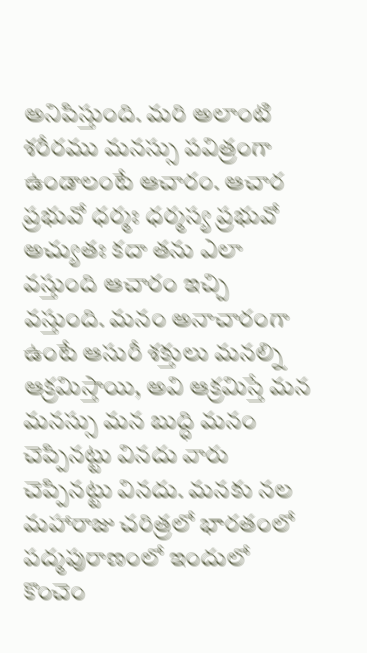అనిపిస్తుంది. మరి అలాంటి శరీరము మనస్సు పవిత్రంగా ఉండాలంటే ఆచారం. ఆచార ప్రభువో ధర్మః ధర్మస్య ప్రభువో అచ్యుతః కదా తను ఎలా వస్తుంది ఆచారం ఇచ్చి వస్తుంది. మనం అనాచారంగా ఉంటే ఆసురీ శక్తులు మనల్ని ఆక్రమిస్తాయి, అవి ఆక్రమిస్తే మన మనస్సు మన బుద్ధి మనం చెప్పినట్టు వినదు వారు చెప్పినట్టు వినదు. మనకు నల మహారాజు చరిత్రలో భారతంలో పద్మపురాణంలో ఇందులో కొంచెం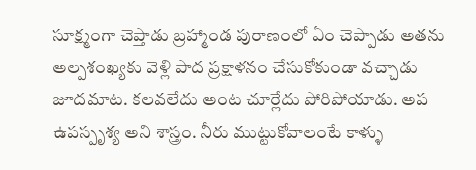సూక్ష్మంగా చెప్తాడు బ్రహ్మాండ పురాణంలో ఏం చెప్పాడు అతను అల్పశంఖ్యకు వెళ్లి పాద ప్రక్షాళనం చేసుకోకుండా వచ్చాడు జూదమాట. కలవలేదు అంట చూర్లేదు పోరిపోయాడు. అప ఉపస్పృశ్య అని శాస్త్రం. నీరు ముట్టుకోవాలంటే కాళ్ళు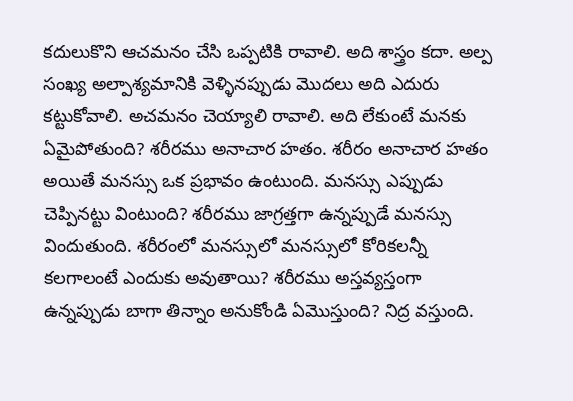కదులుకొని ఆచమనం చేసి ఒప్పటికి రావాలి. అది శాస్త్రం కదా. అల్ప సంఖ్య అల్పాశ్యమానికి వెళ్ళినప్పుడు మొదలు అది ఎదురు కట్టుకోవాలి. అచమనం చెయ్యాలి రావాలి. అది లేకుంటే మనకు ఏమైపోతుంది? శరీరము అనాచార హతం. శరీరం అనాచార హతం అయితే మనస్సు ఒక ప్రభావం ఉంటుంది. మనస్సు ఎప్పుడు చెప్పినట్టు వింటుంది? శరీరము జాగ్రత్తగా ఉన్నప్పుడే మనస్సు విందుతుంది. శరీరంలో మనస్సులో మనస్సులో కోరికలన్నీ కలగాలంటే ఎందుకు అవుతాయి? శరీరము అస్తవ్యస్తంగా ఉన్నప్పుడు బాగా తిన్నాం అనుకోండి ఏమొస్తుంది? నిద్ర వస్తుంది.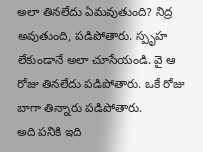అలా తినలేదు ఏమవుతుంది? నిద్ర అవుతుంది, పడిపోతారు. స్పృహ లేకుండానే అలా చూసేయండి. వై ఆ రోజు తినలేదు పడిపోతారు. ఒకే రోజు బాగా తిన్నారు పడిపోతారు.
అది పనికి ఇది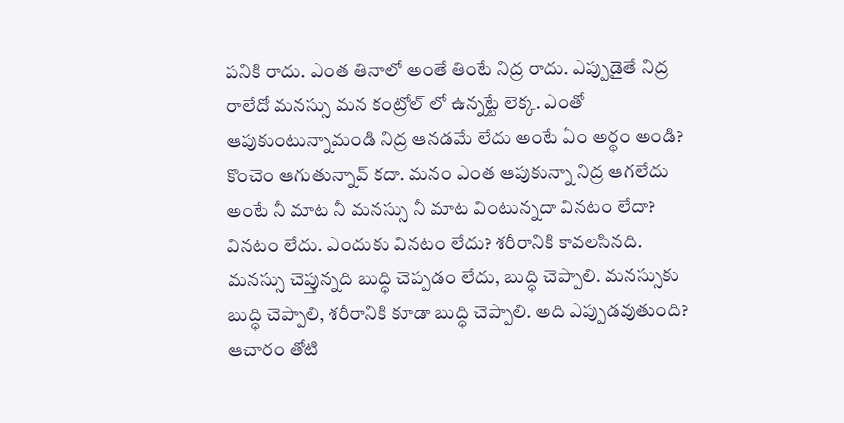పనికి రాదు. ఎంత తినాలో అంతే తింటే నిద్ర రాదు. ఎప్పుడైతే నిద్ర రాలేదో మనస్సు మన కంట్రోల్ లో ఉన్నట్టే లెక్క. ఎంతో ఆపుకుంటున్నామండి నిద్ర ఆనడమే లేదు అంటే ఏం అర్థం అండి? కొంచెం ఆగుతున్నావ్ కదా. మనం ఎంత ఆపుకున్నా నిద్ర ఆగలేదు అంటే నీ మాట నీ మనస్సు నీ మాట వింటున్నదా వినటం లేదా? వినటం లేదు. ఎందుకు వినటం లేదు? శరీరానికి కావలసినది. మనస్సు చెప్తున్నది బుద్ధి చెప్పడం లేదు, బుద్ధి చెప్పాలి. మనస్సుకు బుద్ధి చెప్పాలి, శరీరానికి కూడా బుద్ధి చెప్పాలి. అది ఎప్పుడవుతుంది? ఆచారం తోటి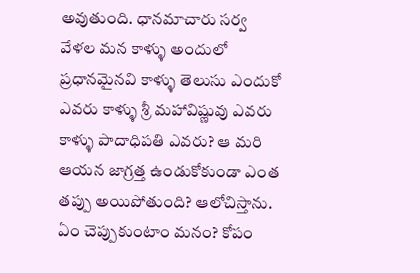అవుతుంది. ధానమాచారు సర్వ వేళల మన కాళ్ళు అందులో ప్రధానమైనవి కాళ్ళు తెలుసు ఎందుకో ఎవరు కాళ్ళు శ్రీ మహావిష్ణువు ఎవరు కాళ్ళు పాదాధిపతి ఎవరు? ఆ మరి ఆయన జాగ్రత్త ఉండుకోకుండా ఎంత తప్పు అయిపోతుంది? ఆలోచిస్తాను. ఏం చెప్పుకుంటాం మనం? కోపం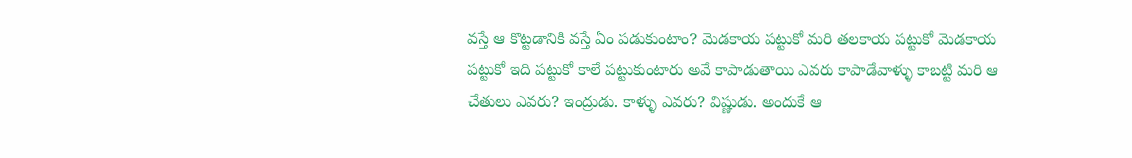వస్తే ఆ కొట్టడానికి వస్తే ఏం పడుకుంటాం? మెడకాయ పట్టుకో మరి తలకాయ పట్టుకో మెడకాయ పట్టుకో ఇది పట్టుకో కాలే పట్టుకుంటారు అవే కాపాడుతాయి ఎవరు కాపాడేవాళ్ళు కాబట్టి మరి ఆ చేతులు ఎవరు? ఇంద్రుడు. కాళ్ళు ఎవరు? విష్ణుడు. అందుకే ఆ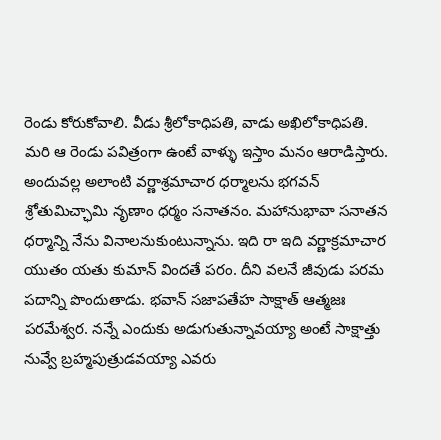రెండు కోరుకోవాలి. వీడు శ్రీలోకాధిపతి, వాడు అఖిలోకాధిపతి. మరి ఆ రెండు పవిత్రంగా ఉంటే వాళ్ళు ఇస్తాం మనం ఆరాడిస్తారు. అందువల్ల అలాంటి వర్ణాశ్రమాచార ధర్మాలను భగవన్ శ్రోతుమిచ్ఛామి నృణాం ధర్మం సనాతనం. మహానుభావా సనాతన ధర్మాన్ని నేను వినాలనుకుంటున్నాను. ఇది రా ఇది వర్ణాక్రమాచార యుతం యతు కుమాన్ విందతే పరం. దీని వలనే జీవుడు పరమ పదాన్ని పొందుతాడు. భవాన్ సజాపతేహ సాక్షాత్ ఆత్మజః పరమేశ్వర. నన్నే ఎందుకు అడుగుతున్నావయ్యా అంటే సాక్షాత్తు నువ్వే బ్రహ్మపుత్రుడవయ్యా ఎవరు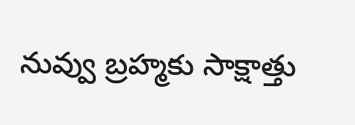నువ్వు బ్రహ్మకు సాక్షాత్తు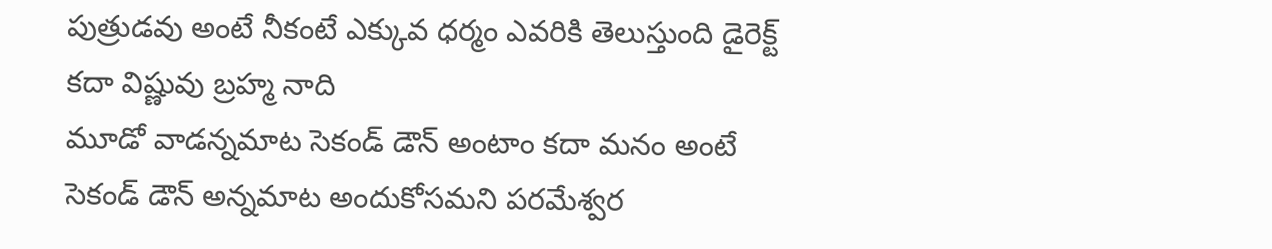పుత్రుడవు అంటే నీకంటే ఎక్కువ ధర్మం ఎవరికి తెలుస్తుంది డైరెక్ట్ కదా విష్ణువు బ్రహ్మ నాది
మూడో వాడన్నమాట సెకండ్ డౌన్ అంటాం కదా మనం అంటే సెకండ్ డౌన్ అన్నమాట అందుకోసమని పరమేశ్వర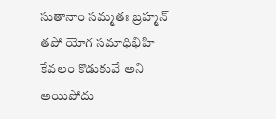సుతానాం సమ్మతః బ్రహ్మన్ తపో యోగ సమాధిభిహి కేవలం కొడుకువే అని అయిపోదు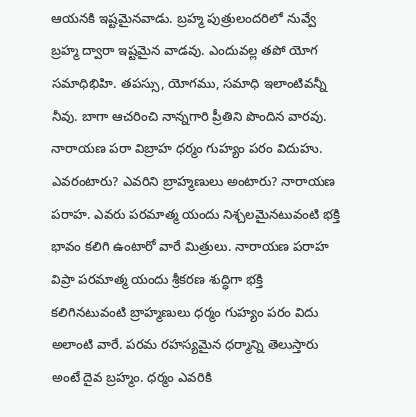ఆయనకి ఇష్టమైనవాడు. బ్రహ్మ పుత్రులందరిలో నువ్వే బ్రహ్మ ద్వారా ఇష్టమైన వాడవు. ఎందువల్ల తపో యోగ సమాధిభిహి. తపస్సు, యోగము, సమాధి ఇలాంటివన్నీ నీవు. బాగా ఆచరించి నాన్నగారి ప్రీతిని పొందిన వారవు. నారాయణ పరా విబ్రాహ ధర్మం గుహ్యం పరం విదుహు. ఎవరంటారు? ఎవరిని బ్రాహ్మణులు అంటారు? నారాయణ పరాహ. ఎవరు పరమాత్మ యందు నిశ్చలమైనటువంటి భక్తి భావం కలిగి ఉంటారో వారే మిత్రులు. నారాయణ పరాహ విప్రా పరమాత్మ యందు శ్రీకరణ శుద్ధిగా భక్తి కలిగినటువంటి బ్రాహ్మణులు ధర్మం గుహ్యం పరం విదు అలాంటి వారే. పరమ రహస్యమైన ధర్మాన్ని తెలుస్తారు అంటే దైవ బ్రహ్మం. ధర్మం ఎవరికి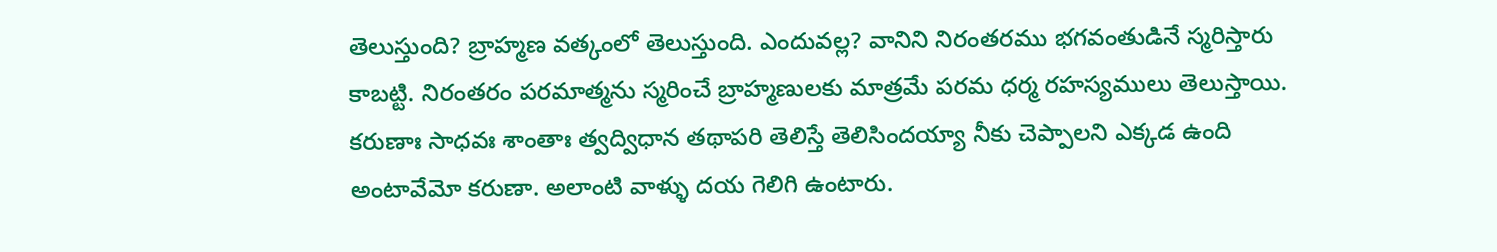తెలుస్తుంది? బ్రాహ్మణ వత్కంలో తెలుస్తుంది. ఎందువల్ల? వానిని నిరంతరము భగవంతుడినే స్మరిస్తారు కాబట్టి. నిరంతరం పరమాత్మను స్మరించే బ్రాహ్మణులకు మాత్రమే పరమ ధర్మ రహస్యములు తెలుస్తాయి. కరుణాః సాధవః శాంతాః త్వద్విధాన తథాపరి తెలిస్తే తెలిసిందయ్యా నీకు చెప్పాలని ఎక్కడ ఉంది అంటావేమో కరుణా. అలాంటి వాళ్ళు దయ గెలిగి ఉంటారు.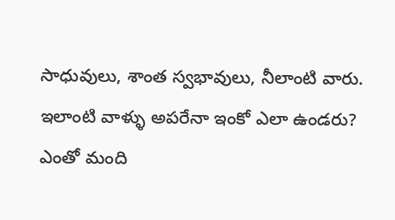సాధువులు, శాంత స్వభావులు, నీలాంటి వారు. ఇలాంటి వాళ్ళు అపరేనా ఇంకో ఎలా ఉండరు? ఎంతో మంది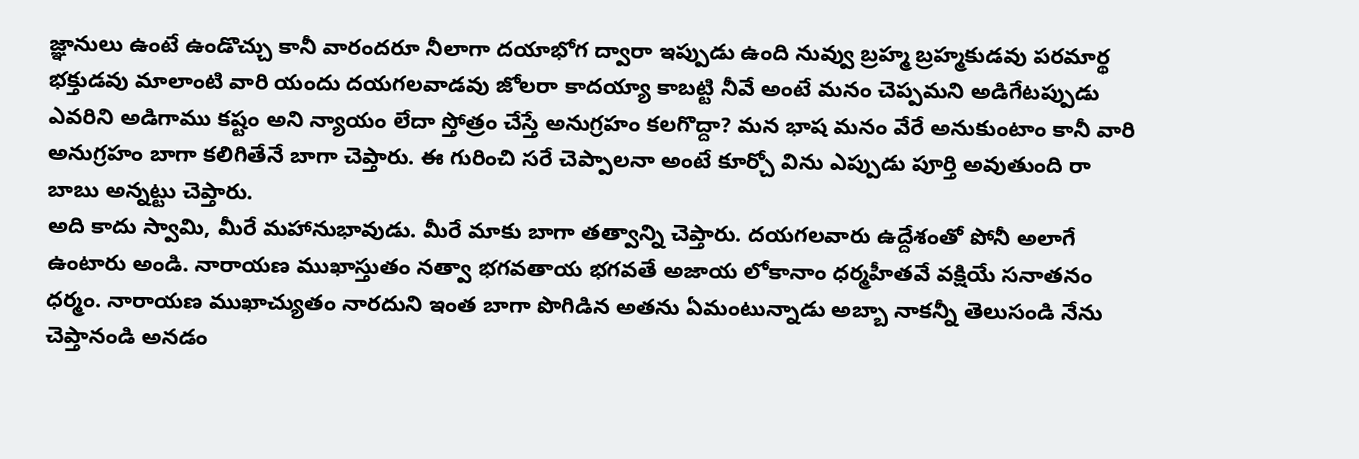జ్ఞానులు ఉంటే ఉండొచ్చు కానీ వారందరూ నీలాగా దయాభోగ ద్వారా ఇప్పుడు ఉంది నువ్వు బ్రహ్మ బ్రహ్మకుడవు పరమార్థ భక్తుడవు మాలాంటి వారి యందు దయగలవాడవు జోలరా కాదయ్యా కాబట్టి నీవే అంటే మనం చెప్పమని అడిగేటప్పుడు ఎవరిని అడిగాము కష్టం అని న్యాయం లేదా స్తోత్రం చేస్తే అనుగ్రహం కలగొద్దా? మన భాష మనం వేరే అనుకుంటాం కానీ వారి అనుగ్రహం బాగా కలిగితేనే బాగా చెప్తారు. ఈ గురించి సరే చెప్పాలనా అంటే కూర్చో విను ఎప్పుడు పూర్తి అవుతుంది రా బాబు అన్నట్టు చెప్తారు.
అది కాదు స్వామి, మీరే మహానుభావుడు. మీరే మాకు బాగా తత్వాన్ని చెప్తారు. దయగలవారు ఉద్దేశంతో పోనీ అలాగే ఉంటారు అండి. నారాయణ ముఖాస్తుతం నత్వా భగవతాయ భగవతే అజాయ లోకానాం ధర్మహీతవే వక్షియే సనాతనం ధర్మం. నారాయణ ముఖాచ్యుతం నారదుని ఇంత బాగా పొగిడిన అతను ఏమంటున్నాడు అబ్బా నాకన్నీ తెలుసండి నేను చెప్తానండి అనడం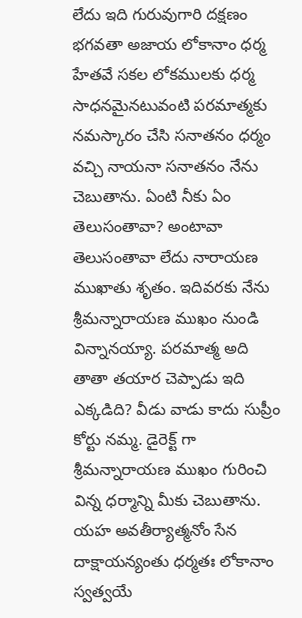లేదు ఇది గురువుగారి దక్షణం భగవతా అజాయ లోకానాం ధర్మ హేతవే సకల లోకములకు ధర్మ సాధనమైనటువంటి పరమాత్మకు నమస్కారం చేసి సనాతనం ధర్మం వచ్చి నాయనా సనాతనం నేను చెబుతాను. ఏంటి నీకు ఏం తెలుసంతావా? అంటావా తెలుసంతావా లేదు నారాయణ ముఖాతు శృతం. ఇదివరకు నేను శ్రీమన్నారాయణ ముఖం నుండి విన్నానయ్యా. పరమాత్మ అది తాతా తయార చెప్పాడు ఇది ఎక్కడిది? వీడు వాడు కాదు సుప్రీం కోర్టు నమ్మ. డైరెక్ట్ గా శ్రీమన్నారాయణ ముఖం గురించి విన్న ధర్మాన్ని మీకు చెబుతాను. యహ అవతీర్యాత్మనోం సేన దాక్షాయన్యంతు ధర్మతః లోకానాం స్వత్వయే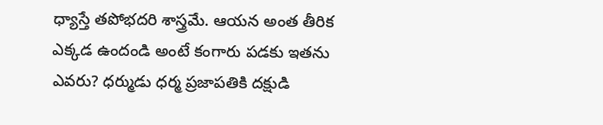ధ్యాస్తే తపోభదరి శాస్త్రమే. ఆయన అంత తీరిక ఎక్కడ ఉందండి అంటే కంగారు పడకు ఇతను ఎవరు? ధర్ముడు ధర్మ ప్రజాపతికి దక్షుడి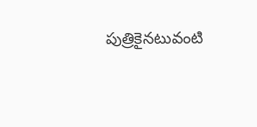పుత్రికైనటువంటి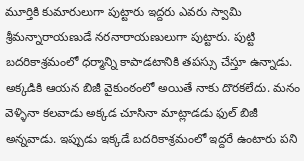మూర్తికి కుమారులుగా పుట్టారు ఇద్దరు ఎవరు స్వామి శ్రీమన్నారాయణుడే నరనారాయణులుగా పుట్టారు. పుట్టి బదరికాశ్రమంలో ధర్మాన్ని కాపాడటానికి తపస్సు చేస్తూ ఉన్నాడు. అక్కడికి ఆయన బిజీ వైకుంఠంలో అయితే నాకు దొరకలేదు. మనం వెళ్ళినా కలవాడు అక్కడ చూసినా మాట్లాడడు ఫుల్ బిజీ అన్నవాడు. ఇప్పుడు ఇక్కడే బదరికాశ్రమంలో ఇద్దరే ఉంటారు పని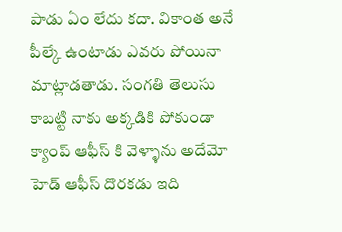పాడు ఏం లేదు కదా. వికాంత అనే పీల్కే ఉంటాడు ఎవరు పోయినా మాట్లాడతాడు. సంగతి తెలుసు కాబట్టి నాకు అక్కడికి పోకుండా క్యాంప్ ఆఫీస్ కి వెళ్ళాను అదేమో హెడ్ ఆఫీస్ దొరకడు ఇది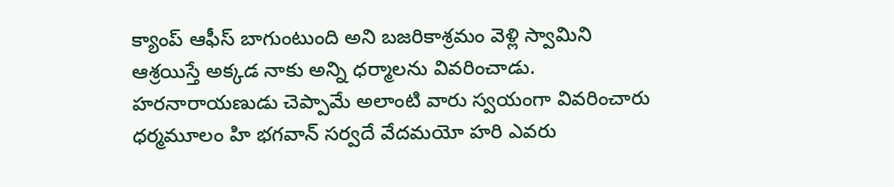క్యాంప్ ఆఫీస్ బాగుంటుంది అని బజరికాశ్రమం వెళ్లి స్వామిని ఆశ్రయిస్తే అక్కడ నాకు అన్ని ధర్మాలను వివరించాడు. హరనారాయణుడు చెప్పామే అలాంటి వారు స్వయంగా వివరించారు ధర్మమూలం హి భగవాన్ సర్వదే వేదమయో హరి ఎవరు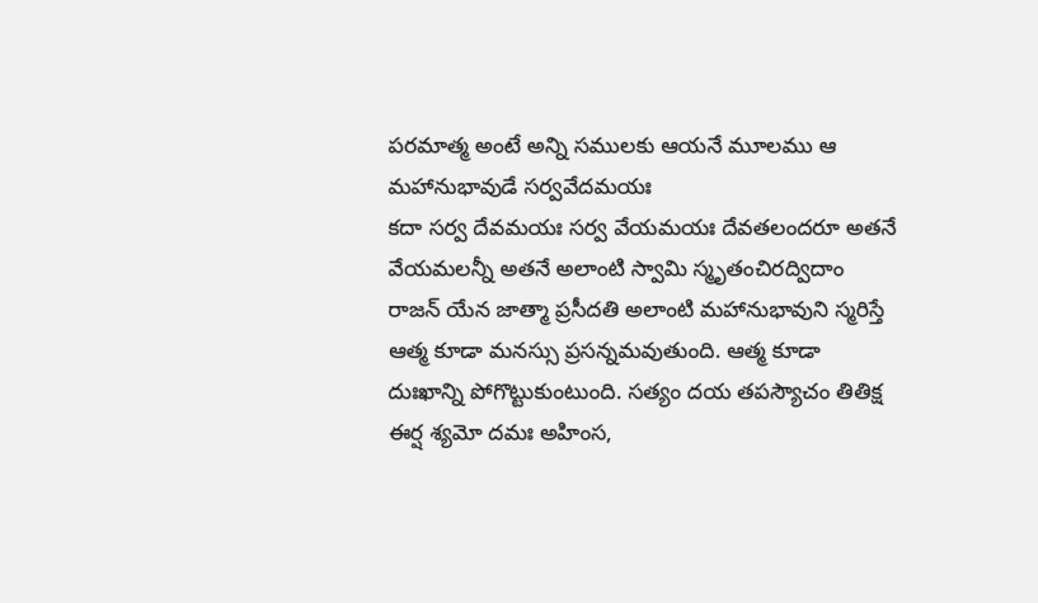పరమాత్మ అంటే అన్ని సములకు ఆయనే మూలము ఆ మహానుభావుడే సర్వవేదమయః
కదా సర్వ దేవమయః సర్వ వేయమయః దేవతలందరూ అతనే వేయమలన్నీ అతనే అలాంటి స్వామి స్మృతంచిరద్విదాం రాజన్ యేన జాత్మా ప్రసీదతి అలాంటి మహానుభావుని స్మరిస్తే ఆత్మ కూడా మనస్సు ప్రసన్నమవుతుంది. ఆత్మ కూడా దుఃఖాన్ని పోగొట్టుకుంటుంది. సత్యం దయ తపస్యౌచం తితిక్ష ఈర్ష శ్యమో దమః అహింస,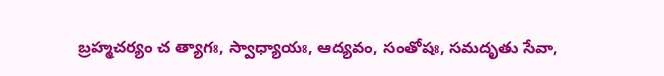బ్రహ్మచర్యం చ త్యాగః, స్వాధ్యాయః, ఆద్యవం, సంతోషః, సమదృతు సేవా,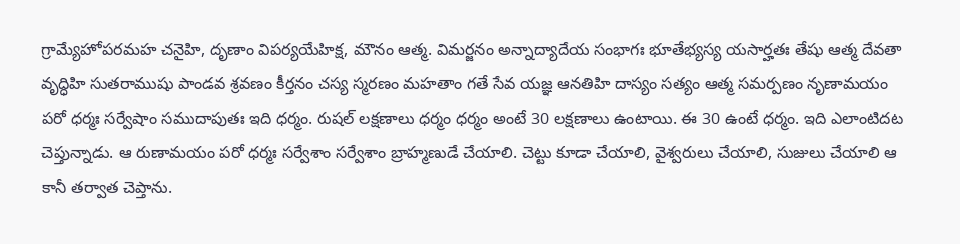గ్రామ్యేహోపరమహ చనైహి, దృణాం విపర్యయేహిక్ష, మౌనం ఆత్మ. విమర్జనం అన్నాద్యాదేయ సంభాగః భూతేభ్యస్య యసార్హతః తేషు ఆత్మ దేవతా వృద్ధిహి సుతరాముషు పాండవ శ్రవణం కీర్తనం చస్య స్మరణం మహతాం గతే సేవ యజ్ఞ ఆనతిహి దాస్యం సత్యం ఆత్మ సమర్పణం నృణామయం పరో ధర్మః సర్వేషాం సముదాపుతః ఇది ధర్మం. రుషల్ లక్షణాలు ధర్మం ధర్మం అంటే 30 లక్షణాలు ఉంటాయి. ఈ 30 ఉంటే ధర్మం. ఇది ఎలాంటిదట చెప్తున్నాడు. ఆ రుణామయం పరో ధర్మః సర్వేశాం సర్వేశాం బ్రాహ్మణుడే చేయాలి. చెట్టు కూడా చేయాలి, వైశ్వరులు చేయాలి, సుజులు చేయాలి ఆ కానీ తర్వాత చెప్తాను.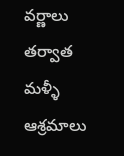వర్ణాలు తర్వాత మళ్ళీ ఆశ్రమాలు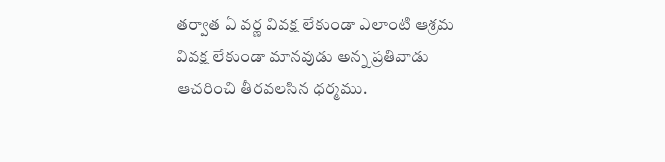తర్వాత ఏ వర్ణ వివక్ష లేకుండా ఎలాంటి ఆశ్రమ వివక్ష లేకుండా మానవుడు అన్న ప్రతివాడు ఆచరించి తీరవలసిన ధర్మము.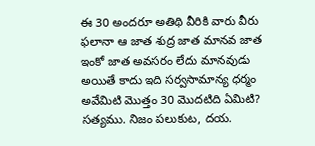ఈ 30 అందరూ అతిథి వీరికి వారు వీరు ఫలానా ఆ జాత శుద్ర జాత మానవ జాత ఇంకో జాత అవసరం లేదు మానవుడు అయితే కాదు ఇది సర్వసామాన్య ధర్మం అవేమిటి మొత్తం 30 మొదటిది ఏమిటి? సత్యము. నిజం పలుకుట, దయ.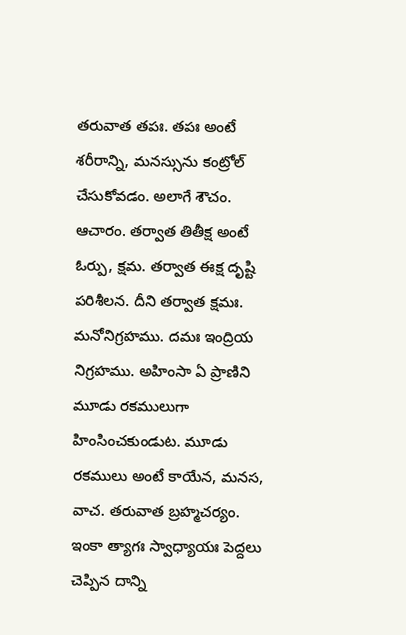తరువాత తపః. తపః అంటే శరీరాన్ని, మనస్సును కంట్రోల్ చేసుకోవడం. అలాగే శౌచం. ఆచారం. తర్వాత తితీక్ష అంటే ఓర్పు, క్షమ. తర్వాత ఈక్ష దృష్టి పరిశీలన. దీని తర్వాత క్షమః.
మనోనిగ్రహము. దమః ఇంద్రియ నిగ్రహము. అహింసా ఏ ప్రాణిని మూడు రకములుగా హింసించకుండుట. మూడు రకములు అంటే కాయేన, మనస, వాచ. తరువాత బ్రహ్మచర్యం. ఇంకా త్యాగః స్వాధ్యాయః పెద్దలు చెప్పిన దాన్ని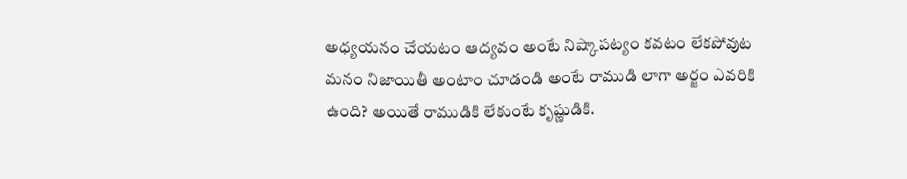అధ్యయనం చేయటం ఆద్యవం అంటే నిష్కాపట్యం కవటం లేకపోవుట మనం నిజాయితీ అంటాం చూడండి అంటే రాముడి లాగా అర్జం ఎవరికి ఉంది? అయితే రాముడికి లేకుంటే కృష్ణుడికి.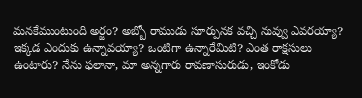మనకేముంటుంది అర్జం? అబ్బో రాముడు సూర్పునక వచ్చి నువ్వు ఎవరయ్యా? ఇక్కడ ఎందుకు ఉన్నావయ్యా? ఒంటిగా ఉన్నారేమిటి? ఎంత రాక్షసులు ఉంటారు? నేను ఫలానా, మా అన్నగారు రావణాసురుడు, ఇంకోడు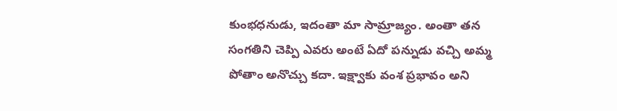కుంభధనుడు, ఇదంతా మా సామ్రాజ్యం. అంతా తన సంగతిని చెప్పి ఎవరు అంటే ఏదో పన్నుడు వచ్చి అమ్మ పోతాం అనొచ్చు కదా. ఇక్ష్వాకు వంశ ప్రభావం అని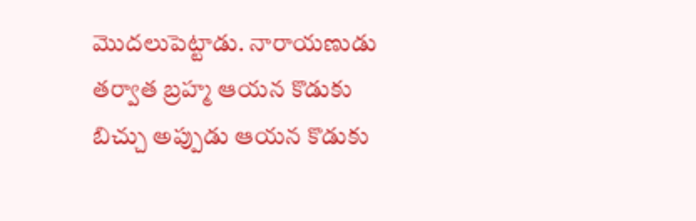మొదలుపెట్టాడు. నారాయణుడు తర్వాత బ్రహ్మ ఆయన కొడుకు బిచ్చు అప్పుడు ఆయన కొడుకు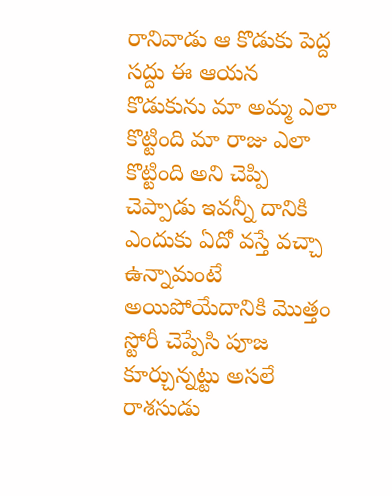రానివాడు ఆ కొడుకు పెద్ద సద్దు ఈ ఆయన కొడుకును మా అమ్మ ఎలా కొట్టింది మా రాజు ఎలా కొట్టింది అని చెప్పి చెప్పాడు ఇవన్నీ దానికి ఎందుకు ఏదో వస్తే వచ్చా ఉన్నామంటే అయిపోయేదానికి మొత్తం స్టోరీ చెప్పేసి పూజ కూర్చున్నట్టు అసలే రాశసుడు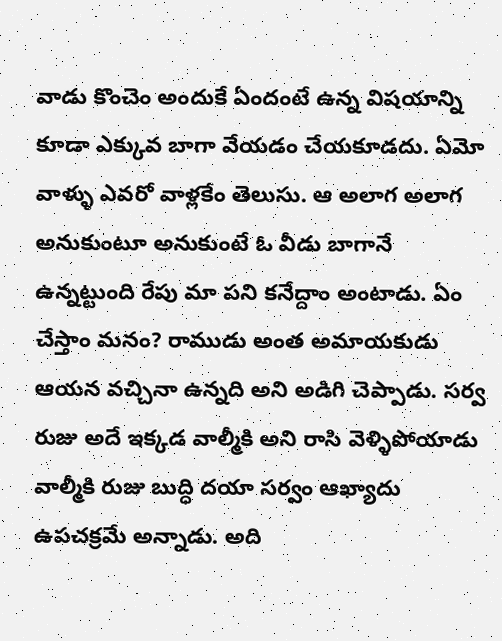వాడు కొంచెం అందుకే ఏందంటే ఉన్న విషయాన్ని కూడా ఎక్కువ బాగా వేయడం చేయకూడదు. ఏమో వాళ్ళు ఎవరో వాళ్లకేం తెలుసు. ఆ అలాగ అలాగ అనుకుంటూ అనుకుంటే ఓ వీడు బాగానే ఉన్నట్టుంది రేపు మా పని కనేద్దాం అంటాడు. ఏం చేస్తాం మనం? రాముడు అంత అమాయకుడు ఆయన వచ్చినా ఉన్నది అని అడిగి చెప్పాడు. సర్వ రుజు అదే ఇక్కడ వాల్మీకి అని రాసి వెళ్ళిపోయాడు వాల్మీకి రుజు బుద్ధి దయా సర్వం ఆఖ్యాదు ఉపచక్రమే అన్నాడు. అది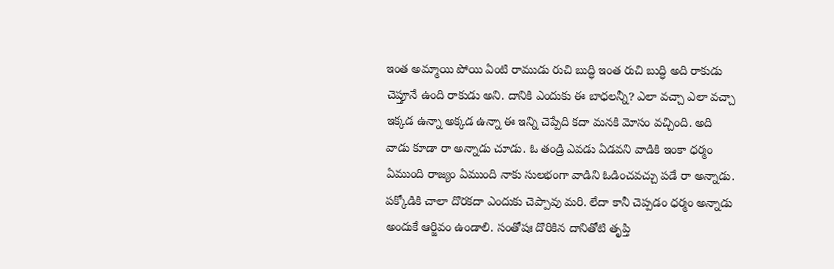ఇంత అమ్మాయి పోయి ఏంటి రాముడు రుచి బుద్ధి ఇంత రుచి బుద్ధి అది రాకుడు చెప్తూనే ఉంది రాకుడు అని. దానికి ఎందుకు ఈ బాధలన్నీ? ఎలా వచ్చా ఎలా వచ్చా ఇక్కడ ఉన్నా అక్కడ ఉన్నా ఈ ఇన్ని చెప్పేది కదా మనకి మోసం వచ్చింది. అది వాడు కూడా రా అన్నాడు చూడు. ఓ తండ్రి ఎవడు ఏడవని వాడికి ఇంకా ధర్మం ఏముంది రాజ్యం ఏముంది నాకు సులభంగా వాడిని ఓడించవచ్చు పడే రా అన్నాడు. పక్కోడికి చాలా దొరకదా ఎందుకు చెప్పావు మరి. లేదా కానీ చెప్పడం ధర్మం అన్నాడు అందుకే ఆర్జివం ఉండాలి. సంతోషః దొరికిన దానితోటి తృప్తి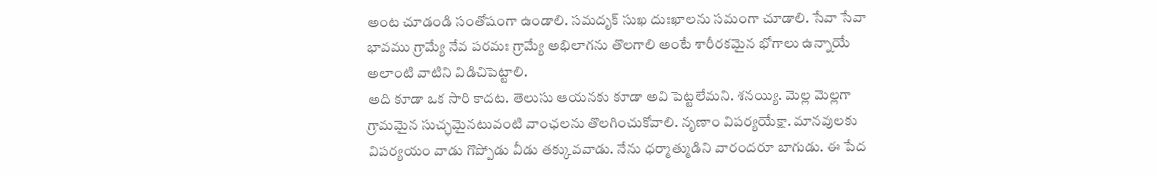అంట చూడండి సంతోషంగా ఉండాలి. సమదృక్ సుఖ దుఃఖాలను సమంగా చూడాలి. సేవా సేవా భావము గ్రామ్యే నేవ పరమః గ్రామ్యే అభిలాగను తొలగాలి అంటే శారీరకమైన భోగాలు ఉన్నాయే అలాంటి వాటిని విడిచిపెట్టాలి.
అది కూడా ఒక సారి కాదట. తెలుసు ఆయనకు కూడా అవి పెట్టలేమని. శనయ్యి. మెల్ల మెల్లగా గ్రామమైన సుచ్ఛమైనటువంటి వాంఛలను తొలగించుకోవాలి. నృణాం విపర్యయేక్షా. మానవులకు విపర్యయం వాడు గొప్పోడు వీడు తక్కువవాడు. నేను ధర్మాత్ముడిని వారందరూ బాగుడు. ఈ పేద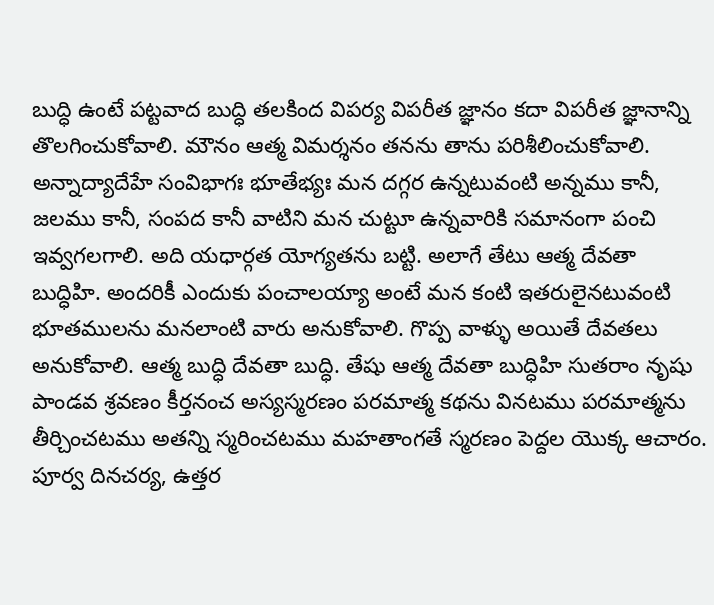బుద్ధి ఉంటే పట్టవాద బుద్ధి తలకింద విపర్య విపరీత జ్ఞానం కదా విపరీత జ్ఞానాన్ని తొలగించుకోవాలి. మౌనం ఆత్మ విమర్శనం తనను తాను పరిశీలించుకోవాలి. అన్నాద్యాదేహే సంవిభాగః భూతేభ్యః మన దగ్గర ఉన్నటువంటి అన్నము కానీ, జలము కానీ, సంపద కానీ వాటిని మన చుట్టూ ఉన్నవారికి సమానంగా పంచి ఇవ్వగలగాలి. అది యధార్గత యోగ్యతను బట్టి. అలాగే తేటు ఆత్మ దేవతా బుద్ధిహి. అందరికీ ఎందుకు పంచాలయ్యా అంటే మన కంటి ఇతరులైనటువంటి భూతములను మనలాంటి వారు అనుకోవాలి. గొప్ప వాళ్ళు అయితే దేవతలు అనుకోవాలి. ఆత్మ బుద్ధి దేవతా బుద్ధి. తేషు ఆత్మ దేవతా బుద్ధిహి సుతరాం నృషు పాండవ శ్రవణం కీర్తనంచ అస్యస్మరణం పరమాత్మ కథను వినటము పరమాత్మను తీర్చించటము అతన్ని స్మరించటము మహతాంగతే స్మరణం పెద్దల యొక్క ఆచారం. పూర్వ దినచర్య, ఉత్తర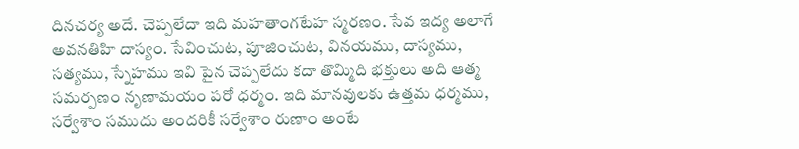దినచర్య అదే. చెప్పలేదా ఇది మహతాంగటేహ స్మరణం. సేవ ఇద్య అలాగే అవనతిహి దాస్యం. సేవించుట, పూజించుట, వినయము, దాస్యము, సత్యము, స్నేహము ఇవి పైన చెప్పలేదు కదా తొమ్మిది భక్తులు అది ఆత్మ సమర్పణం నృణామయం పరో ధర్మం. ఇది మానవులకు ఉత్తమ ధర్మము, సర్వేశాం సముదు అందరికీ సర్వేశాం రుణాం అంటే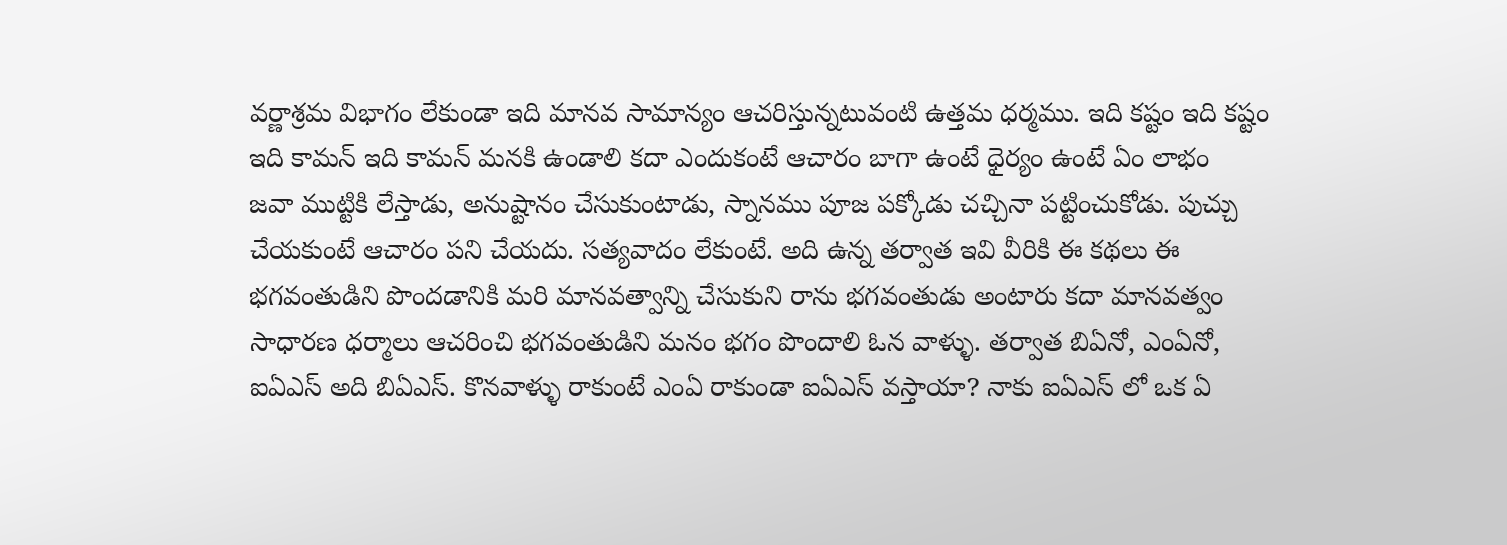వర్ణాశ్రమ విభాగం లేకుండా ఇది మానవ సామాన్యం ఆచరిస్తున్నటువంటి ఉత్తమ ధర్మము. ఇది కష్టం ఇది కష్టం ఇది కామన్ ఇది కామన్ మనకి ఉండాలి కదా ఎందుకంటే ఆచారం బాగా ఉంటే ధైర్యం ఉంటే ఏం లాభం
జవా ముట్టికి లేస్తాడు, అనుష్టానం చేసుకుంటాడు, స్నానము పూజ పక్కోడు చచ్చినా పట్టించుకోడు. పుచ్చు చేయకుంటే ఆచారం పని చేయదు. సత్యవాదం లేకుంటే. అది ఉన్న తర్వాత ఇవి వీరికి ఈ కథలు ఈ భగవంతుడిని పొందడానికి మరి మానవత్వాన్ని చేసుకుని రాను భగవంతుడు అంటారు కదా మానవత్వం సాధారణ ధర్మాలు ఆచరించి భగవంతుడిని మనం భగం పొందాలి ఓన వాళ్ళు. తర్వాత బిఏనో, ఎంఏనో, ఐఏఎస్ అది బిఏఎస్. కొనవాళ్ళు రాకుంటే ఎంఏ రాకుండా ఐఏఎస్ వస్తాయా? నాకు ఐఏఎస్ లో ఒక ఏ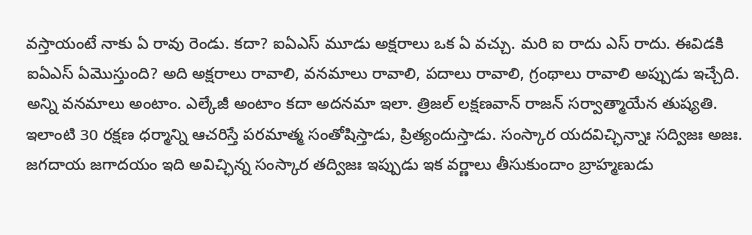వస్తాయంటే నాకు ఏ రావు రెండు. కదా? ఐఏఎస్ మూడు అక్షరాలు ఒక ఏ వచ్చు. మరి ఐ రాదు ఎస్ రాదు. ఈవిడకి ఐఏఎస్ ఏమొస్తుంది? అది అక్షరాలు రావాలి, వనమాలు రావాలి, పదాలు రావాలి, గ్రంథాలు రావాలి అప్పుడు ఇచ్చేది. అన్ని వనమాలు అంటాం. ఎల్కేజీ అంటాం కదా అదనమా ఇలా. త్రిజల్ లక్షణవాన్ రాజన్ సర్వాత్మాయేన తుష్యతి. ఇలాంటి 30 రక్షణ ధర్మాన్ని ఆచరిస్తే పరమాత్మ సంతోషిస్తాడు, ప్రిత్యందుస్తాడు. సంస్కార యదవిచ్ఛిన్నాః సద్విజః అజః. జగదాయ జగాదయం ఇది అవిచ్ఛిన్న సంస్కార తద్విజః ఇప్పుడు ఇక వర్ణాలు తీసుకుందాం బ్రాహ్మణుడు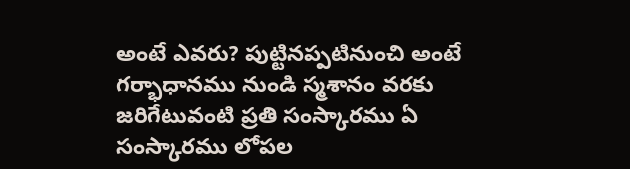అంటే ఎవరు? పుట్టినప్పటినుంచి అంటే గర్భాధానము నుండి స్మశానం వరకు జరిగేటువంటి ప్రతి సంస్కారము ఏ సంస్కారము లోపల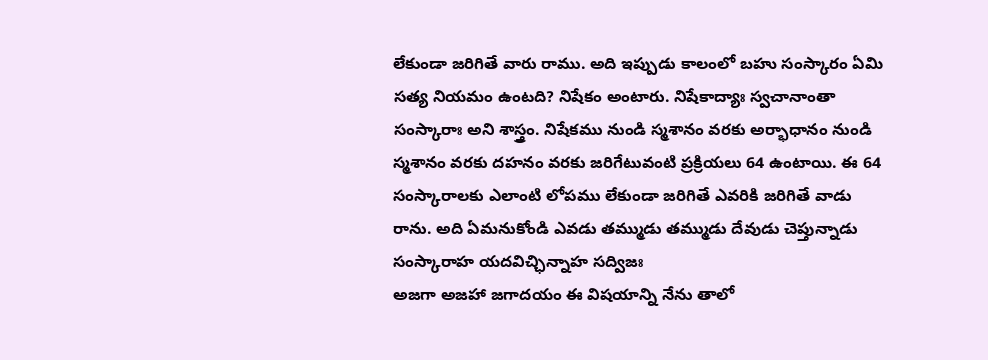లేకుండా జరిగితే వారు రాము. అది ఇప్పుడు కాలంలో బహు సంస్కారం ఏమి సత్య నియమం ఉంటది? నిషేకం అంటారు. నిషేకాద్యాః స్వచానాంతా సంస్కారాః అని శాస్త్రం. నిషేకము నుండి స్మశానం వరకు అర్భాధానం నుండి స్మశానం వరకు దహనం వరకు జరిగేటువంటి ప్రక్రియలు 64 ఉంటాయి. ఈ 64 సంస్కారాలకు ఎలాంటి లోపము లేకుండా జరిగితే ఎవరికి జరిగితే వాడు రాను. అది ఏమనుకోండి ఎవడు తమ్ముడు తమ్ముడు దేవుడు చెప్తున్నాడు సంస్కారాహ యదవిచ్ఛిన్నాహ సద్విజః
అజగా అజహా జగాదయం ఈ విషయాన్ని నేను తాలో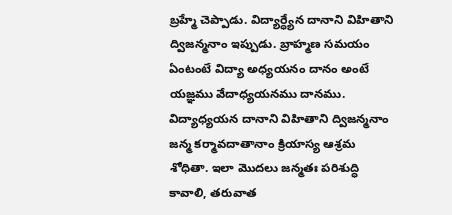బ్రహ్మే చెప్పాడు. విద్యార్ధ్యేన దానాని విహితాని ద్విజన్మనాం ఇప్పుడు. బ్రాహ్మణ సమయం ఏంటంటే విద్యా అధ్యయనం దానం అంటే యజ్ఞము వేదాధ్యయనము దానము. విద్యాధ్యయన దానాని విహితాని ద్విజన్మనాం జన్మ కర్మావదాతానాం క్రియాస్య ఆశ్రమ శోధితా. ఇలా మొదలు జన్మతః పరిశుద్ధి కావాలి, తరువాత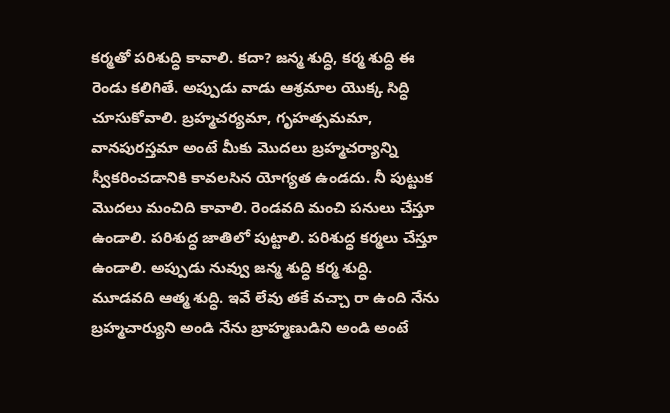కర్మతో పరిశుద్ధి కావాలి. కదా? జన్మ శుద్ధి, కర్మ శుద్ధి ఈ రెండు కలిగితే. అప్పుడు వాడు ఆశ్రమాల యొక్క సిద్ధి చూసుకోవాలి. బ్రహ్మచర్యమా, గృహత్సమమా, వానపురస్తమా అంటే మీకు మొదలు బ్రహ్మచర్యాన్ని స్వీకరించడానికి కావలసిన యోగ్యత ఉండదు. నీ పుట్టుక మొదలు మంచిది కావాలి. రెండవది మంచి పనులు చేస్తూ ఉండాలి. పరిశుద్ధ జాతిలో పుట్టాలి. పరిశుద్ధ కర్మలు చేస్తూ ఉండాలి. అప్పుడు నువ్వు జన్మ శుద్ధి కర్మ శుద్ధి. మూడవది ఆత్మ శుద్ధి. ఇవే లేవు తకే వచ్చా రా ఉంది నేను బ్రహ్మచార్యుని అండి నేను బ్రాహ్మణుడిని అండి అంటే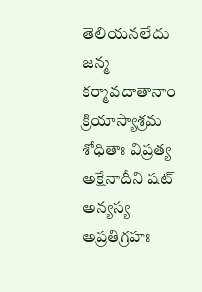తెలియనలేదు జన్మ కర్మావదాతానాం క్రియాస్యాశ్రమ శోధితాః విప్రత్య అక్షేనాదీని షట్ అన్యస్య అప్రతిగ్రహః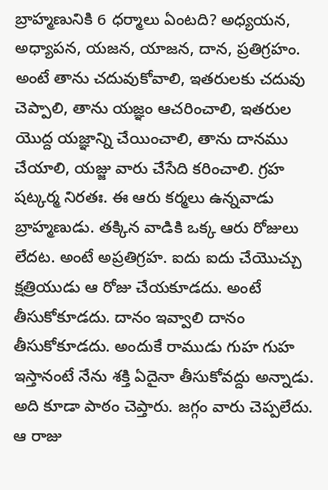బ్రాహ్మణునికి 6 ధర్మాలు ఏంటది? అధ్యయన, అధ్యాపన, యజన, యాజన, దాన, ప్రతిగ్రహం. అంటే తాను చదువుకోవాలి, ఇతరులకు చదువు చెప్పాలి, తాను యజ్ఞం ఆచరించాలి, ఇతరుల యొద్ద యజ్ఞాన్ని చేయించాలి, తాను దానము చేయాలి, యజ్జు వారు చేసేది కరించాలి. గ్రహ షట్కర్మ నిరతః. ఈ ఆరు కర్మలు ఉన్నవాడు బ్రాహ్మణుడు. తక్కిన వాడికి ఒక్క ఆరు రోజులు లేదట. అంటే అప్రతిగ్రహ. ఐదు ఐదు చేయొచ్చు క్షత్రియుడు ఆ రోజు చేయకూడదు. అంటే తీసుకోకూడదు. దానం ఇవ్వాలి దానం తీసుకోకూడదు. అందుకే రాముడు గుహ గుహ ఇస్తానంటే నేను శక్తి ఏదైనా తీసుకోవద్దు అన్నాడు. అది కూడా పాఠం చెప్తారు. జగ్గం వారు చెప్పలేదు. ఆ రాజు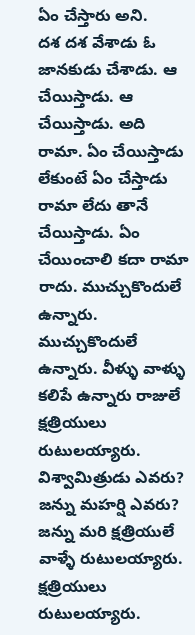ఏం చేస్తారు అని.
దశ దశ వేశాడు ఓ జానకుడు చేశాడు. ఆ చేయిస్తాడు. ఆ చేయిస్తాడు. అది రామా. ఏం చేయిస్తాడు లేకుంటే ఏం చేస్తాడు రామా లేదు తానే చేయిస్తాడు. ఏం చేయించాలి కదా రామా రాదు. ముచ్చుకొందులే ఉన్నారు. ముచ్చుకొందులే ఉన్నారు. వీళ్ళు వాళ్ళు కలిపే ఉన్నారు రాజులే క్షత్రియులు రుటులయ్యారు. విశ్వామిత్రుడు ఎవరు? జన్ను మహర్షి ఎవరు? జన్ను మరి క్షత్రియులే వాళ్ళే రుటులయ్యారు. క్షత్రియులు రుటులయ్యారు.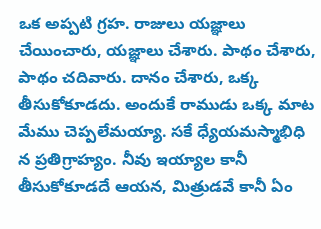ఒక అప్పటి గ్రహ. రాజులు యజ్ఞాలు చేయించారు, యజ్ఞాలు చేశారు. పాథం చేశారు, పాథం చదివారు. దానం చేశారు, ఒక్క తీసుకోకూడదు. అందుకే రాముడు ఒక్క మాట మేము చెప్పలేమయ్యా. సకే ధ్యేయమస్మాభిధి న ప్రతిగ్రాహ్యం. నీవు ఇయ్యాల కానీ తీసుకోకూడదే ఆయన, మిత్రుడవే కానీ ఏం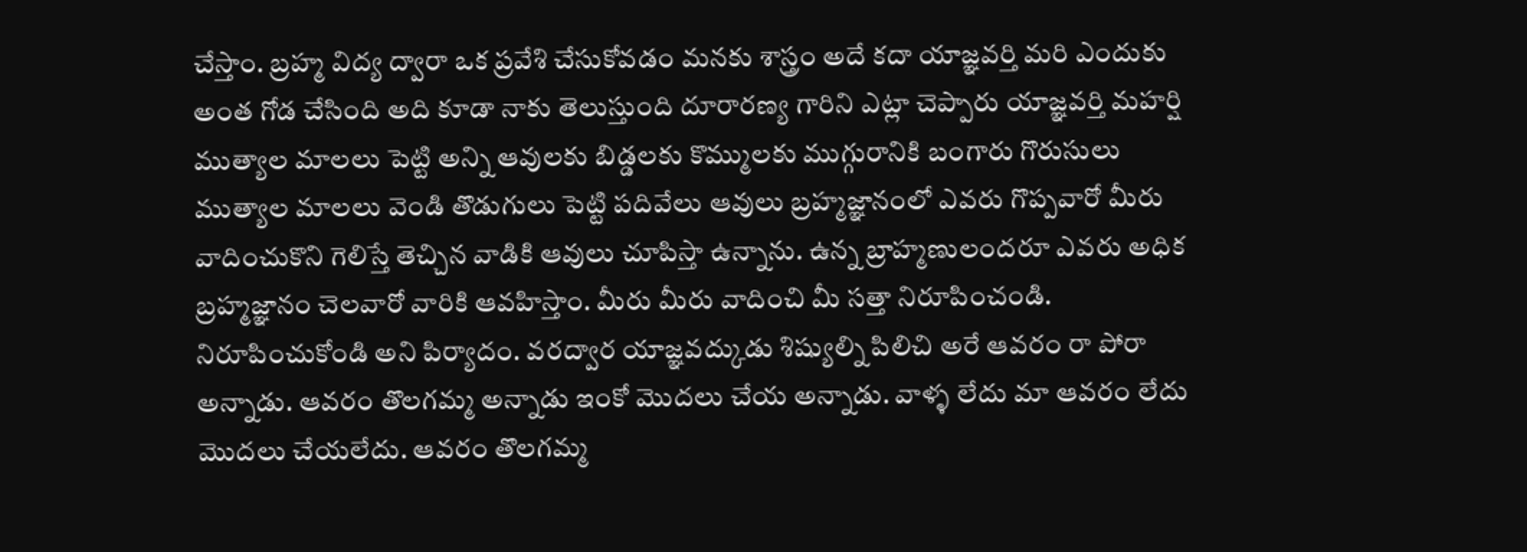చేస్తాం. బ్రహ్మ విద్య ద్వారా ఒక ప్రవేశి చేసుకోవడం మనకు శాస్త్రం అదే కదా యాజ్ఞవర్తి మరి ఎందుకు అంత గోడ చేసింది అది కూడా నాకు తెలుస్తుంది దూరారణ్య గారిని ఎట్లా చెప్పారు యాజ్ఞవర్తి మహర్షి ముత్యాల మాలలు పెట్టి అన్ని ఆవులకు బిడ్డలకు కొమ్ములకు ముగ్గురానికి బంగారు గొరుసులు ముత్యాల మాలలు వెండి తొడుగులు పెట్టి పదివేలు ఆవులు బ్రహ్మజ్ఞానంలో ఎవరు గొప్పవారో మీరు వాదించుకొని గెలిస్తే తెచ్చిన వాడికి ఆవులు చూపిస్తా ఉన్నాను. ఉన్న బ్రాహ్మణులందరూ ఎవరు అధిక బ్రహ్మజ్ఞానం చెలవారో వారికి ఆవహిస్తాం. మీరు మీరు వాదించి మీ సత్తా నిరూపించండి. నిరూపించుకోండి అని పిర్యాదం. వరద్వార యాజ్ఞవద్కుడు శిష్యుల్ని పిలిచి అరే ఆవరం రా పోరా అన్నాడు. ఆవరం తొలగమ్మ అన్నాడు ఇంకో మొదలు చేయ అన్నాడు. వాళ్ళ లేదు మా ఆవరం లేదు మొదలు చేయలేదు. ఆవరం తొలగమ్మ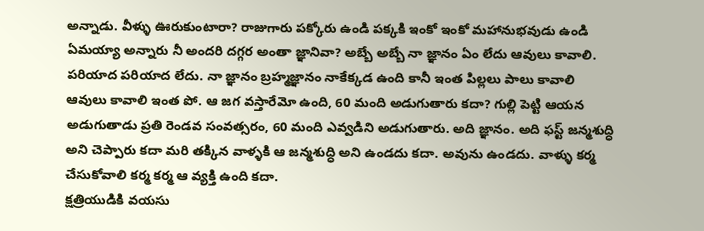అన్నాడు. వీళ్ళు ఊరుకుంటారా? రాజుగారు పక్కోరు ఉండి పక్కకి ఇంకో ఇంకో మహానుభవుడు ఉండి ఏమయ్యా అన్నారు నీ అందరి దగ్గర అంతా జ్ఞానివా? అబ్బే అబ్బే నా జ్ఞానం ఏం లేదు ఆవులు కావాలి. పరియాద పరియాద లేదు. నా జ్ఞానం బ్రహ్మజ్ఞానం నాకేక్కడ ఉంది కానీ ఇంత పిల్లలు పాలు కావాలి ఆవులు కావాలి ఇంత పో. ఆ జగ వస్తారేమో ఉంది, 60 మంది అడుగుతారు కదా? గుల్లి పెట్టి ఆయన అడుగుతాడు ప్రతి రెండవ సంవత్సరం, 60 మంది ఎవ్వడిని అడుగుతారు. అది జ్ఞానం. అది ఫస్ట్ జన్మశుద్ధి అని చెప్పారు కదా మరి తక్కిన వాళ్ళకి ఆ జన్మశుద్ధి అని ఉండదు కదా. అవును ఉండదు. వాళ్ళు కర్మ చేసుకోవాలి కర్మ కర్మ ఆ వ్యక్తి ఉంది కదా.
క్షత్రియుడికి వయసు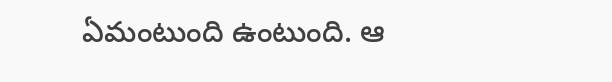ఏమంటుంది ఉంటుంది. ఆ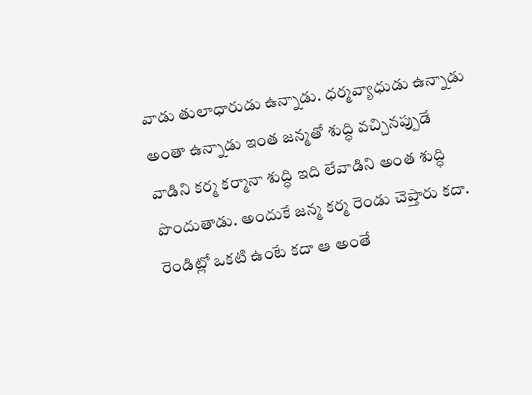వాడు తులాధారుడు ఉన్నాడు. ధర్మవ్యాధుడు ఉన్నాడు అంతా ఉన్నాడు ఇంత జన్మతో శుద్ధి వచ్చినప్పుడే వాడిని కర్మ కర్మానా శుద్ధి ఇది లేవాడిని అంత శుద్ధి పొందుతాడు. అందుకే జన్మ కర్మ రెండు చెప్తారు కదా. రెండిట్లో ఒకటి ఉంటే కదా ఆ అంతే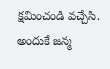క్షమించండి వచ్చేసి. అందుకే జన్మ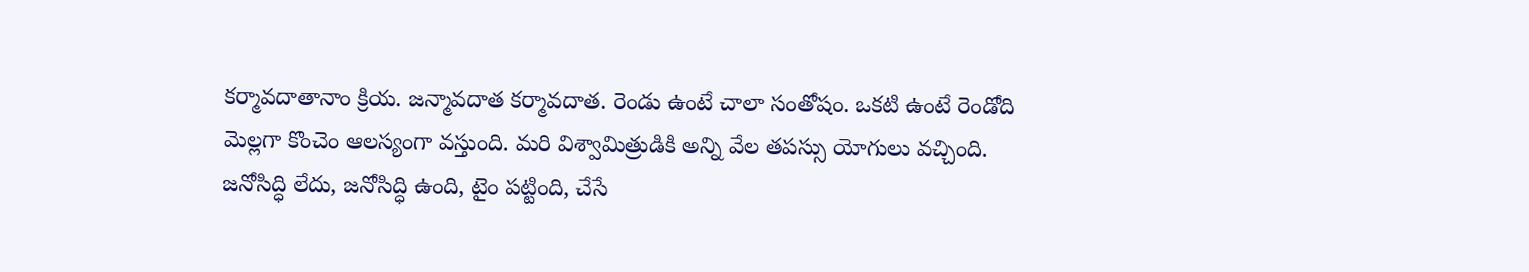కర్మావదాతానాం క్రియ. జన్మావదాత కర్మావదాత. రెండు ఉంటే చాలా సంతోషం. ఒకటి ఉంటే రెండోది మెల్లగా కొంచెం ఆలస్యంగా వస్తుంది. మరి విశ్వామిత్రుడికి అన్ని వేల తపస్సు యోగులు వచ్చింది. జనోసిద్ధి లేదు, జనోసిద్ధి ఉంది, టైం పట్టింది, చేసే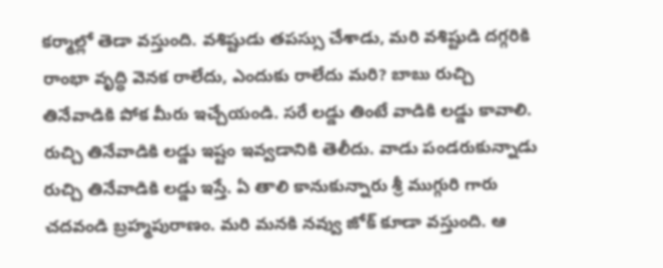కర్మాల్లో తెడా వస్తుంది. వశిష్టుడు తపస్సు చేశాడు, మరి వశిష్టుడి దగ్గరికి రాంభా వృద్ధి వెనక రాలేదు, ఎందుకు రాలేదు మరి? బాబు రుచ్చి తినేవాడికి పోక మీరు ఇచ్చేయండి. సరే లడ్డు తింటే వాడికి లడ్డు కావాలి. రుచ్చి తినేవాడికి లడ్డు ఇష్టం ఇవ్వడానికి తెలీదు. వాడు పండరుకున్నాడు రుచ్చి తినేవాడికి లడ్డు ఇస్తే. ఏ తాలి కానుకున్నారు శ్రీ ముగ్గురి గారు చదవండి బ్రహ్మపురాణం. మరి మనకి నవ్వు జోక్ కూడా వస్తుంది. ఆ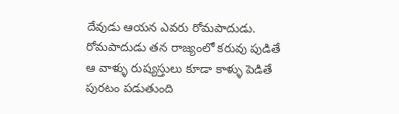దేవుడు ఆయన ఎవరు రోమపాదుడు. రోమపాదుడు తన రాజ్యంలో కరువు పుడితే ఆ వాళ్ళు రుష్యస్తులు కూడా కాళ్ళు పెడితే పురటం పడుతుంది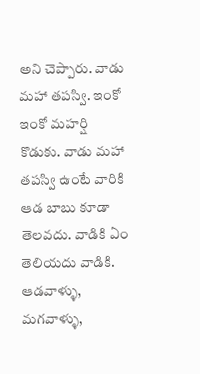అని చెప్పారు. వాడు మహా తపస్వి. ఇంకో ఇంకో మహర్షి కొడుకు. వాడు మహా తపస్వి ఉంటే వారికి ఆడ బాబు కూడా తెలవదు. వాడికి ఏం తెలియదు వాడికి. ఆడవాళ్ళు, మగవాళ్ళు,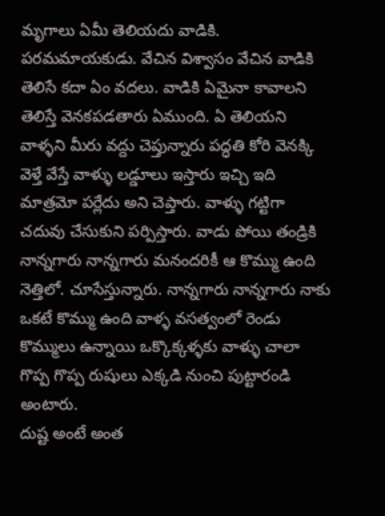మృగాలు ఏమీ తెలియదు వాడికి. పరమమాయకుడు. వేచిన విశ్వాసం వేచిన వాడికి తెలిసే కదా ఏం వదలు. వాడికి ఏమైనా కావాలని తెలిస్తే వెనకపడతారు ఏముంది. ఏ తెలియని వాళ్ళని మీరు వద్దు చెప్తున్నారు పద్ధతి కోరి వెనక్కి వెళ్తే వేస్తే వాళ్ళు లడ్డూలు ఇస్తారు ఇచ్చి ఇది మాత్రమో పర్లేదు అని చెప్తారు. వాళ్ళు గట్టిగా చదువు చేసుకుని పర్పిస్తారు. వాడు పోయి తండ్రికి నాన్నగారు నాన్నగారు మనందరికీ ఆ కొమ్ము ఉంది నెత్తిలో. చూసేస్తున్నారు. నాన్నగారు నాన్నగారు నాకు ఒకటే కొమ్ము ఉంది వాళ్ళ వసత్వంలో రెండు కొమ్ములు ఉన్నాయి ఒక్కొక్కళ్ళకు వాళ్ళు చాలా గొప్ప గొప్ప రుషులు ఎక్కడి నుంచి పుట్టారండి అంటారు.
దుష్ట అంటే అంత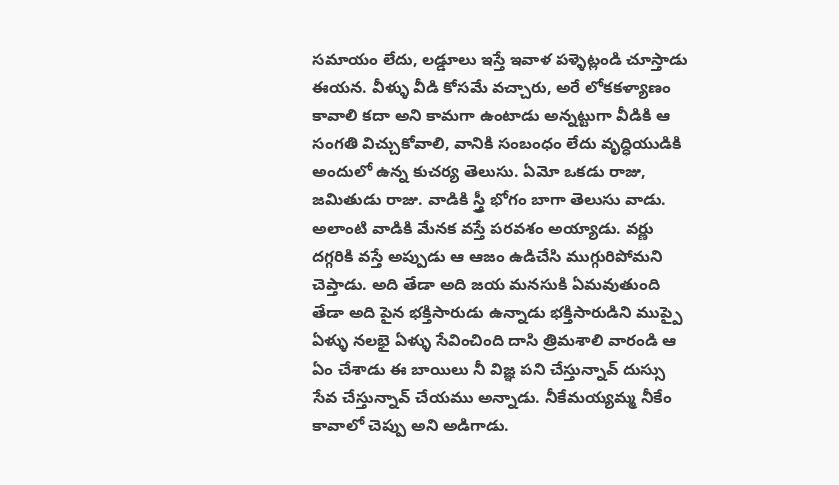సమాయం లేదు, లడ్డూలు ఇస్తే ఇవాళ పళ్ళెట్లండి చూస్తాడు ఈయన. వీళ్ళు వీడి కోసమే వచ్చారు, అరే లోకకళ్యాణం కావాలి కదా అని కామగా ఉంటాడు అన్నట్టుగా వీడికి ఆ సంగతి విచ్చుకోవాలి, వానికి సంబంధం లేదు వృద్ధియుడికి అందులో ఉన్న కుచర్య తెలుసు. ఏమో ఒకడు రాజు, జమితుడు రాజు. వాడికి స్త్రీ భోగం బాగా తెలుసు వాడు. అలాంటి వాడికి మేనక వస్తే పరవశం అయ్యాడు. వర్ణు దగ్గరికి వస్తే అప్పుడు ఆ ఆజం ఉడిచేసి ముగ్గురిపోమని చెప్తాడు. అది తేడా అది జయ మనసుకి ఏమవుతుంది తేడా అది పైన భక్తిసారుడు ఉన్నాడు భక్తిసారుడిని ముప్పై ఏళ్ళు నలభై ఏళ్ళు సేవించింది దాసి త్రిమశాలి వారండి ఆ ఏం చేశాడు ఈ బాయిలు నీ విజ్ఞ పని చేస్తున్నావ్ దుస్సు సేవ చేస్తున్నావ్ చేయము అన్నాడు. నీకేమయ్యమ్మ నీకేం కావాలో చెప్పు అని అడిగాడు.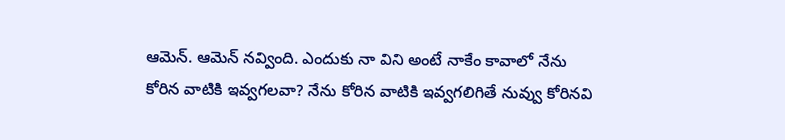ఆమెన్. ఆమెన్ నవ్వింది. ఎందుకు నా విని అంటే నాకేం కావాలో నేను కోరిన వాటికి ఇవ్వగలవా? నేను కోరిన వాటికి ఇవ్వగలిగితే నువ్వు కోరినవి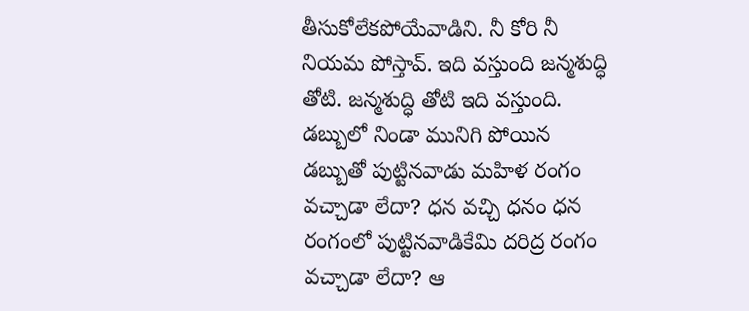తీసుకోలేకపోయేవాడిని. నీ కోరి నీ నియమ పోస్తావ్. ఇది వస్తుంది జన్మశుద్ధి తోటి. జన్మశుద్ధి తోటి ఇది వస్తుంది. డబ్బులో నిండా మునిగి పోయిన డబ్బుతో పుట్టినవాడు మహిళ రంగం వచ్చాడా లేదా? ధన వచ్చి ధనం ధన రంగంలో పుట్టినవాడికేమి దరిద్ర రంగం వచ్చాడా లేదా? ఆ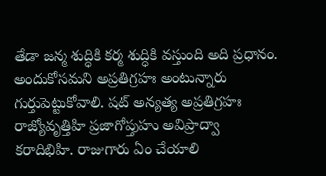తేడా జన్మ శుద్ధికి కర్మ శుద్ధికి వస్తుంది అది ప్రధానం. అందుకోసమని అప్రతిగ్రహః అంటున్నారు గుర్తుపెట్టుకోవాలి. షట్ అన్యత్య అప్రతిగ్రహః రాజ్యోవృత్తిహి ప్రజాగోప్తుహు అవిప్రాద్వా కరాదిభిహి. రాజుగారు ఏం చేయాలి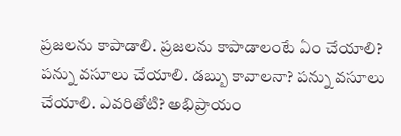ప్రజలను కాపాడాలి. ప్రజలను కాపాడాలంటే ఏం చేయాలి? పన్ను వసూలు చేయాలి. డబ్బు కావాలనా? పన్ను వసూలు చేయాలి. ఎవరితోటి? అభిప్రాయం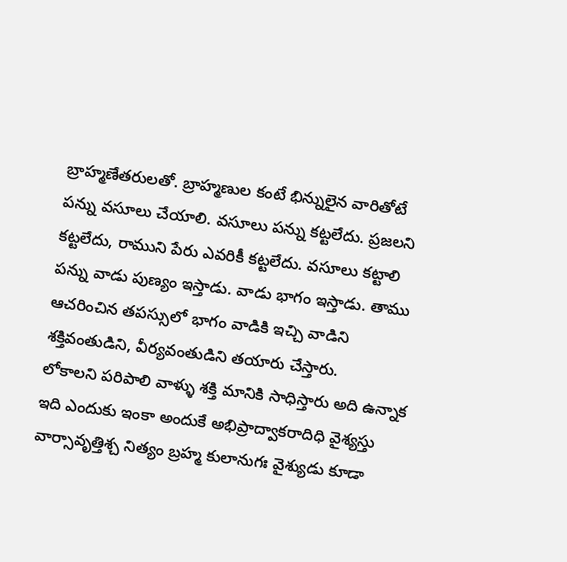బ్రాహ్మణేతరులతో. బ్రాహ్మణుల కంటే భిన్నులైన వారితోటే పన్ను వసూలు చేయాలి. వసూలు పన్ను కట్టలేదు. ప్రజలని కట్టలేదు, రాముని పేరు ఎవరికీ కట్టలేదు. వసూలు కట్టాలి పన్ను వాడు పుణ్యం ఇస్తాడు. వాడు భాగం ఇస్తాడు. తాము ఆచరించిన తపస్సులో భాగం వాడికి ఇచ్చి వాడిని శక్తివంతుడిని, వీర్యవంతుడిని తయారు చేస్తారు.
లోకాలని పరిపాలి వాళ్ళు శక్తి మానికి సాధిస్తారు అది ఉన్నాక ఇది ఎందుకు ఇంకా అందుకే అభిప్రాద్వాకరాదిధి వైశ్యస్తు వార్సావృత్తిశ్చ నిత్యం బ్రహ్మ కులానుగః వైశ్యుడు కూడా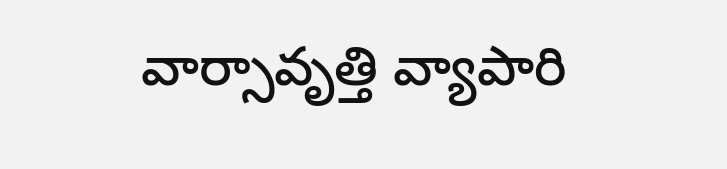వార్సావృత్తి వ్యాపారి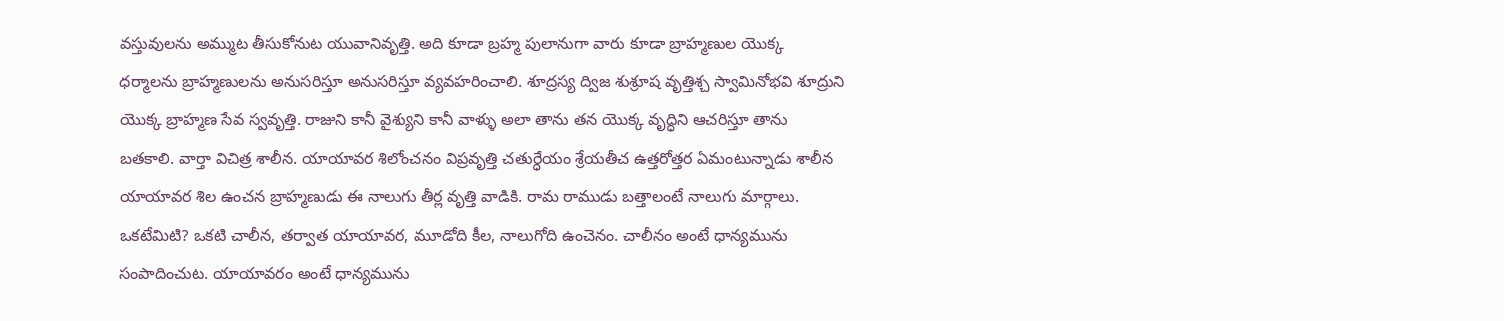వస్తువులను అమ్ముట తీసుకోనుట యువానివృత్తి. అది కూడా బ్రహ్మ పులానుగా వారు కూడా బ్రాహ్మణుల యొక్క ధర్మాలను బ్రాహ్మణులను అనుసరిస్తూ అనుసరిస్తూ వ్యవహరించాలి. శూద్రస్య ద్విజ శుశ్రూష వృత్తిశ్చ స్వామినోభవి శూద్రుని యొక్క బ్రాహ్మణ సేవ స్వవృత్తి. రాజుని కానీ వైశ్యుని కానీ వాళ్ళు అలా తాను తన యొక్క వృద్ధిని ఆచరిస్తూ తాను బతకాలి. వార్తా విచిత్ర శాలీన. యాయావర శిలోంచనం విప్రవృత్తి చతుర్ధేయం శ్రేయతీచ ఉత్తరోత్తర ఏమంటున్నాడు శాలీన యాయావర శిల ఉంచన బ్రాహ్మణుడు ఈ నాలుగు తీర్ల వృత్తి వాడికి. రామ రాముడు బత్తాలంటే నాలుగు మార్గాలు. ఒకటేమిటి? ఒకటి చాలీన, తర్వాత యాయావర, మూడోది కీల, నాలుగోది ఉంచెనం. చాలీనం అంటే ధాన్యమును సంపాదించుట. యాయావరం అంటే ధాన్యమును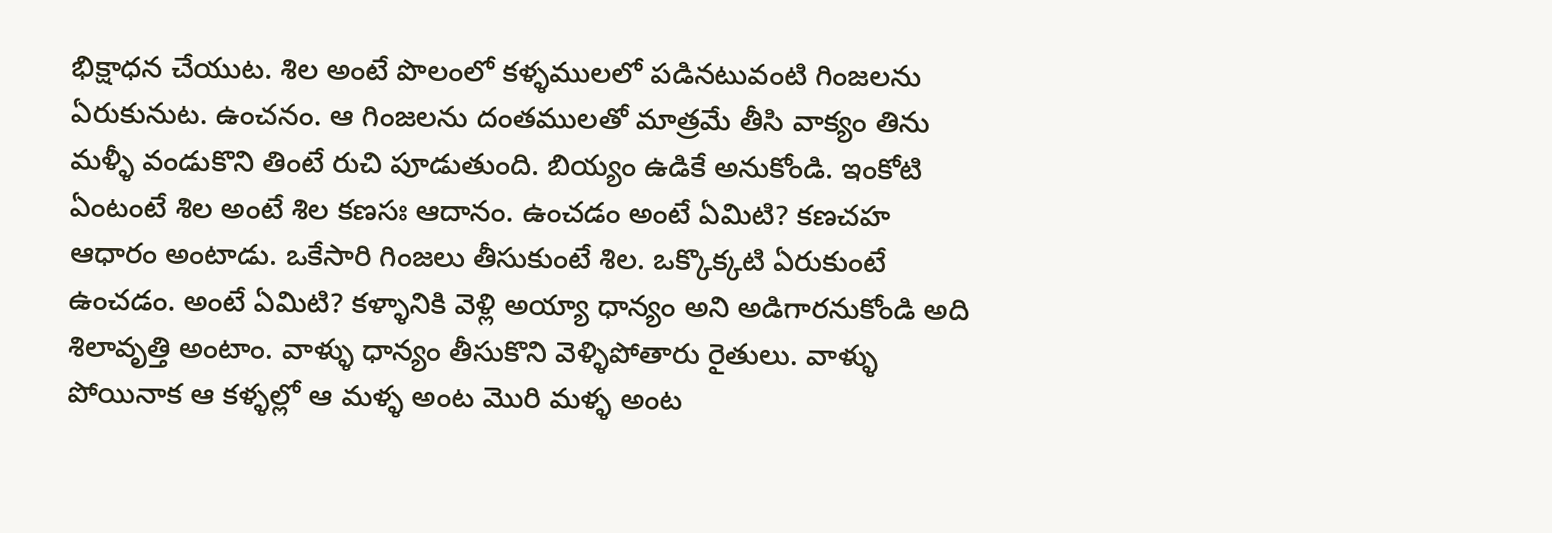భిక్షాధన చేయుట. శిల అంటే పొలంలో కళ్ళములలో పడినటువంటి గింజలను ఏరుకునుట. ఉంచనం. ఆ గింజలను దంతములతో మాత్రమే తీసి వాక్యం తిను మళ్ళీ వండుకొని తింటే రుచి పూడుతుంది. బియ్యం ఉడికే అనుకోండి. ఇంకోటి ఏంటంటే శిల అంటే శిల కణసః ఆదానం. ఉంచడం అంటే ఏమిటి? కణచహ ఆధారం అంటాడు. ఒకేసారి గింజలు తీసుకుంటే శిల. ఒక్కొక్కటి ఏరుకుంటే ఉంచడం. అంటే ఏమిటి? కళ్ళానికి వెళ్లి అయ్యా ధాన్యం అని అడిగారనుకోండి అది శిలావృత్తి అంటాం. వాళ్ళు ధాన్యం తీసుకొని వెళ్ళిపోతారు రైతులు. వాళ్ళు పోయినాక ఆ కళ్ళల్లో ఆ మళ్ళ అంట మొరి మళ్ళ అంట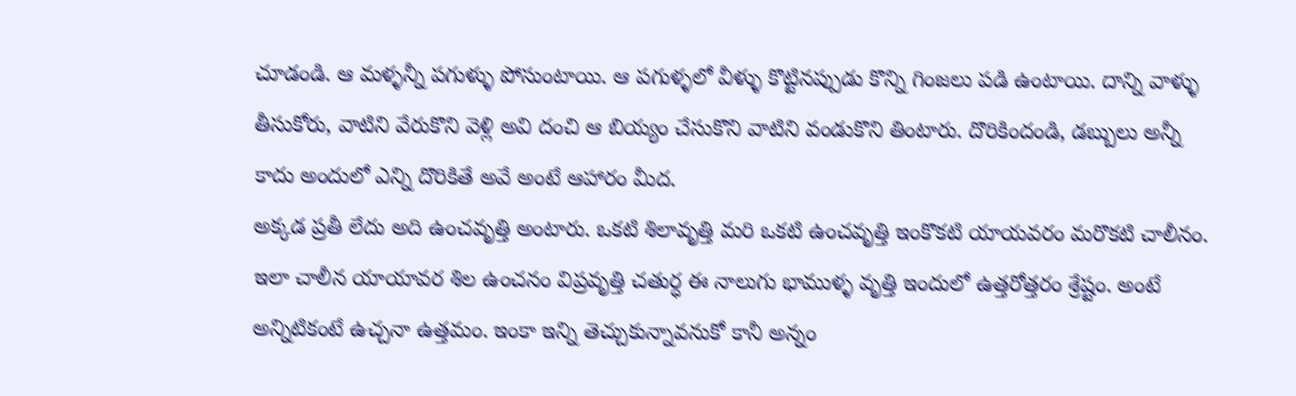చూడండి. ఆ మళ్ళన్నీ పగుళ్ళు పోసుంటాయి. ఆ పగుళ్ళలో వీళ్ళు కొట్టినప్పుడు కొన్ని గింజలు పడి ఉంటాయి. దాన్ని వాళ్ళు తీసుకోరు, వాటిని వేరుకొని వెళ్లి అవి దంచి ఆ బియ్యం చేసుకొని వాటిని వండుకొని తింటారు. దొరికిందండి, డబ్బులు అన్నీ కాదు అందులో ఎన్ని దొరికితే అవే అంటే ఆహారం మీద.
అక్కడ ప్రతీ లేదు అది ఉంచవృత్తి అంటారు. ఒకటి శిలావృత్తి మరి ఒకటి ఉంచవృత్తి ఇంకొకటి యాయవరం మరొకటి చాలీనం. ఇలా చాలీన యాయావర శిల ఉంచనం విప్రవృత్తి చతుర్ధ ఈ నాలుగు భాముళ్ళ వృత్తి ఇందులో ఉత్తరోత్తరం శ్రేష్టం. అంటే అన్నిటికంటే ఉచ్చనా ఉత్తమం. ఇంకా ఇన్ని తెచ్చుకున్నావనుకో కానీ అన్నం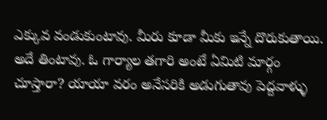ఎక్కువ వండుకుంటావు. మీరు కూడా మీకు ఇన్నే దొరుకుతాయి. అదే తింటావు. ఓ గార్యాల తగారి అంటే ఏమిటి మార్గం చూస్తారా? యాయా వరం అనేసరికి అడుగుతావు పెద్దవాళ్ళు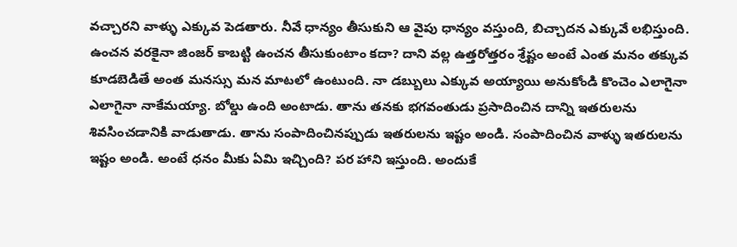వచ్చారని వాళ్ళు ఎక్కువ పెడతారు. నీవే ధాన్యం తీసుకుని ఆ వైపు ధాన్యం వస్తుంది, బిచ్చాదన ఎక్కువే లభిస్తుంది. ఉంచన వరకైనా జింజర్ కాబట్టి ఉంచన తీసుకుంటాం కదా? దాని వల్ల ఉత్తరోత్తరం శ్రేష్టం అంటే ఎంత మనం తక్కువ కూడబెడితే అంత మనస్సు మన మాటలో ఉంటుంది. నా డబ్బులు ఎక్కువ అయ్యాయి అనుకోండి కొంచెం ఎలాగైనా ఎలాగైనా నాకేమయ్యా. బోల్డు ఉంది అంటాడు. తాను తనకు భగవంతుడు ప్రసాదించిన దాన్ని ఇతరులను శివసించడానికి వాడుతాడు. తాను సంపాదించినప్పుడు ఇతరులను ఇష్టం అండి. సంపాదించిన వాళ్ళు ఇతరులను ఇష్టం అండి. అంటే ధనం మీకు ఏమి ఇచ్చింది? పర హాని ఇస్తుంది. అందుకే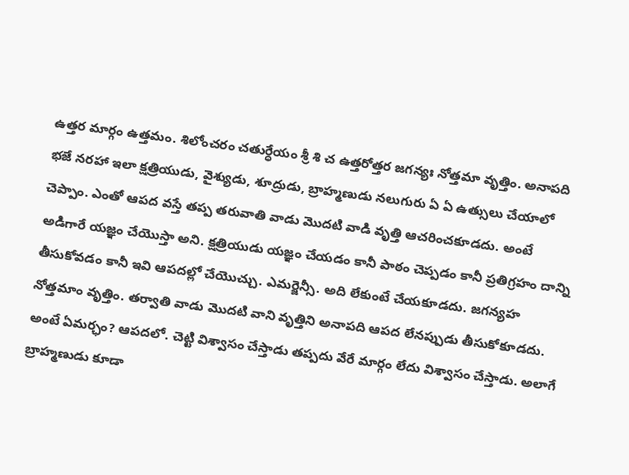ఉత్తర మార్గం ఉత్తమం. శిలోంచరం చతుర్ధేయం శ్రీ శి చ ఉత్తరోత్తర జగన్యః నోత్తమా వృత్తిం. అనాపది భజే నరహా ఇలా క్షత్రియుడు, వైశ్యుడు, శూద్రుడు, బ్రాహ్మణుడు నలుగురు ఏ ఏ ఉత్సులు చేయాలో చెప్పాం. ఎంతో ఆపద వస్తే తప్ప తరువాతి వాడు మొదటి వాడి వృత్తి ఆచరించకూడదు. అంటే అడిగారే యజ్ఞం చేయొస్తా అని. క్షత్రియుడు యజ్ఞం చేయడం కానీ పాఠం చెప్పడం కానీ ప్రతిగ్రహం దాన్ని తీసుకోవడం కానీ ఇవి ఆపదల్లో చేయొచ్చు. ఎమర్జెన్సీ. అది లేకుంటే చేయకూడదు. జగన్యహ నోత్తమాం వృత్తిం. తర్వాతి వాడు మొదటి వాని వృత్తిని అనాపది ఆపద లేనప్పుడు తీసుకోకూడదు. అంటే ఏమర్ఛం? ఆపదలో. చెట్టి విశ్వాసం చేస్తాడు తప్పదు వేరే మార్గం లేదు విశ్వాసం చేస్తాడు. అలాగే బ్రాహ్మణుడు కూడా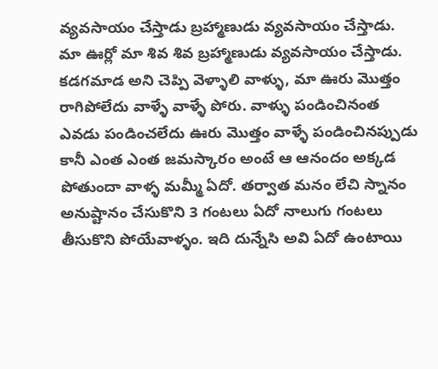వ్యవసాయం చేస్తాడు బ్రహ్మాణుడు వ్యవసాయం చేస్తాడు. మా ఊర్లో మా శివ శివ బ్రహ్మాణుడు వ్యవసాయం చేస్తాడు.
కడగమాడ అని చెప్పి వెళ్ళాలి వాళ్ళు, మా ఊరు మొత్తం రాగిపోలేదు వాళ్ళే వాళ్ళే పోరు. వాళ్ళు పండించినంత ఎవడు పండించలేదు ఊరు మొత్తం వాళ్ళే పండించినప్పుడు కానీ ఎంత ఎంత జమస్కారం అంటే ఆ ఆనందం అక్కడ పోతుందా వాళ్ళ మమ్మీ ఏదో. తర్వాత మనం లేచి స్నానం అనుష్టానం చేసుకొని 3 గంటలు ఏదో నాలుగు గంటలు తీసుకొని పోయేవాళ్ళం. ఇది దున్నేసి అవి ఏదో ఉంటాయి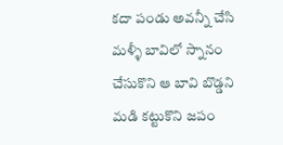కదా పండు అవన్నీ చేసి మళ్ళీ బావిలో స్నానం చేసుకొని ఆ బావి బొడ్డని మడి కట్టుకొని జపం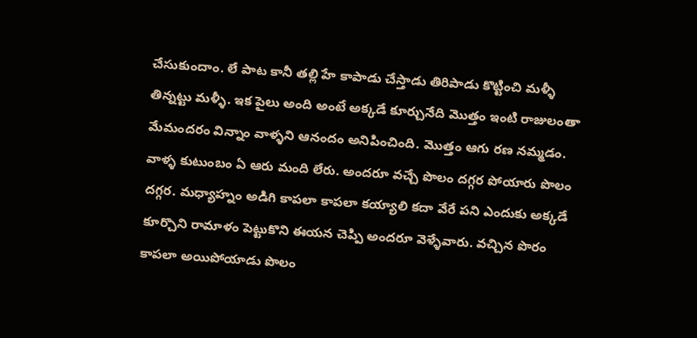చేసుకుందాం. లే పాట కానీ తల్లి హే కాపాడు చేస్తాడు తిరిపాడు కొట్టించి మళ్ళీ తిన్నట్టు మళ్ళీ. ఇక పైలు అంది అంటే అక్కడే కూర్చునేది మొత్తం ఇంటి రాజులంతా మేమందరం విన్నాం వాళ్ళని ఆనందం అనిపించింది. మొత్తం ఆగు రణ నమ్మడం. వాళ్ళ కుటుంబం ఏ ఆరు మంది లేరు. అందరూ వచ్చే పొలం దగ్గర పోయారు పొలం దగ్గర. మధ్యాహ్నం అడిగి కాపలా కాపలా కయ్యాలి కదా వేరే పని ఎందుకు అక్కడే కూర్చొని రామాళం పెట్టుకొని ఈయన చెప్పి అందరూ వెళ్ళేవారు. వచ్చిన పొరం కాపలా అయిపోయాడు పొలం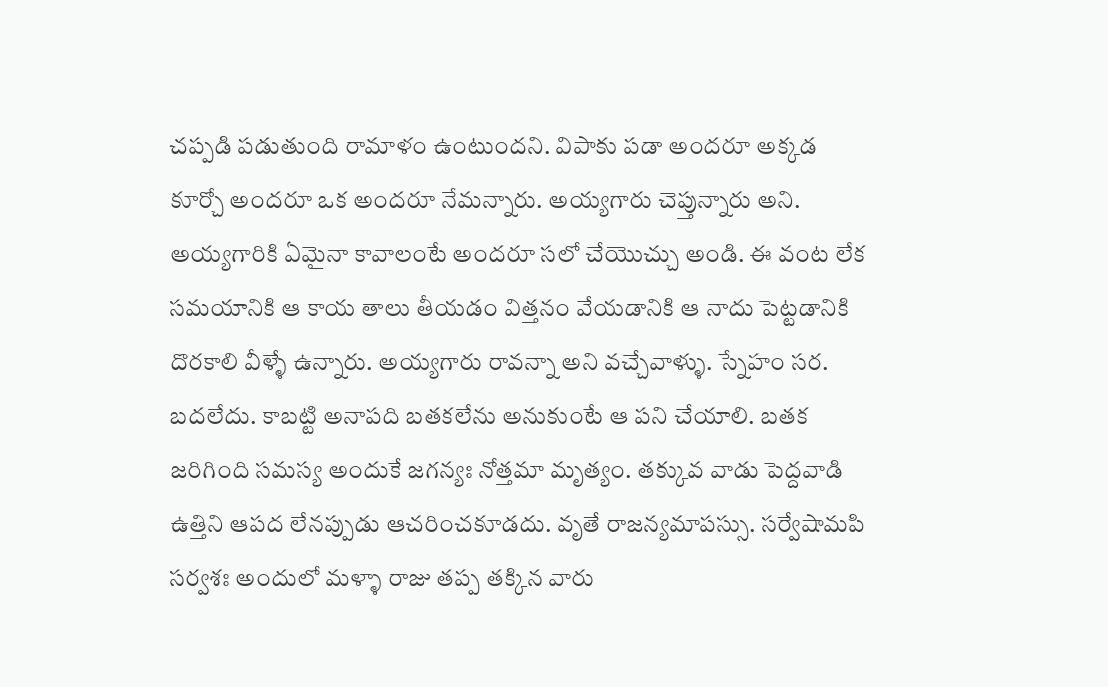చప్పడి పడుతుంది రామాళం ఉంటుందని. విపాకు పడా అందరూ అక్కడ కూర్చో అందరూ ఒక అందరూ నేమన్నారు. అయ్యగారు చెప్తున్నారు అని. అయ్యగారికి ఏమైనా కావాలంటే అందరూ సలో చేయొచ్చు అండి. ఈ వంట లేక సమయానికి ఆ కాయ తాలు తీయడం విత్తనం వేయడానికి ఆ నాదు పెట్టడానికి దొరకాలి వీళ్ళే ఉన్నారు. అయ్యగారు రావన్నా అని వచ్చేవాళ్ళు. స్నేహం సర. బదలేదు. కాబట్టి అనాపది బతకలేను అనుకుంటే ఆ పని చేయాలి. బతక జరిగింది సమస్య అందుకే జగన్యః నోత్తమా మృత్యం. తక్కువ వాడు పెద్దవాడి ఉత్తిని ఆపద లేనప్పుడు ఆచరించకూడదు. వృతే రాజన్యమాపస్సు. సర్వేషామపి సర్వశః అందులో మళ్ళా రాజు తప్ప తక్కిన వారు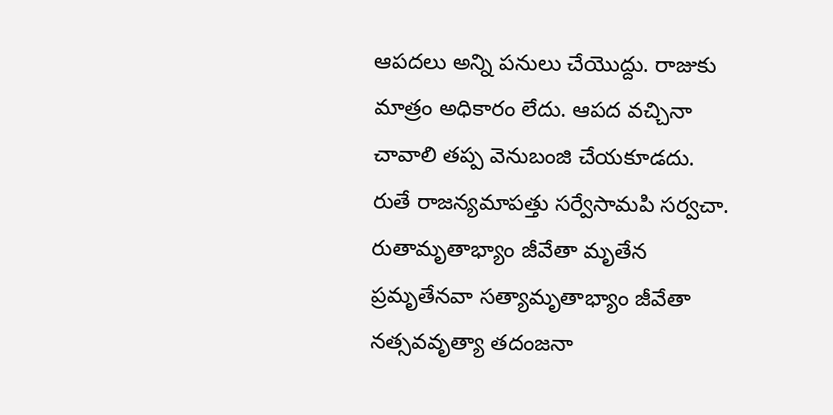ఆపదలు అన్ని పనులు చేయొద్దు. రాజుకు మాత్రం అధికారం లేదు. ఆపద వచ్చినా చావాలి తప్ప వెనుబంజి చేయకూడదు. రుతే రాజన్యమాపత్తు సర్వేసామపి సర్వచా. రుతామృతాభ్యాం జీవేతా మృతేన ప్రమృతేనవా సత్యామృతాభ్యాం జీవేతా నత్సవవృత్యా తదంజనా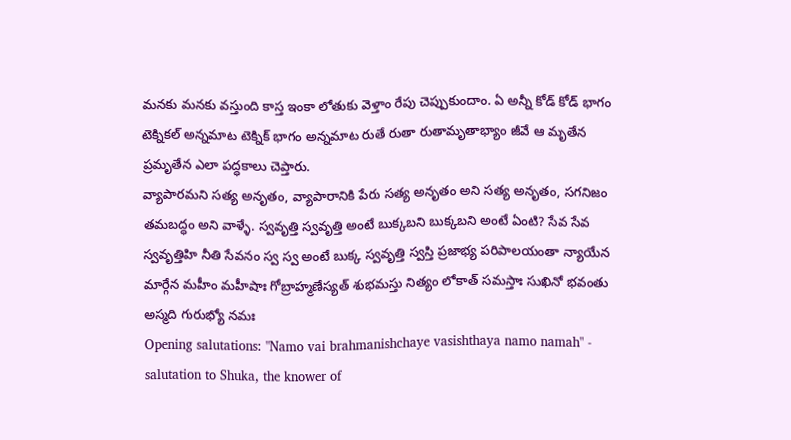మనకు మనకు వస్తుంది కాస్త ఇంకా లోతుకు వెళ్తాం రేపు చెప్పుకుందాం. ఏ అన్నీ కోడ్ కోడ్ భాగం టెక్నికల్ అన్నమాట టెక్నిక్ భాగం అన్నమాట రుతే రుతా రుతామృతాభ్యాం జీవే ఆ మృతేన ప్రమృతేన ఎలా పద్ధకాలు చెప్తారు.
వ్యాపారమని సత్య అనృతం, వ్యాపారానికి పేరు సత్య అనృతం అని సత్య అనృతం, సగనిజం తమబద్ధం అని వాళ్ళే. స్వవృత్తి స్వవృత్తి అంటే బుక్కబని బుక్కబని అంటే ఏంటి? సేవ సేవ స్వవృత్తిహి నీతి సేవనం స్వ స్వ అంటే బుక్క స్వవృత్తి స్వస్తి ప్రజాభ్య పరిపాలయంతా న్యాయేన మార్గేన మహీం మహీషాః గోబ్రాహ్మణేస్యత్ శుభమస్తు నిత్యం లోకాత్ సమస్తాః సుఖినో భవంతు అస్మది గురుభ్యో నమః
Opening salutations: "Namo vai brahmanishchaye vasishthaya namo namah" - salutation to Shuka, the knower of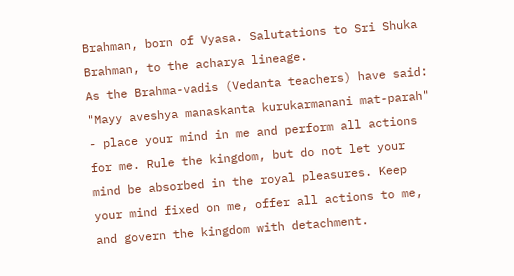Brahman, born of Vyasa. Salutations to Sri Shuka Brahman, to the acharya lineage.
As the Brahma-vadis (Vedanta teachers) have said: "Mayy aveshya manaskanta kurukarmanani mat-parah" - place your mind in me and perform all actions for me. Rule the kingdom, but do not let your mind be absorbed in the royal pleasures. Keep your mind fixed on me, offer all actions to me, and govern the kingdom with detachment.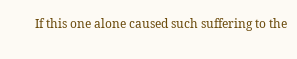If this one alone caused such suffering to the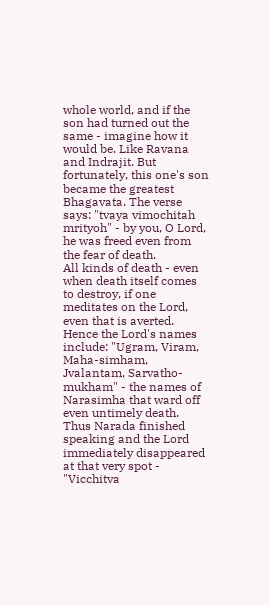whole world, and if the son had turned out the same - imagine how it would be. Like Ravana and Indrajit. But fortunately, this one's son became the greatest Bhagavata. The verse says: "tvaya vimochitah mrityoh" - by you, O Lord, he was freed even from the fear of death.
All kinds of death - even when death itself comes to destroy, if one meditates on the Lord, even that is averted. Hence the Lord's names include: "Ugram, Viram, Maha-simham, Jvalantam, Sarvatho-mukham" - the names of Narasimha that ward off even untimely death.
Thus Narada finished speaking and the Lord immediately disappeared at that very spot - "Vicchitva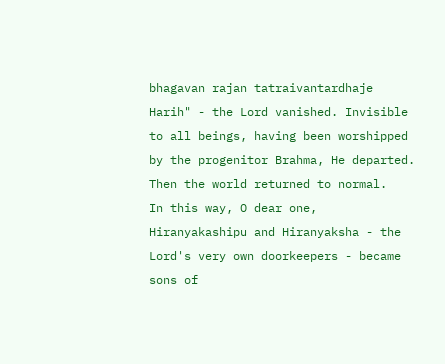bhagavan rajan tatraivantardhaje Harih" - the Lord vanished. Invisible to all beings, having been worshipped by the progenitor Brahma, He departed. Then the world returned to normal.
In this way, O dear one, Hiranyakashipu and Hiranyaksha - the Lord's very own doorkeepers - became sons of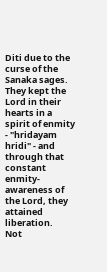Diti due to the curse of the Sanaka sages. They kept the Lord in their hearts in a spirit of enmity - "hridayam hridi" - and through that constant enmity-awareness of the Lord, they attained liberation.
Not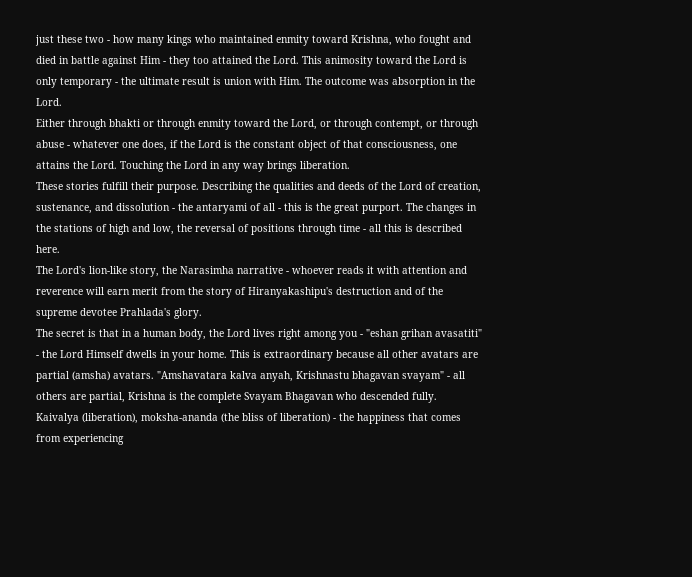just these two - how many kings who maintained enmity toward Krishna, who fought and died in battle against Him - they too attained the Lord. This animosity toward the Lord is only temporary - the ultimate result is union with Him. The outcome was absorption in the Lord.
Either through bhakti or through enmity toward the Lord, or through contempt, or through abuse - whatever one does, if the Lord is the constant object of that consciousness, one attains the Lord. Touching the Lord in any way brings liberation.
These stories fulfill their purpose. Describing the qualities and deeds of the Lord of creation, sustenance, and dissolution - the antaryami of all - this is the great purport. The changes in the stations of high and low, the reversal of positions through time - all this is described here.
The Lord's lion-like story, the Narasimha narrative - whoever reads it with attention and reverence will earn merit from the story of Hiranyakashipu's destruction and of the supreme devotee Prahlada's glory.
The secret is that in a human body, the Lord lives right among you - "eshan grihan avasatiti" - the Lord Himself dwells in your home. This is extraordinary because all other avatars are partial (amsha) avatars. "Amshavatara kalva anyah, Krishnastu bhagavan svayam" - all others are partial, Krishna is the complete Svayam Bhagavan who descended fully.
Kaivalya (liberation), moksha-ananda (the bliss of liberation) - the happiness that comes from experiencing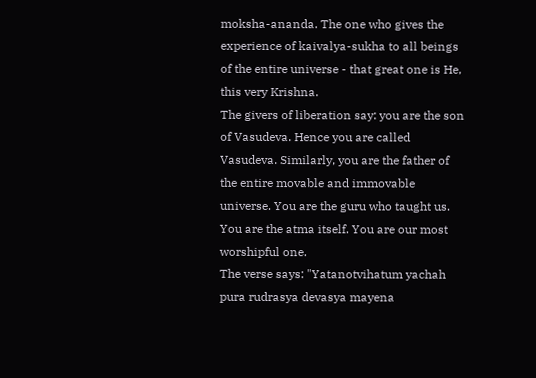moksha-ananda. The one who gives the experience of kaivalya-sukha to all beings of the entire universe - that great one is He, this very Krishna.
The givers of liberation say: you are the son of Vasudeva. Hence you are called Vasudeva. Similarly, you are the father of the entire movable and immovable universe. You are the guru who taught us. You are the atma itself. You are our most worshipful one.
The verse says: "Yatanotvihatum yachah pura rudrasya devasya mayena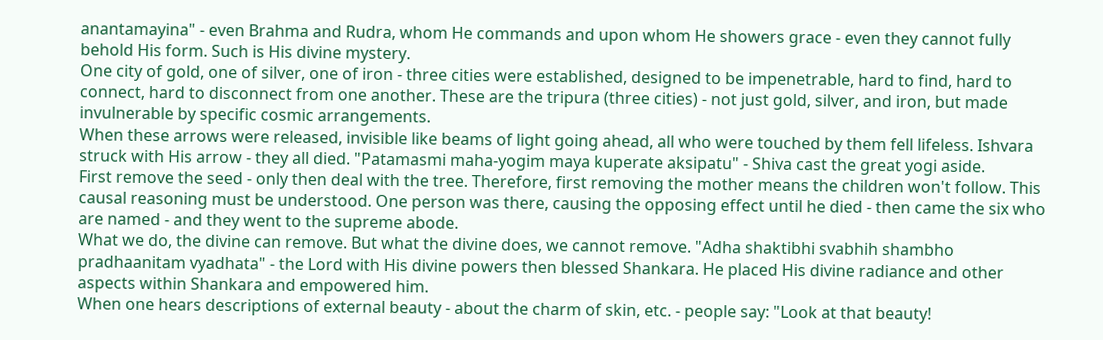anantamayina" - even Brahma and Rudra, whom He commands and upon whom He showers grace - even they cannot fully behold His form. Such is His divine mystery.
One city of gold, one of silver, one of iron - three cities were established, designed to be impenetrable, hard to find, hard to connect, hard to disconnect from one another. These are the tripura (three cities) - not just gold, silver, and iron, but made invulnerable by specific cosmic arrangements.
When these arrows were released, invisible like beams of light going ahead, all who were touched by them fell lifeless. Ishvara struck with His arrow - they all died. "Patamasmi maha-yogim maya kuperate aksipatu" - Shiva cast the great yogi aside.
First remove the seed - only then deal with the tree. Therefore, first removing the mother means the children won't follow. This causal reasoning must be understood. One person was there, causing the opposing effect until he died - then came the six who are named - and they went to the supreme abode.
What we do, the divine can remove. But what the divine does, we cannot remove. "Adha shaktibhi svabhih shambho pradhaanitam vyadhata" - the Lord with His divine powers then blessed Shankara. He placed His divine radiance and other aspects within Shankara and empowered him.
When one hears descriptions of external beauty - about the charm of skin, etc. - people say: "Look at that beauty!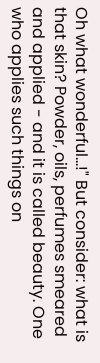Oh what wonderful...!" But consider: what is that skin? Powder, oils, perfumes smeared and applied - and it is called beauty. One who applies such things on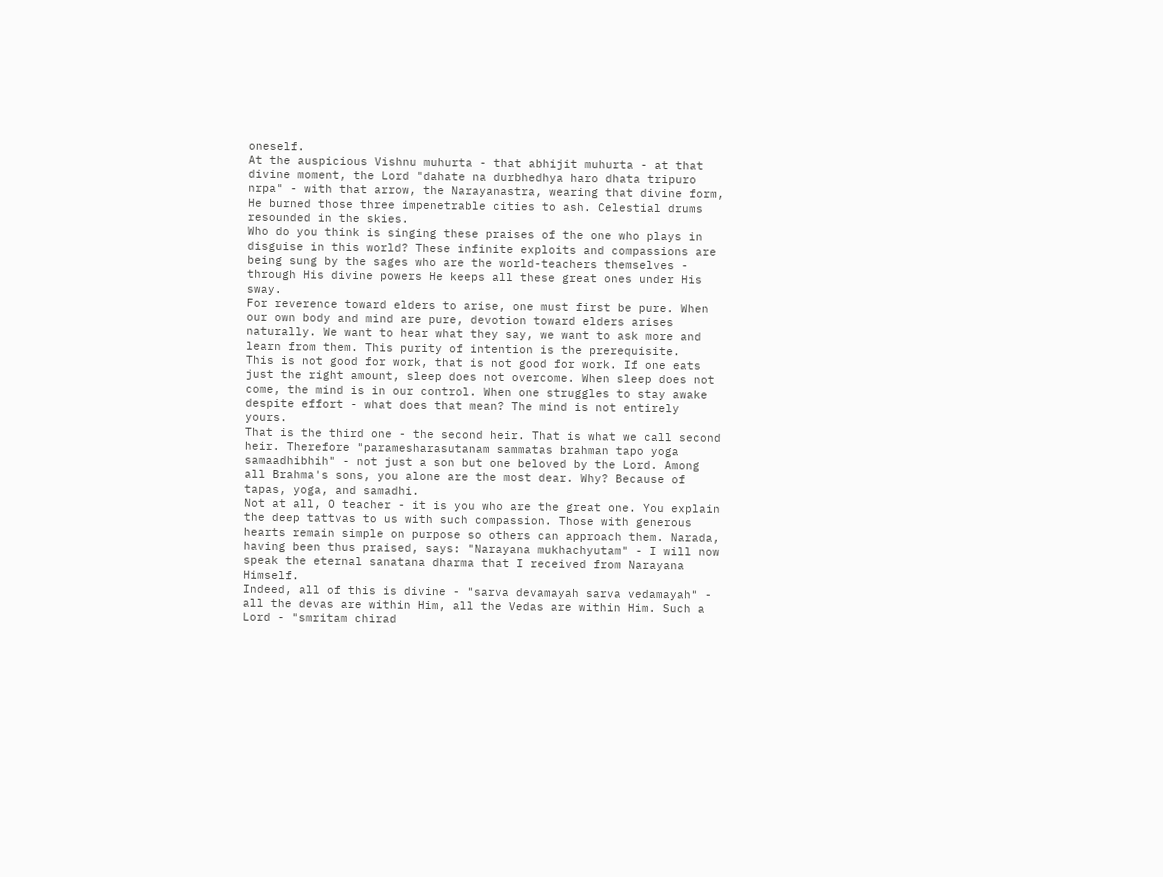oneself.
At the auspicious Vishnu muhurta - that abhijit muhurta - at that divine moment, the Lord "dahate na durbhedhya haro dhata tripuro nrpa" - with that arrow, the Narayanastra, wearing that divine form, He burned those three impenetrable cities to ash. Celestial drums resounded in the skies.
Who do you think is singing these praises of the one who plays in disguise in this world? These infinite exploits and compassions are being sung by the sages who are the world-teachers themselves - through His divine powers He keeps all these great ones under His sway.
For reverence toward elders to arise, one must first be pure. When our own body and mind are pure, devotion toward elders arises naturally. We want to hear what they say, we want to ask more and learn from them. This purity of intention is the prerequisite.
This is not good for work, that is not good for work. If one eats just the right amount, sleep does not overcome. When sleep does not come, the mind is in our control. When one struggles to stay awake despite effort - what does that mean? The mind is not entirely yours.
That is the third one - the second heir. That is what we call second heir. Therefore "paramesharasutanam sammatas brahman tapo yoga samaadhibhih" - not just a son but one beloved by the Lord. Among all Brahma's sons, you alone are the most dear. Why? Because of tapas, yoga, and samadhi.
Not at all, O teacher - it is you who are the great one. You explain the deep tattvas to us with such compassion. Those with generous hearts remain simple on purpose so others can approach them. Narada, having been thus praised, says: "Narayana mukhachyutam" - I will now speak the eternal sanatana dharma that I received from Narayana Himself.
Indeed, all of this is divine - "sarva devamayah sarva vedamayah" - all the devas are within Him, all the Vedas are within Him. Such a Lord - "smritam chirad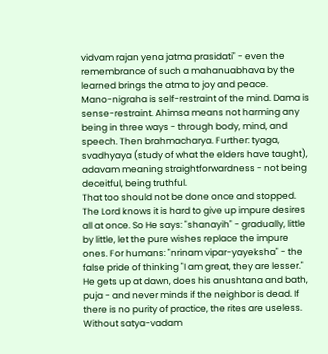vidvam rajan yena jatma prasidati" - even the remembrance of such a mahanuabhava by the learned brings the atma to joy and peace.
Mano-nigraha is self-restraint of the mind. Dama is sense-restraint. Ahimsa means not harming any being in three ways - through body, mind, and speech. Then brahmacharya. Further: tyaga, svadhyaya (study of what the elders have taught), adavam meaning straightforwardness - not being deceitful, being truthful.
That too should not be done once and stopped. The Lord knows it is hard to give up impure desires all at once. So He says: "shanayih" - gradually, little by little, let the pure wishes replace the impure ones. For humans: "nrinam vipar-yayeksha" - the false pride of thinking "I am great, they are lesser."
He gets up at dawn, does his anushtana and bath, puja - and never minds if the neighbor is dead. If there is no purity of practice, the rites are useless. Without satya-vadam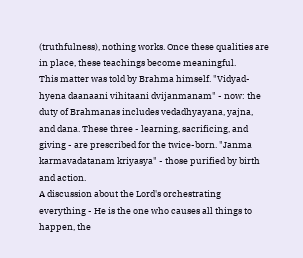(truthfulness), nothing works. Once these qualities are in place, these teachings become meaningful.
This matter was told by Brahma himself. "Vidyad-hyena daanaani vihitaani dvijanmanam" - now: the duty of Brahmanas includes vedadhyayana, yajna, and dana. These three - learning, sacrificing, and giving - are prescribed for the twice-born. "Janma karmavadatanam kriyasya" - those purified by birth and action.
A discussion about the Lord's orchestrating everything - He is the one who causes all things to happen, the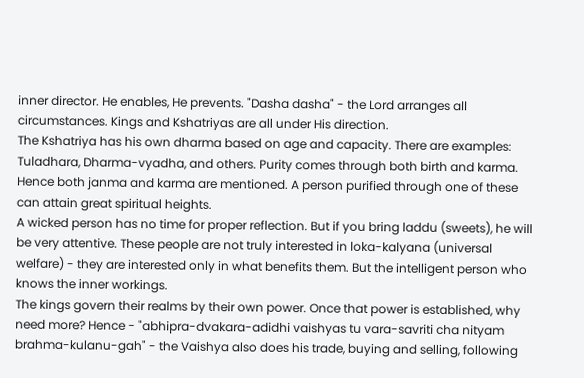inner director. He enables, He prevents. "Dasha dasha" - the Lord arranges all circumstances. Kings and Kshatriyas are all under His direction.
The Kshatriya has his own dharma based on age and capacity. There are examples: Tuladhara, Dharma-vyadha, and others. Purity comes through both birth and karma. Hence both janma and karma are mentioned. A person purified through one of these can attain great spiritual heights.
A wicked person has no time for proper reflection. But if you bring laddu (sweets), he will be very attentive. These people are not truly interested in loka-kalyana (universal welfare) - they are interested only in what benefits them. But the intelligent person who knows the inner workings.
The kings govern their realms by their own power. Once that power is established, why need more? Hence - "abhipra-dvakara-adidhi vaishyas tu vara-savriti cha nityam brahma-kulanu-gah" - the Vaishya also does his trade, buying and selling, following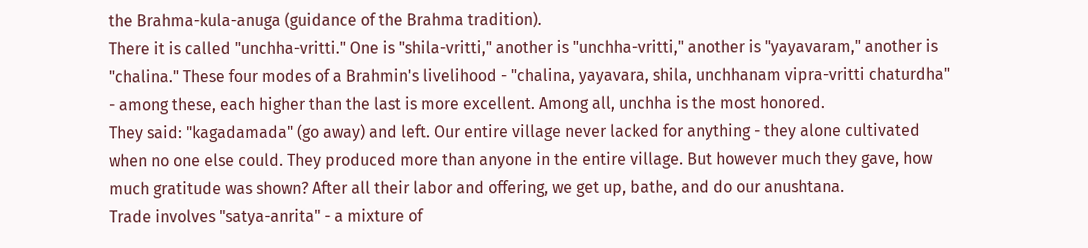the Brahma-kula-anuga (guidance of the Brahma tradition).
There it is called "unchha-vritti." One is "shila-vritti," another is "unchha-vritti," another is "yayavaram," another is "chalina." These four modes of a Brahmin's livelihood - "chalina, yayavara, shila, unchhanam vipra-vritti chaturdha" - among these, each higher than the last is more excellent. Among all, unchha is the most honored.
They said: "kagadamada" (go away) and left. Our entire village never lacked for anything - they alone cultivated when no one else could. They produced more than anyone in the entire village. But however much they gave, how much gratitude was shown? After all their labor and offering, we get up, bathe, and do our anushtana.
Trade involves "satya-anrita" - a mixture of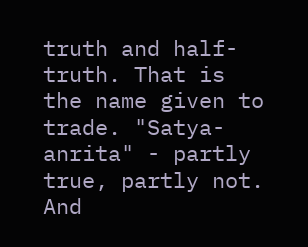truth and half-truth. That is the name given to trade. "Satya-anrita" - partly true, partly not. And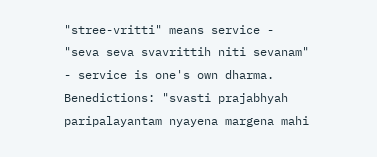"stree-vritti" means service - "seva seva svavrittih niti sevanam" - service is one's own dharma. Benedictions: "svasti prajabhyah paripalayantam nyayena margena mahi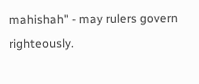mahishah" - may rulers govern righteously.